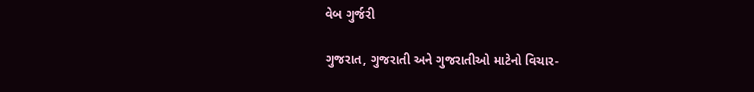વેબ ગુર્જરી

ગુજરાત, ગુજરાતી અને ગુજરાતીઓ માટેનો વિચાર-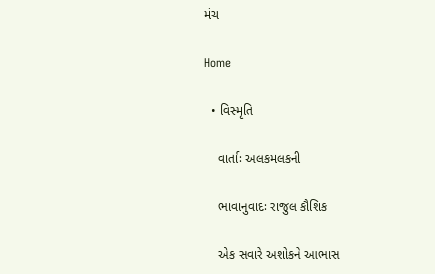મંચ

Home

  • વિસ્મૃતિ

    વાર્તાઃ અલકમલકની

    ભાવાનુવાદઃ રાજુલ કૌશિક

    એક સવારે અશોકને આભાસ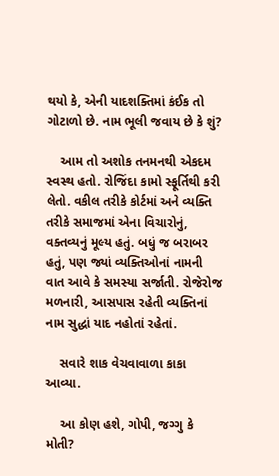થયો કે, એની યાદશક્તિમાં કંઈક તો ગોટાળો છે. નામ ભૂલી જવાય છે કે શું?

    આમ તો અશોક તનમનથી એકદમ સ્વસ્થ હતો. રોજિંદા કામો સ્ફૂર્તિથી કરી લેતો. વકીલ તરીકે કોર્ટમાં અને વ્યક્તિ તરીકે સમાજમાં એના વિચારોનું, વક્તવ્યનું મૂલ્ય હતું. બધું જ બરાબર હતું, પણ જ્યાં વ્યક્તિઓનાં નામની વાત આવે કે સમસ્યા સર્જાતી. રોજેરોજ મળનારી, આસપાસ રહેતી વ્યક્તિનાં નામ સુદ્ધાં યાદ નહોતાં રહેતાં.

    સવારે શાક વેચવાવાળા કાકા આવ્યા.

    આ કોણ હશે, ગોપી, જગ્ગુ કે મોતી?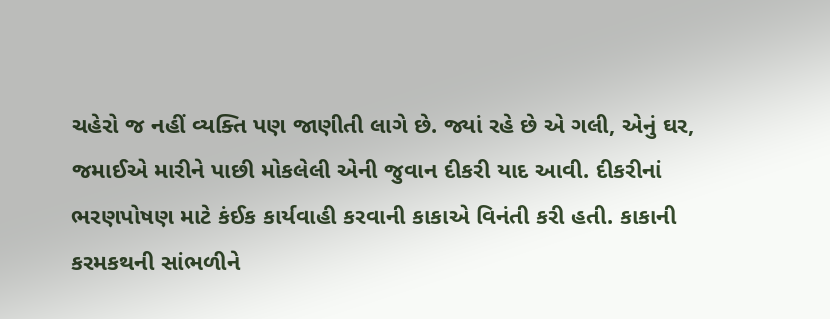ચહેરો જ નહીં વ્યક્તિ પણ જાણીતી લાગે છે. જ્યાં રહે છે એ ગલી, એનું ઘર, જમાઈએ મારીને પાછી મોકલેલી એની જુવાન દીકરી યાદ આવી. દીકરીનાં ભરણપોષણ માટે કંઈક કાર્યવાહી કરવાની કાકાએ વિનંતી કરી હતી. કાકાની કરમકથની સાંભળીને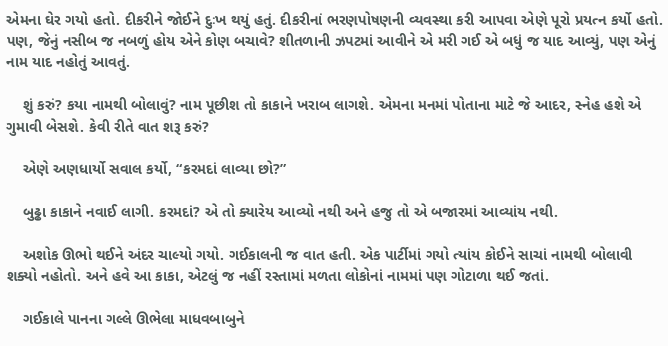એમના ઘેર ગયો હતો. દીકરીને જોઈને દુઃખ થયું હતું. દીકરીનાં ભરણપોષણની વ્યવસ્થા કરી આપવા એણે પૂરો પ્રયત્ન કર્યો હતો. પણ, જેનું નસીબ જ નબળું હોય એને કોણ બચાવે? શીતળાની ઝપટમાં આવીને એ મરી ગઈ એ બધું જ યાદ આવ્યું, પણ એનું નામ યાદ નહોતું આવતું.

    શું કરું? કયા નામથી બોલાવું? નામ પૂછીશ તો કાકાને ખરાબ લાગશે. એમના મનમાં પોતાના માટે જે આદર, સ્નેહ હશે એ ગુમાવી બેસશે. કેવી રીતે વાત શરૂ કરું?

    એણે અણધાર્યો સવાલ કર્યો, “કરમદાં લાવ્યા છો?”

    બુઢ્ઢા કાકાને નવાઈ લાગી. કરમદાં? એ તો ક્યારેય આવ્યો નથી અને હજુ તો એ બજારમાં આવ્યાંય નથી.

    અશોક ઊભો થઈને અંદર ચાલ્યો ગયો. ગઈકાલની જ વાત હતી. એક પાર્ટીમાં ગયો ત્યાંય કોઈને સાચાં નામથી બોલાવી શક્યો નહોતો. અને હવે આ કાકા, એટલું જ નહીં રસ્તામાં મળતા લોકોનાં નામમાં પણ ગોટાળા થઈ જતાં.

    ગઈકાલે પાનના ગલ્લે ઊભેલા માધવબાબુને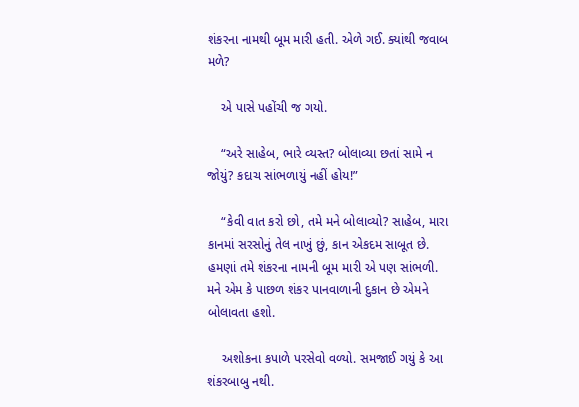શંકરના નામથી બૂમ મારી હતી. એળે ગઈ. ક્યાંથી જવાબ મળે?

    એ પાસે પહોંચી જ ગયો.

    “અરે સાહેબ, ભારે વ્યસ્ત? બોલાવ્યા છતાં સામે ન જોયું? કદાચ સાંભળાયું નહીં હોય!”

    “કેવી વાત કરો છો, તમે મને બોલાવ્યો? સાહેબ, મારા કાનમાં સરસોનું તેલ નાખું છું, કાન એકદમ સાબૂત છે. હમણાં તમે શંકરના નામની બૂમ મારી એ પણ સાંભળી. મને એમ કે પાછળ શંકર પાનવાળાની દુકાન છે એમને બોલાવતા હશો.

    અશોકના કપાળે પરસેવો વળ્યો. સમજાઈ ગયું કે આ શંકરબાબુ નથી.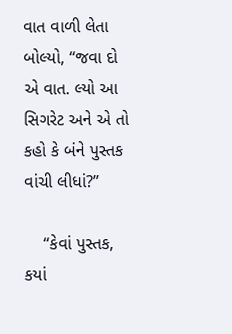વાત વાળી લેતા બોલ્યો, “જવા દો એ વાત. લ્યો આ સિગરેટ અને એ તો કહો કે બંને પુસ્તક વાંચી લીધાં?”

    “કેવાં પુસ્તક, કયાં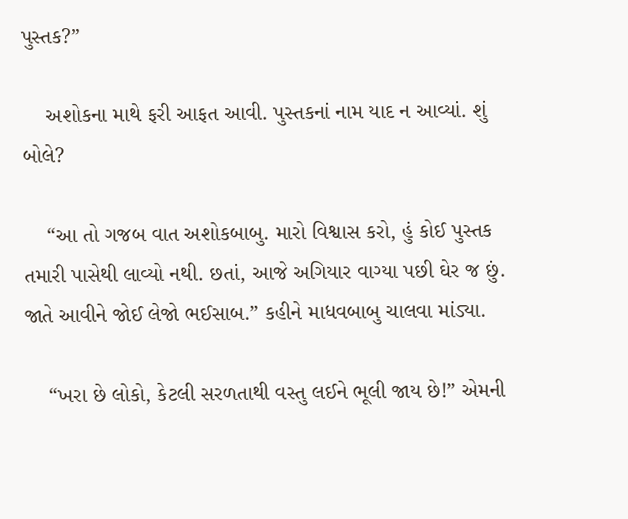પુસ્તક?”

    અશોકના માથે ફરી આફત આવી. પુસ્તકનાં નામ યાદ ન આવ્યાં. શું બોલે?

    “આ તો ગજબ વાત અશોકબાબુ. મારો વિશ્વાસ કરો, હું કોઈ પુસ્તક તમારી પાસેથી લાવ્યો નથી. છતાં, આજે અગિયાર વાગ્યા પછી ઘેર જ છું. જાતે આવીને જોઈ લેજો ભઈસાબ.” કહીને માધવબાબુ ચાલવા માંડ્યા.

    “ખરા છે લોકો, કેટલી સરળતાથી વસ્તુ લઈને ભૂલી જાય છે!” એમની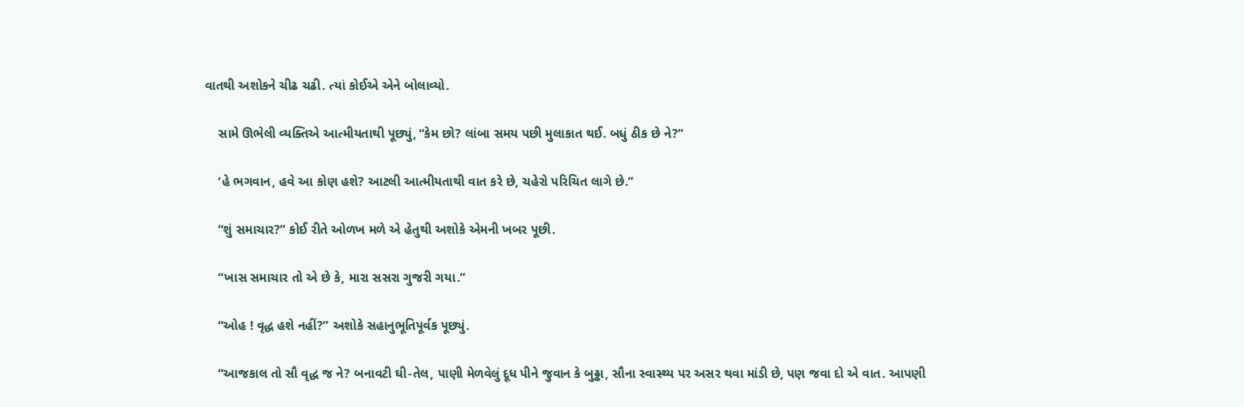વાતથી અશોકને ચીઢ ચઢી. ત્યાં કોઈએ એને બોલાવ્યો.

    સામે ઊભેલી વ્યક્તિએ આત્મીયતાથી પૂછ્યું, “કેમ છો? લાંબા સમય પછી મુલાકાત થઈ. બધું ઠીક છે ને?”

    ‘હે ભગવાન, હવે આ કોણ હશે? આટલી આત્મીયતાથી વાત કરે છે, ચહેરો પરિચિત લાગે છે.”

    “શું સમાચાર?” કોઈ રીતે ઓળખ મળે એ હેતુથી અશોકે એમની ખબર પૂછી.

    “ખાસ સમાચાર તો એ છે કે, મારા સસરા ગુજરી ગયા.”

    “ઓહ ! વૃદ્ધ હશે નહીં?” અશોકે સહાનુભૂતિપૂર્વક પૂછ્યું.

    “આજકાલ તો સૌ વૃદ્ધ જ ને? બનાવટી ઘી-તેલ, પાણી મેળવેલું દૂધ પીને જુવાન કે બુઢ્ઢા, સૌના સ્વાસ્થ્ય પર અસર થવા માંડી છે, પણ જવા દો એ વાત. આપણી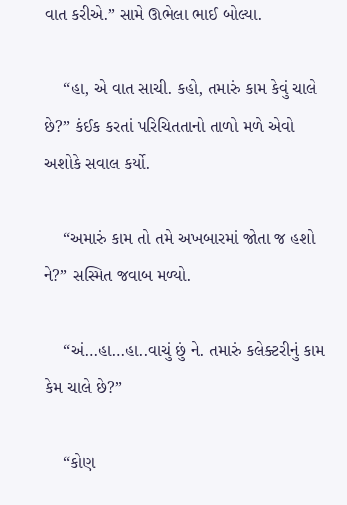વાત કરીએ.” સામે ઊભેલા ભાઈ બોલ્યા.

    “હા, એ વાત સાચી. કહો, તમારું કામ કેવું ચાલે છે?” કંઈક કરતાં પરિચિતતાનો તાળો મળે એવો અશોકે સવાલ કર્યો.

    “અમારું કામ તો તમે અખબારમાં જોતા જ હશો ને?” સસ્મિત જવાબ મળ્યો.

    “અં…હા…હા..વાચું છું ને. તમારું કલેક્ટરીનું કામ કેમ ચાલે છે?”

    “કોણ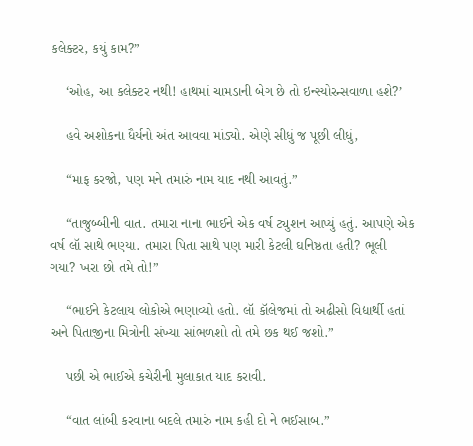કલેક્ટર, કયું કામ?”

    ‘ઓહ, આ કલેક્ટર નથી! હાથમાં ચામડાની બેગ છે તો ઇન્સ્યોરન્સવાળા હશે?’

    હવે અશોકના ધૈર્યનો અંત આવવા માંડ્યો. એણે સીધું જ પૂછી લીધું,

    “માફ કરજો, પણ મને તમારું નામ યાદ નથી આવતું.”

    “તાજુબ્બીની વાત. તમારા નાના ભાઈને એક વર્ષ ટ્યુશન આપ્યું હતું. આપણે એક વર્ષ લૉ સાથે ભણ્યા. તમારા પિતા સાથે પણ મારી કેટલી ઘનિષ્ઠતા હતી? ભૂલી ગયા? ખરા છો તમે તો!”

    “ભાઈને કેટલાય લોકોએ ભણાવ્યો હતો. લૉ કૉલેજમાં તો અઢીસો વિદ્યાર્થી હતાં અને પિતાજીના મિત્રોની સંખ્યા સાંભળશો તો તમે છક થઈ જશો.”

    પછી એ ભાઈએ કચેરીની મુલાકાત યાદ કરાવી.

    “વાત લાંબી કરવાના બદલે તમારું નામ કહી દો ને ભઈસાબ.”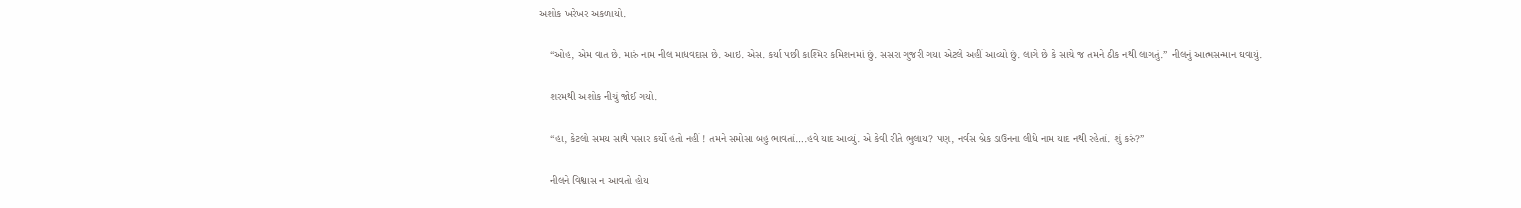અશોક ખરેખર અકળાયો.

    “ઓહ, એમ વાત છે. મારું નામ નીલ માધવદાસ છે. આઇ. એસ. કર્યા પછી કાશ્મિર કમિશનમાં છું. સસરા ગુજરી ગયા એટલે અહીં આવ્યો છું. લાગે છે કે સાચે જ તમને ઠીક નથી લાગતું.” નીલનું આત્મસન્માન ઘવાયું.

    શરમથી અશોક નીચું જોઈ ગયો.

    “હા, કેટલો સમય સાથે પસાર કર્યો હતો નહીં ! તમને સમોસા બહુ ભાવતાં….હવે યાદ આવ્યું. એ કેવી રીતે ભુલાય? પણ, નર્વસ બ્રેક ડાઉનના લીધે નામ યાદ નથી રહેતાં. શું કરું?”

    નીલને વિશ્વાસ ન આવતો હોય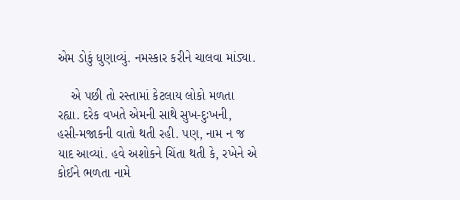એમ ડોકું ધુણાવ્યું. નમસ્કાર કરીને ચાલવા માંડ્યા.

    એ પછી તો રસ્તામાં કેટલાય લોકો મળતા રહ્યા. દરેક વખતે એમની સાથે સુખ-દુઃખની, હસી-મજાકની વાતો થતી રહી. પણ, નામ ન જ યાદ આવ્યાં. હવે અશોકને ચિંતા થતી કે, રખેને એ કોઈને ભળતા નામે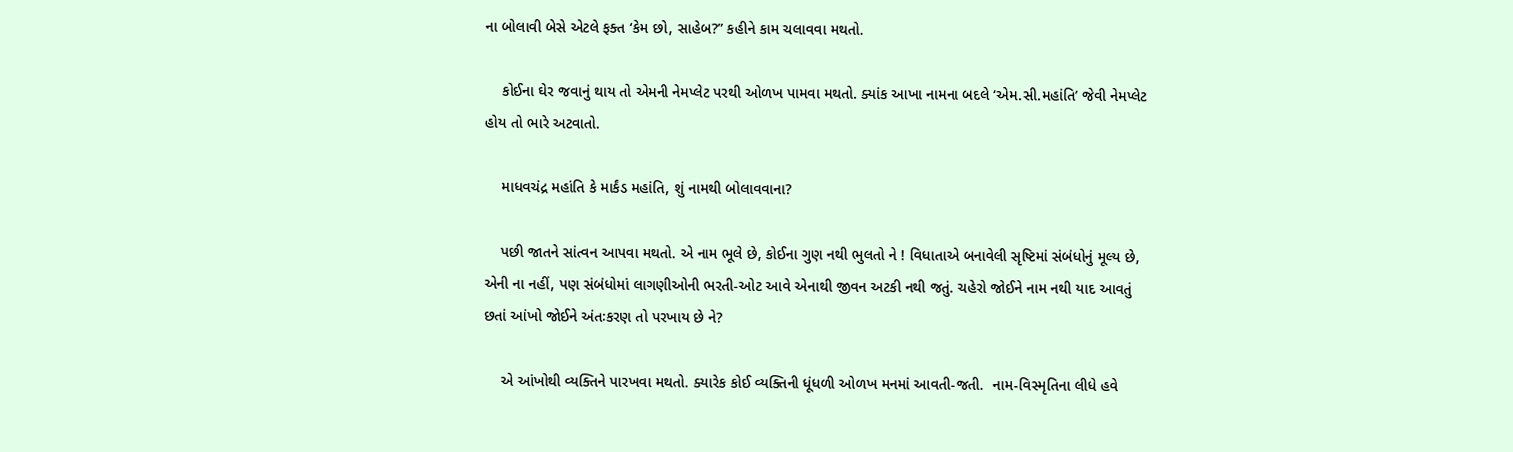ના બોલાવી બેસે એટલે ફક્ત ‘કેમ છો, સાહેબ?” કહીને કામ ચલાવવા મથતો.

    કોઈના ઘેર જવાનું થાય તો એમની નેમપ્લેટ પરથી ઓળખ પામવા મથતો. ક્યાંક આખા નામના બદલે ‘એમ.સી.મહાંતિ’ જેવી નેમપ્લેટ હોય તો ભારે અટવાતો.

    માધવચંદ્ર મહાંતિ કે માર્કંડ મહાંતિ, શું નામથી બોલાવવાના?

    પછી જાતને સાંત્વન આપવા મથતો. એ નામ ભૂલે છે, કોઈના ગુણ નથી ભુલતો ને ! વિધાતાએ બનાવેલી સૃષ્ટિમાં સંબંધોનું મૂલ્ય છે, એની ના નહીં, પણ સંબંધોમાં લાગણીઓની ભરતી-ઓટ આવે એનાથી જીવન અટકી નથી જતું. ચહેરો જોઈને નામ નથી યાદ આવતું છતાં આંખો જોઈને અંતઃકરણ તો પરખાય છે ને?

    એ આંખોથી વ્યક્તિને પારખવા મથતો. ક્યારેક કોઈ વ્યક્તિની ધૂંધળી ઓળખ મનમાં આવતી-જતી.  નામ-વિસ્મૃતિના લીધે હવે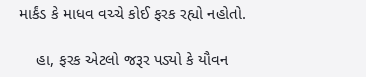માર્કંડ કે માધવ વચ્ચે કોઈ ફરક રહ્યો નહોતો.

    હા, ફરક એટલો જરૂર પડ્યો કે યૌવન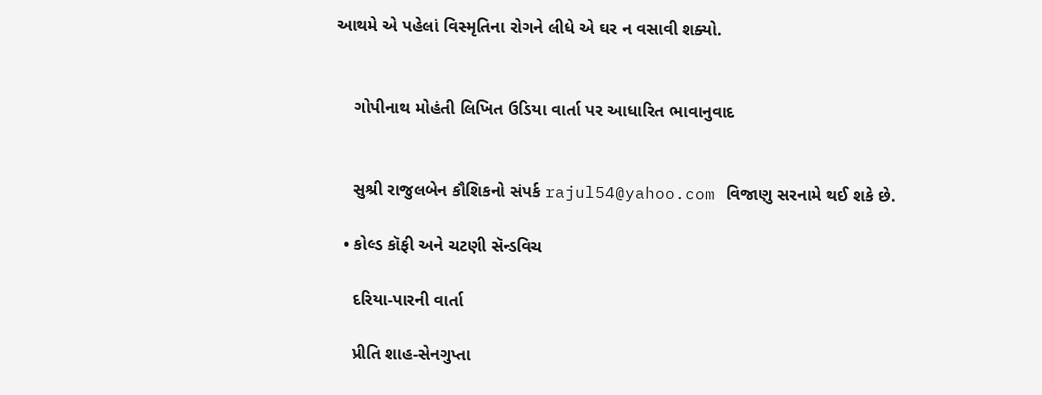આથમે એ પહેલાં વિસ્મૃતિના રોગને લીધે એ ઘર ન વસાવી શક્યો.


    ગોપીનાથ મોહંતી લિખિત ઉડિયા વાર્તા પર આધારિત ભાવાનુવાદ


    સુશ્રી રાજુલબેન કૌશિકનો સંપર્ક rajul54@yahoo.com વિજાણુ સરનામે થઈ શકે છે.

  • કોલ્ડ કૉફી અને ચટણી સૅન્ડવિચ

    દરિયા-પારની વાર્તા

    પ્રીતિ શાહ-સેનગુપ્તા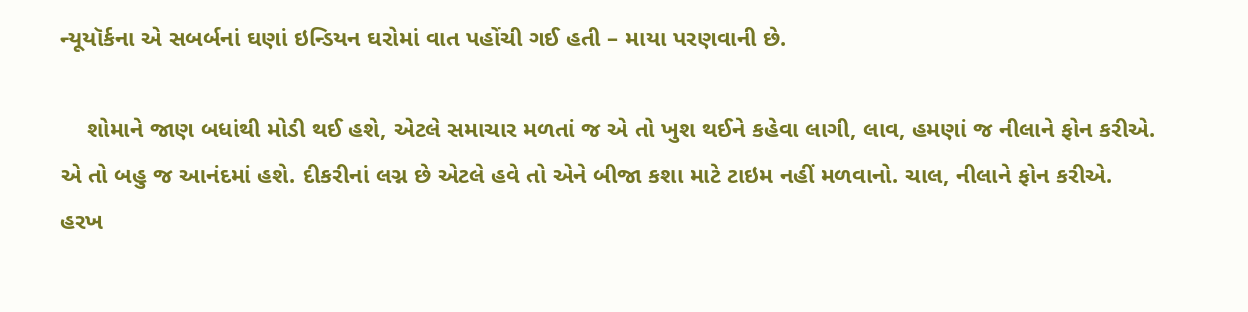ન્યૂયૉર્કના એ સબર્બનાં ઘણાં ઇન્ડિયન ઘરોમાં વાત પહોંચી ગઈ હતી – માયા પરણવાની છે.

    શોમાને જાણ બધાંથી મોડી થઈ હશે, એટલે સમાચાર મળતાં જ એ તો ખુશ થઈને કહેવા લાગી, લાવ, હમણાં જ નીલાને ફોન કરીએ. એ તો બહુ જ આનંદમાં હશે. દીકરીનાં લગ્ન છે એટલે હવે તો એને બીજા કશા માટે ટાઇમ નહીં મળવાનો. ચાલ, નીલાને ફોન કરીએ. હરખ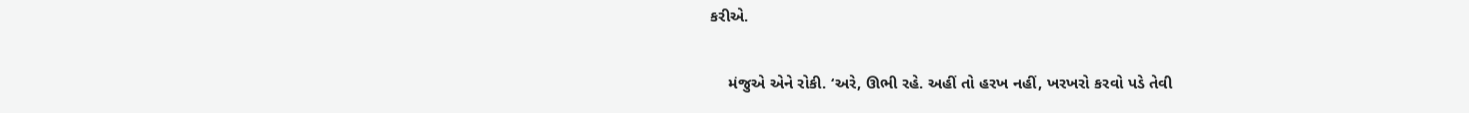કરીએ.

    મંજુએ એને રોકી. ‘અરે, ઊભી રહે. અહીં તો હરખ નહીં, ખરખરો કરવો પડે તેવી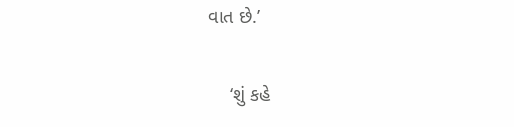વાત છે.’

    ‘શું કહે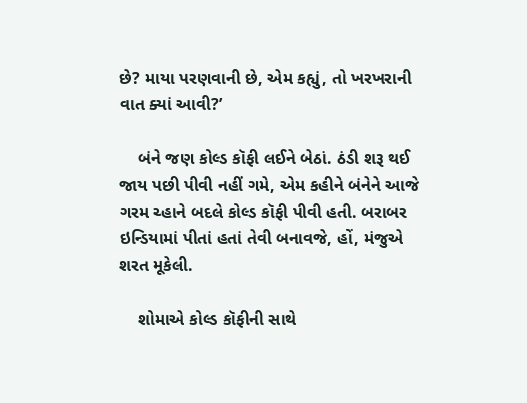છે? માયા પરણવાની છે, એમ કહ્યું, તો ખરખરાની વાત ક્યાં આવી?’

    બંને જણ કોલ્ડ કૉફી લઈને બેઠાં. ઠંડી શરૂ થઈ જાય પછી પીવી નહીં ગમે, એમ કહીને બંનેને આજે ગરમ ચ્હાને બદલે કોલ્ડ કૉફી પીવી હતી. બરાબર ઇન્ડિયામાં પીતાં હતાં તેવી બનાવજે, હોં, મંજુએ શરત મૂકેલી.

    શોમાએ કોલ્ડ કૉફીની સાથે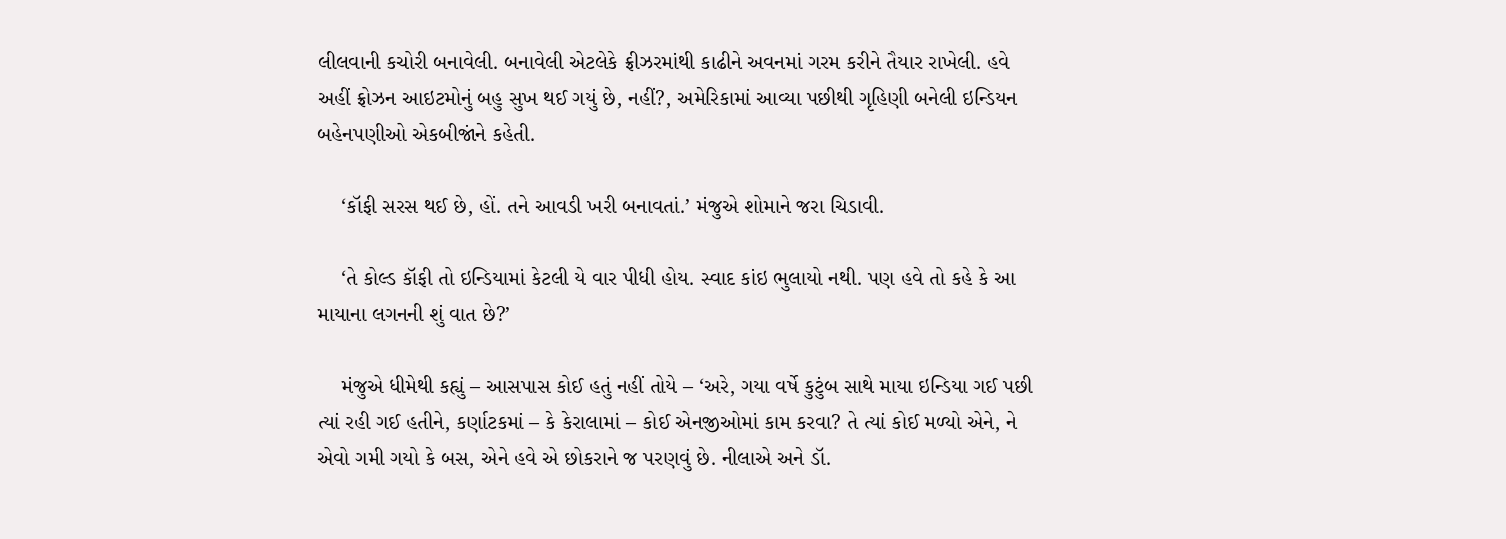લીલવાની કચોરી બનાવેલી. બનાવેલી એટલેકે ફ્રીઝરમાંથી કાઢીને અવનમાં ગરમ કરીને તૈયાર રાખેલી. હવે અહીં ફ્રોઝન આઇટમોનું બહુ સુખ થઈ ગયું છે, નહીં?, અમેરિકામાં આવ્યા પછીથી ગૃહિણી બનેલી ઇન્ડિયન બહેનપણીઓ એકબીજાંને કહેતી.

    ‘કૉફી સરસ થઈ છે, હોં. તને આવડી ખરી બનાવતાં.’ મંજુએ શોમાને જરા ચિડાવી.

    ‘તે કોલ્ડ કૉફી તો ઇન્ડિયામાં કેટલી યે વાર પીધી હોય. સ્વાદ કાંઇ ભુલાયો નથી. પણ હવે તો કહે કે આ માયાના લગનની શું વાત છે?’

    મંજુએ ધીમેથી કહ્યું – આસપાસ કોઈ હતું નહીં તોયે – ‘અરે, ગયા વર્ષે કુટુંબ સાથે માયા ઇન્ડિયા ગઈ પછી  ત્યાં રહી ગઈ હતીને, કર્ણાટકમાં – કે કેરાલામાં – કોઈ એનજીઓમાં કામ કરવા? તે ત્યાં કોઈ મળ્યો એને, ને એવો ગમી ગયો કે બસ, એને હવે એ છોકરાને જ પરણવું છે. નીલાએ અને ડૉ.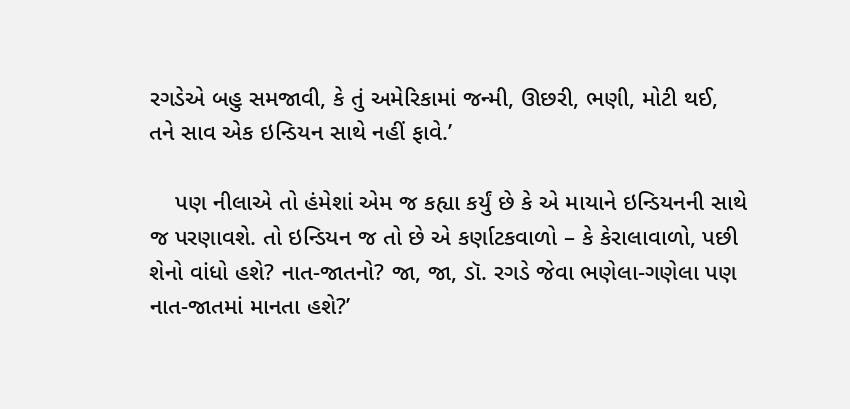રગડેએ બહુ સમજાવી, કે તું અમેરિકામાં જન્મી, ઊછરી, ભણી, મોટી થઈ, તને સાવ એક ઇન્ડિયન સાથે નહીં ફાવે.’

    પણ નીલાએ તો હંમેશાં એમ જ કહ્યા કર્યું છે કે એ માયાને ઇન્ડિયનની સાથે જ પરણાવશે. તો ઇન્ડિયન જ તો છે એ કર્ણાટકવાળો – કે કેરાલાવાળો, પછી શેનો વાંધો હશે? નાત-જાતનો? જા, જા, ડૉ. રગડે જેવા ભણેલા-ગણેલા પણ નાત-જાતમાં માનતા હશે?’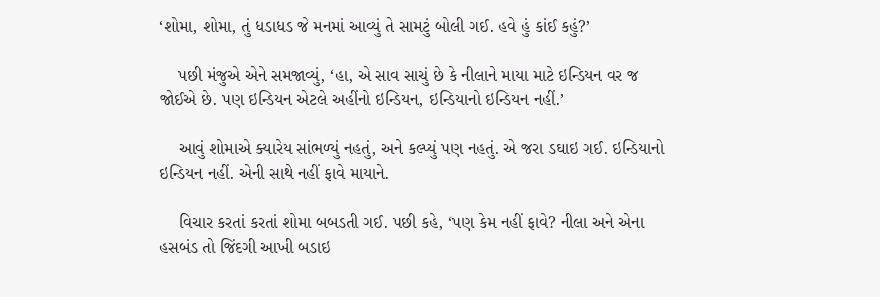‘શોમા, શોમા, તું ધડાધડ જે મનમાં આવ્યું તે સામટું બોલી ગઈ. હવે હું કાંઈ કહું?’

    પછી મંજુએ એને સમજાવ્યું, ‘હા, એ સાવ સાચું છે કે નીલાને માયા માટે ઇન્ડિયન વર જ જોઈએ છે. પણ ઇન્ડિયન એટલે અહીંનો ઇન્ડિયન, ઇન્ડિયાનો ઇન્ડિયન નહીં.’

    આવું શોમાએ ક્યારેય સાંભળ્યું નહતું, અને કલ્પ્યું પણ નહતું. એ જરા ડઘાઇ ગઈ. ઇન્ડિયાનો ઇન્ડિયન નહીં. એની સાથે નહીં ફાવે માયાને.

    વિચાર કરતાં કરતાં શોમા બબડતી ગઈ. પછી કહે, ‘પણ કેમ નહીં ફાવે? નીલા અને એના હસબંડ તો જિંદગી આખી બડાઇ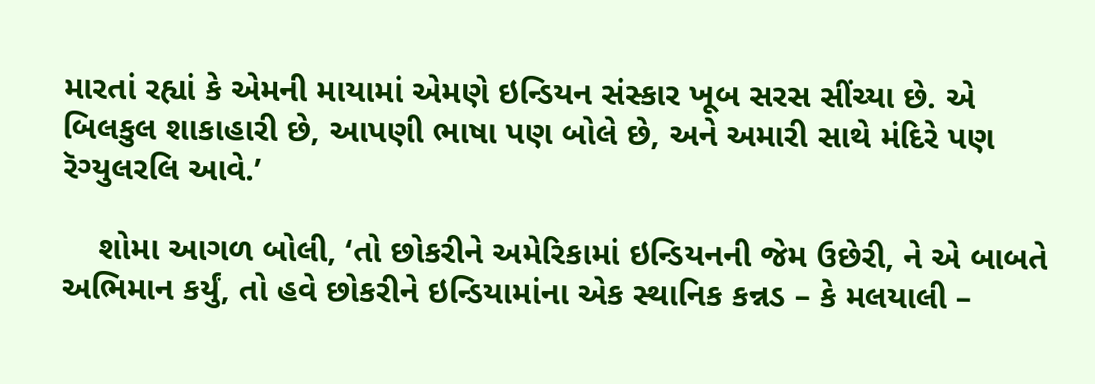મારતાં રહ્યાં કે એમની માયામાં એમણે ઇન્ડિયન સંસ્કાર ખૂબ સરસ સીંચ્યા છે. એ બિલકુલ શાકાહારી છે, આપણી ભાષા પણ બોલે છે, અને અમારી સાથે મંદિરે પણ રૅગ્યુલરલિ આવે.’

    શોમા આગળ બોલી, ‘તો છોકરીને અમેરિકામાં ઇન્ડિયનની જેમ ઉછેરી, ને એ બાબતે અભિમાન કર્યું, તો હવે છોકરીને ઇન્ડિયામાંના એક સ્થાનિક કન્નડ – કે મલયાલી –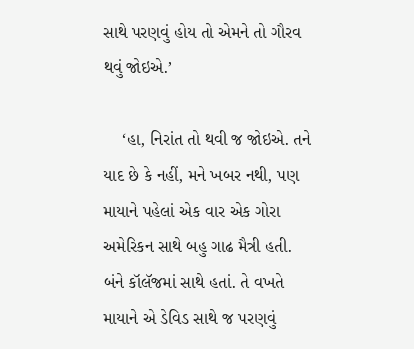સાથે પરણવું હોય તો એમને તો ગૌરવ થવું જોઇએ.’

    ‘હા, નિરાંત તો થવી જ જોઇએ. તને યાદ છે કે નહીં, મને ખબર નથી, પણ માયાને પહેલાં એક વાર એક ગોરા અમેરિકન સાથે બહુ ગાઢ મૈત્રી હતી. બંને કૉલૅજમાં સાથે હતાં. તે વખતે માયાને એ ડેવિડ સાથે જ પરણવું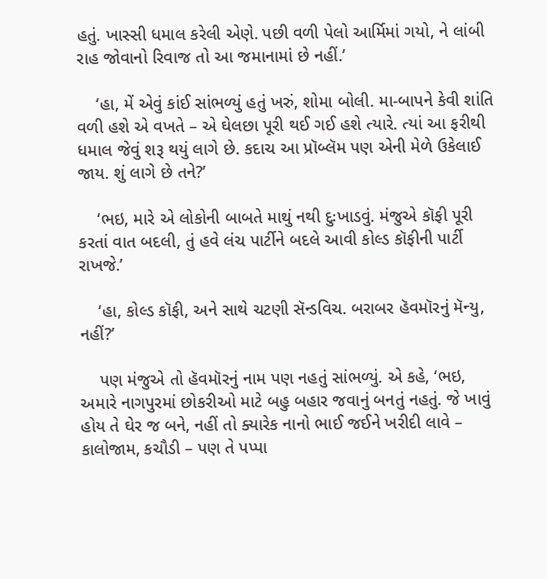હતું. ખાસ્સી ધમાલ કરેલી એણે. પછી વળી પેલો આર્મિમાં ગયો, ને લાંબી રાહ જોવાનો રિવાજ તો આ જમાનામાં છે નહીં.’

    ‘હા, મેં એવું કાંઈ સાંભળ્યું હતું ખરું, શોમા બોલી. મા-બાપને કેવી શાંતિ વળી હશે એ વખતે – એ ઘેલછા પૂરી થઈ ગઈ હશે ત્યારે. ત્યાં આ ફરીથી ધમાલ જેવું શરૂ થયું લાગે છે. કદાચ આ પ્રૉબ્લૅમ પણ એની મેળે ઉકેલાઈ જાય. શું લાગે છે તને?’

    ‘ભઇ, મારે એ લોકોની બાબતે માથું નથી દુઃખાડવું. મંજુએ કૉફી પૂરી કરતાં વાત બદલી, તું હવે લંચ પાર્ટીને બદલે આવી કોલ્ડ કૉફીની પાર્ટી રાખજે.’

    ‘હા, કોલ્ડ કૉફી, અને સાથે ચટણી સૅન્ડવિચ. બરાબર હૅવમૉરનું મૅન્યુ, નહીં?’

    પણ મંજુએ તો હૅવમૉરનું નામ પણ નહતું સાંભળ્યું. એ કહે, ‘ભઇ, અમારે નાગપુરમાં છોકરીઓ માટે બહુ બહાર જવાનું બનતું નહતું. જે ખાવું હોય તે ઘેર જ બને, નહીં તો ક્યારેક નાનો ભાઈ જઈને ખરીદી લાવે – કાલોજામ, કચૌડી – પણ તે પપ્પા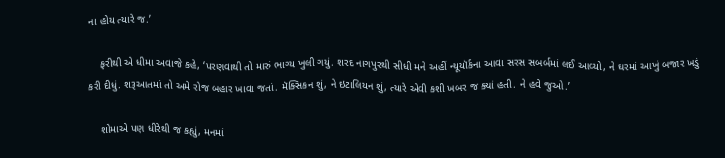ના હોય ત્યારે જ.’

    ફરીથી એ ધીમા અવાજે કહે, ‘પરણવાથી તો મારું ભાગ્ય ખુલી ગયું. શરદ નાગપુરથી સીધી મને અહીં ન્યૂયૉર્કના આવા સરસ સબર્બમાં લઈ આવ્યો, ને ઘરમાં આખું બજાર ખડું કરી દીધું. શરૂઆતમાં તો અમે રોજ બહાર ખાવા જતાં. મૅક્સિકન શું, ને ઇટાલિયન શું, ત્યારે એવી કશી ખબર જ ક્યાં હતી. ને હવે જુઓ.’

    શોમાએ પણ ધીરેથી જ કહ્યું, મનમાં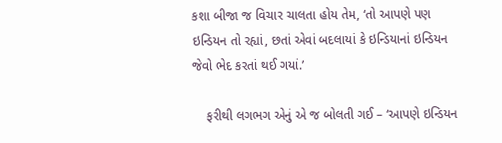કશા બીજા જ વિચાર ચાલતા હોય તેમ, ‘તો આપણે પણ ઇન્ડિયન તો રહ્યાં, છતાં એવાં બદલાયાં કે ઇન્ડિયાનાં ઇન્ડિયન જેવો ભેદ કરતાં થઈ ગયાં.’

    ફરીથી લગભગ એનું એ જ બોલતી ગઈ – ‘આપણે ઇન્ડિયન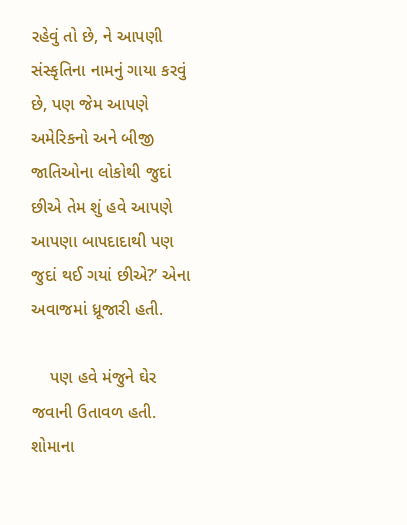રહેવું તો છે, ને આપણી સંસ્કૃતિના નામનું ગાયા કરવું છે, પણ જેમ આપણે અમેરિકનો અને બીજી જાતિઓના લોકોથી જુદાં છીએ તેમ શું હવે આપણે આપણા બાપદાદાથી પણ જુદાં થઈ ગયાં છીએ?’ એના અવાજમાં ધ્રૂજારી હતી.

    પણ હવે મંજુને ઘેર જવાની ઉતાવળ હતી. શોમાના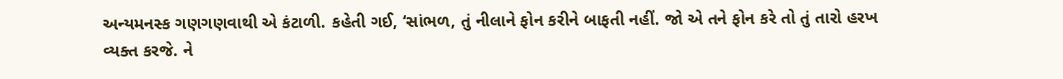અન્યમનસ્ક ગણગણવાથી એ કંટાળી. કહેતી ગઈ, ‘સાંભળ, તું નીલાને ફોન કરીને બાફતી નહીં. જો એ તને ફોન કરે તો તું તારો હરખ વ્યક્ત કરજે. ને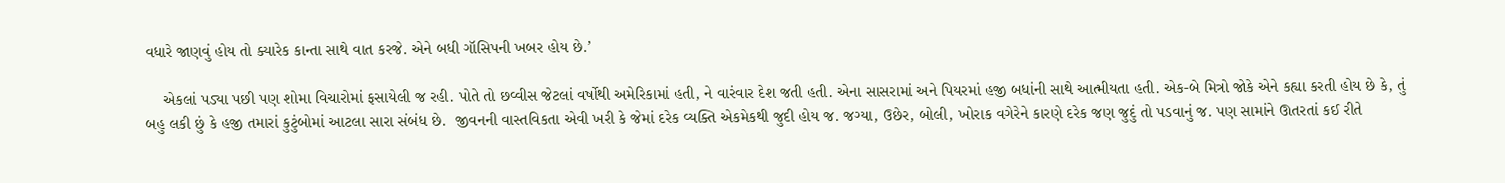વધારે જાણવું હોય તો ક્યારેક કાન્તા સાથે વાત કરજે. એને બધી ગૉસિપની ખબર હોય છે.’

    એકલાં પડ્યા પછી પણ શોમા વિચારોમાં ફસાયેલી જ રહી. પોતે તો છવ્વીસ જેટલાં વર્ષોથી અમેરિકામાં હતી, ને વારંવાર દેશ જતી હતી. એના સાસરામાં અને પિયરમાં હજી બધાંની સાથે આત્મીયતા હતી. એક-બે મિત્રો જોકે એને કહ્યા કરતી હોય છે કે, તું બહુ લકી છું કે હજી તમારાં કુટુંબોમાં આટલા સારા સંબંધ છે.  જીવનની વાસ્તવિકતા એવી ખરી કે જેમાં દરેક વ્યક્તિ એકમેકથી જુદી હોય જ. જગ્યા, ઉછેર, બોલી, ખોરાક વગેરેને કારણે દરેક જણ જુદું તો પડવાનું જ. પણ સામાંને ઊતરતાં કઈ રીતે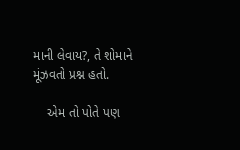માની લેવાય?, તે શોમાને મૂંઝવતો પ્રશ્ન હતો.

    એમ તો પોતે પણ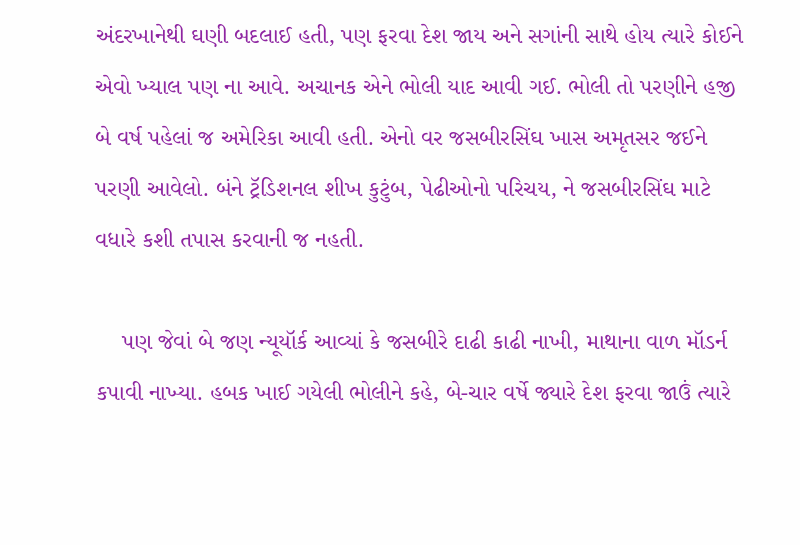અંદરખાનેથી ઘણી બદલાઈ હતી, પણ ફરવા દેશ જાય અને સગાંની સાથે હોય ત્યારે કોઈને એવો ખ્યાલ પણ ના આવે. અચાનક એને ભોલી યાદ આવી ગઈ. ભોલી તો પરણીને હજી બે વર્ષ પહેલાં જ અમેરિકા આવી હતી. એનો વર જસબીરસિંઘ ખાસ અમૃતસર જઈને પરણી આવેલો. બંને ટ્રૅડિશનલ શીખ કુટુંબ, પેઢીઓનો પરિચય, ને જસબીરસિંઘ માટે વધારે કશી તપાસ કરવાની જ નહતી.

    પણ જેવાં બે જણ ન્યૂયૉર્ક આવ્યાં કે જસબીરે દાઢી કાઢી નાખી, માથાના વાળ મૉડર્ન કપાવી નાખ્યા. હબક ખાઈ ગયેલી ભોલીને કહે, બે-ચાર વર્ષે જ્યારે દેશ ફરવા જાઉં ત્યારે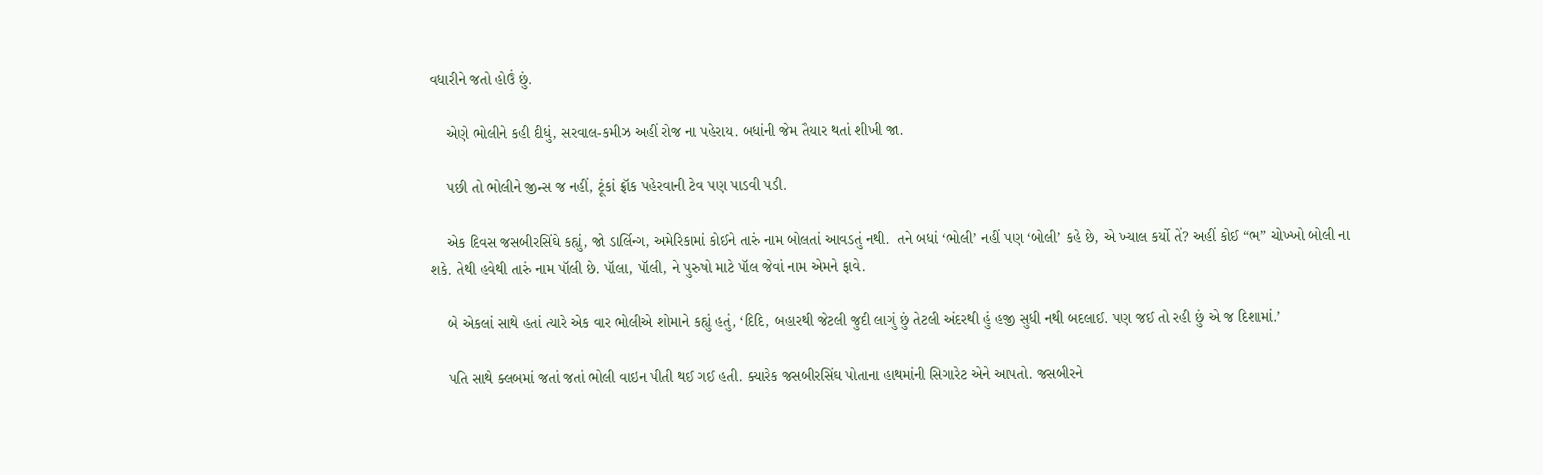વધારીને જતો હોઉં છું.

    એણે ભોલીને કહી દીધું, સરવાલ-કમીઝ અહીં રોજ ના પહેરાય. બધાંની જેમ તૈયાર થતાં શીખી જા.

    પછી તો ભોલીને જીન્સ જ નહીં, ટૂંકાં ફ્રૉક પહેરવાની ટેવ પણ પાડવી પડી.

    એક દિવસ જસબીરસિંઘે કહ્યું, જો ડાર્લિન્ગ, અમેરિકામાં કોઈને તારું નામ બોલતાં આવડતું નથી.  તને બધાં ‘ભોલી’ નહીં પણ ‘બોલી’ કહે છે, એ ખ્યાલ કર્યો તેં? અહીં કોઈ “ભ” ચોખ્ખો બોલી ના શકે. તેથી હવેથી તારું નામ પૉલી છે. પૉલા, પૉલી, ને પુરુષો માટે પૉલ જેવાં નામ એમને ફાવે.

    બે એકલાં સાથે હતાં ત્યારે એક વાર ભોલીએ શોમાને કહ્યું હતું, ‘દિદિ, બહારથી જેટલી જુદી લાગું છું તેટલી અંદરથી હું હજી સુધી નથી બદલાઈ. પણ જઈ તો રહી છું એ જ દિશામાં.’

    પતિ સાથે ક્લબમાં જતાં જતાં ભોલી વાઇન પીતી થઈ ગઈ હતી. ક્યારેક જસબીરસિંઘ પોતાના હાથમાંની સિગારેટ એને આપતો. જસબીરને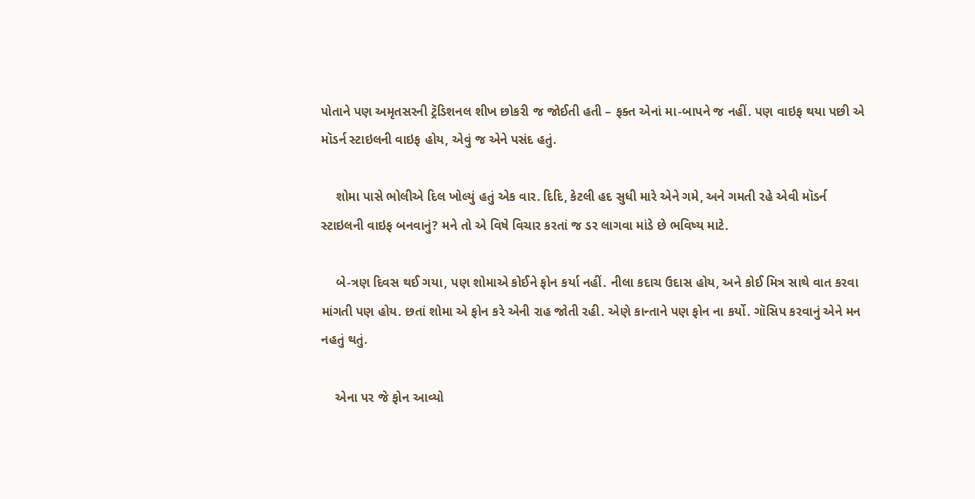પોતાને પણ અમૃતસરની ટ્રૅડિશનલ શીખ છોકરી જ જોઈતી હતી – ફક્ત એનાં મા-બાપને જ નહીં. પણ વાઇફ થયા પછી એ મૉડર્ન સ્ટાઇલની વાઇફ હોય, એવું જ એને પસંદ હતું.

    શોમા પાસે ભોલીએ દિલ ખોલ્યું હતું એક વાર. દિદિ, કેટલી હદ સુધી મારે એને ગમે, અને ગમતી રહે એવી મૉડર્ન સ્ટાઇલની વાઇફ બનવાનું? મને તો એ વિષે વિચાર કરતાં જ ડર લાગવા માંડે છે ભવિષ્ય માટે.

    બે-ત્રણ દિવસ થઈ ગયા, પણ શોમાએ કોઈને ફોન કર્યા નહીં. નીલા કદાચ ઉદાસ હોય, અને કોઈ મિત્ર સાથે વાત કરવા માંગતી પણ હોય. છતાં શોમા એ ફોન કરે એની રાહ જોતી રહી. એણે કાન્તાને પણ ફોન ના કર્યો. ગૉસિપ કરવાનું એને મન નહતું થતું.

    એના પર જે ફોન આવ્યો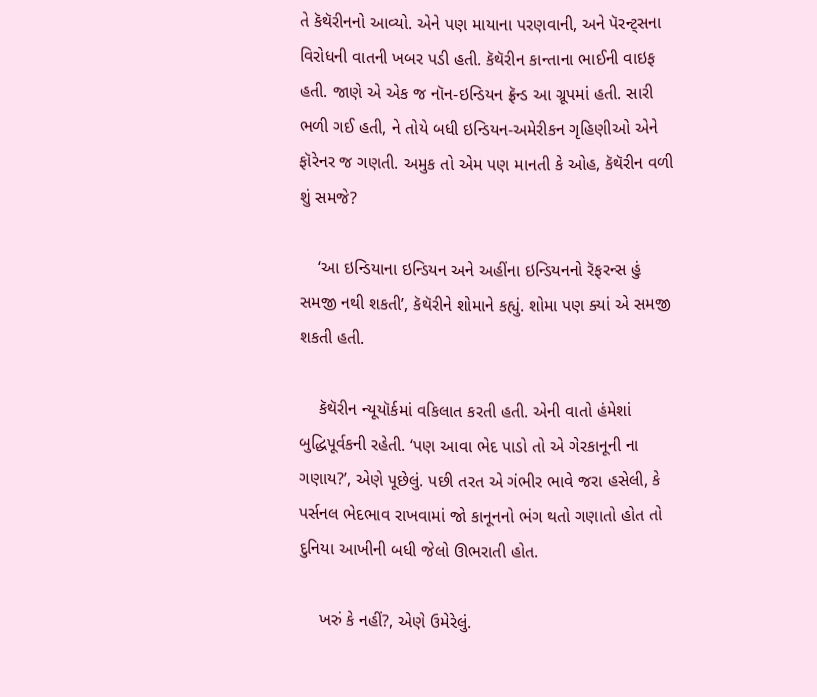તે કૅથૅરીનનો આવ્યો. એને પણ માયાના પરણવાની, અને પૅરન્ટ્સના વિરોધની વાતની ખબર પડી હતી. કૅથૅરીન કાન્તાના ભાઈની વાઇફ હતી. જાણે એ એક જ નૉન-ઇન્ડિયન ફ્રૅન્ડ આ ગ્રૂપમાં હતી. સારી ભળી ગઈ હતી, ને તોયે બધી ઇન્ડિયન-અમેરીકન ગૃહિણીઓ એને ફૉરેનર જ ગણતી. અમુક તો એમ પણ માનતી કે ઓહ, કૅથૅરીન વળી  શું સમજે?

    ‘આ ઇન્ડિયાના ઇન્ડિયન અને અહીંના ઇન્ડિયનનો રૅફરન્સ હું સમજી નથી શકતી’, કૅથૅરીને શોમાને કહ્યું. શોમા પણ ક્યાં એ સમજી શકતી હતી.

    કૅથૅરીન ન્યૂયૉર્કમાં વકિલાત કરતી હતી. એની વાતો હંમેશાં બુદ્ધિપૂર્વકની રહેતી. ‘પણ આવા ભેદ પાડો તો એ ગેરકાનૂની ના ગણાય?’, એણે પૂછેલું. પછી તરત એ ગંભીર ભાવે જરા હસેલી, કે પર્સનલ ભેદભાવ રાખવામાં જો કાનૂનનો ભંગ થતો ગણાતો હોત તો દુનિયા આખીની બધી જેલો ઊભરાતી હોત.

    ખરું કે નહીં?, એણે ઉમેરેલું.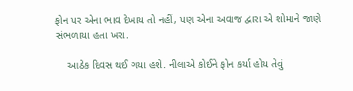ફોન પર એના ભાવ દેખાય તો નહીં, પણ એના અવાજ દ્વારા એ શોમાને જાણે સંભળાયા હતા ખરા.

    આઠેક દિવસ થઈ ગયા હશે. નીલાએ કોઈને ફોન કર્યા હોય તેવું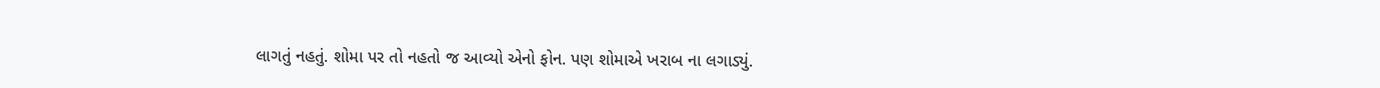લાગતું નહતું. શોમા પર તો નહતો જ આવ્યો એનો ફોન. પણ શોમાએ ખરાબ ના લગાડ્યું.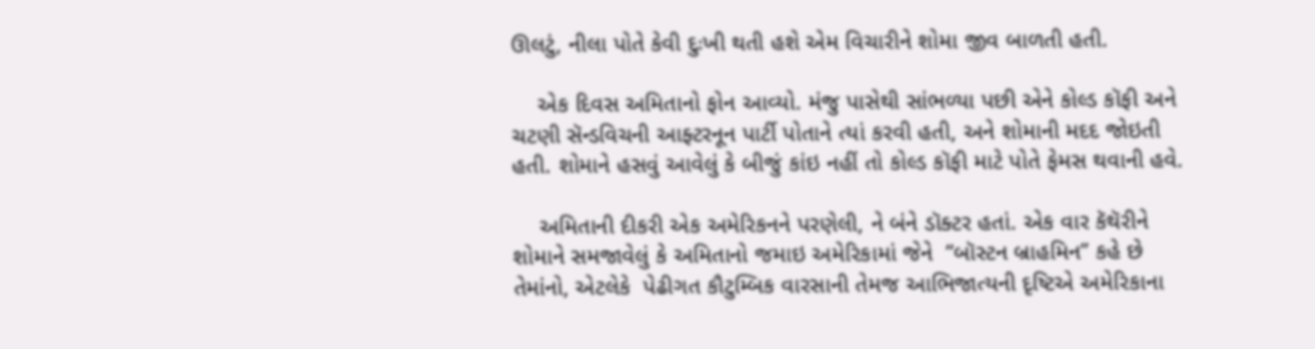ઊલટું, નીલા પોતે કેવી દુઃખી થતી હશે એમ વિચારીને શોમા જીવ બાળતી હતી.

    એક દિવસ અમિતાનો ફોન આવ્યો. મંજુ પાસેથી સાંભળ્યા પછી એને કોલ્ડ કૉફી અને ચટણી સૅન્ડવિચની આફ્ટરનૂન પાર્ટી પોતાને ત્યાં કરવી હતી, અને શોમાની મદદ જોઇતી હતી. શોમાને હસવું આવેલું કે બીજું કાંઇ નહીં તો કોલ્ડ કૉફી માટે પોતે ફેમસ થવાની હવે.

    અમિતાની દીકરી એક અમેરિકનને પરણેલી, ને બંને ડૉક્ટર હતાં. એક વાર કૅથૅરીને શોમાને સમજાવેલું કે અમિતાનો જમાઇ અમેરિકામાં જેને  “બૉસ્ટન બ્રાહમિન” કહે છે તેમાંનો, એટલેકે  પેઢીગત કૌટુમ્બિક વારસાની તેમજ આભિજાત્યની દૃષ્ટિએ અમેરિકાના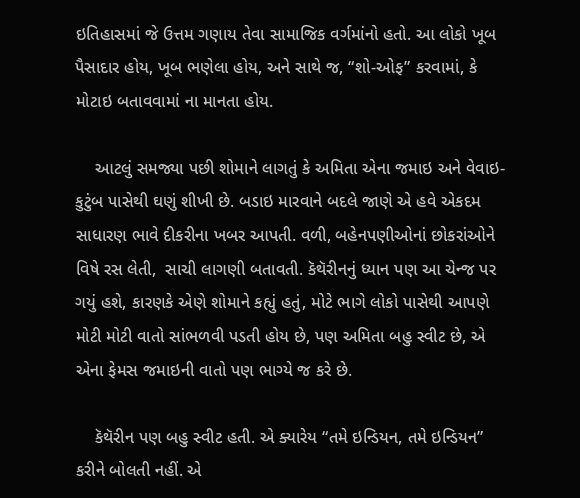ઇતિહાસમાં જે ઉત્તમ ગણાય તેવા સામાજિક વર્ગમાંનો હતો. આ લોકો ખૂબ પૈસાદાર હોય, ખૂબ ભણેલા હોય, અને સાથે જ, “શો-ઓફ” કરવામાં, કે મોટાઇ બતાવવામાં ના માનતા હોય.

    આટલું સમજ્યા પછી શોમાને લાગતું કે અમિતા એના જમાઇ અને વેવાઇ-કુટુંબ પાસેથી ઘણું શીખી છે. બડાઇ મારવાને બદલે જાણે એ હવે એકદમ સાધારણ ભાવે દીકરીના ખબર આપતી. વળી, બહેનપણીઓનાં છોકરાંઓને વિષે રસ લેતી,  સાચી લાગણી બતાવતી. કૅથૅરીનનું ધ્યાન પણ આ ચેન્જ પર ગયું હશે, કારણકે એણે શોમાને કહ્યું હતું, મોટે ભાગે લોકો પાસેથી આપણે મોટી મોટી વાતો સાંભળવી પડતી હોય છે, પણ અમિતા બહુ સ્વીટ છે, એ એના ફેમસ જમાઇની વાતો પણ ભાગ્યે જ કરે છે.

    કૅથૅરીન પણ બહુ સ્વીટ હતી. એ ક્યારેય “તમે ઇન્ડિયન, તમે ઇન્ડિયન” કરીને બોલતી નહીં. એ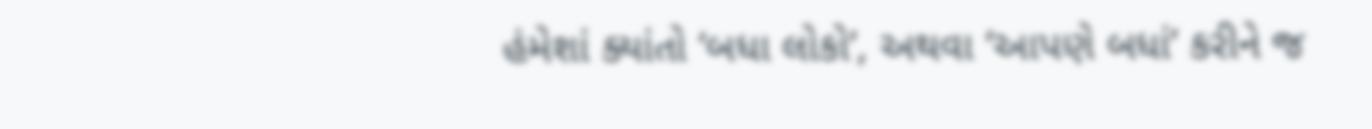હંમેશાં ક્યાંતો ‘બધા લોકો’, અથવા ‘આપણે બધાં’ કરીને જ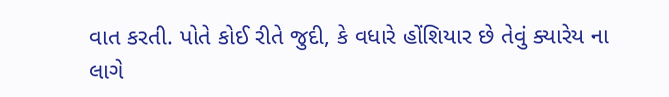વાત કરતી. પોતે કોઈ રીતે જુદી, કે વધારે હોંશિયાર છે તેવું ક્યારેય ના લાગે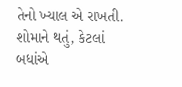તેનો ખ્યાલ એ રાખતી. શોમાને થતું, કેટલાં બધાંએ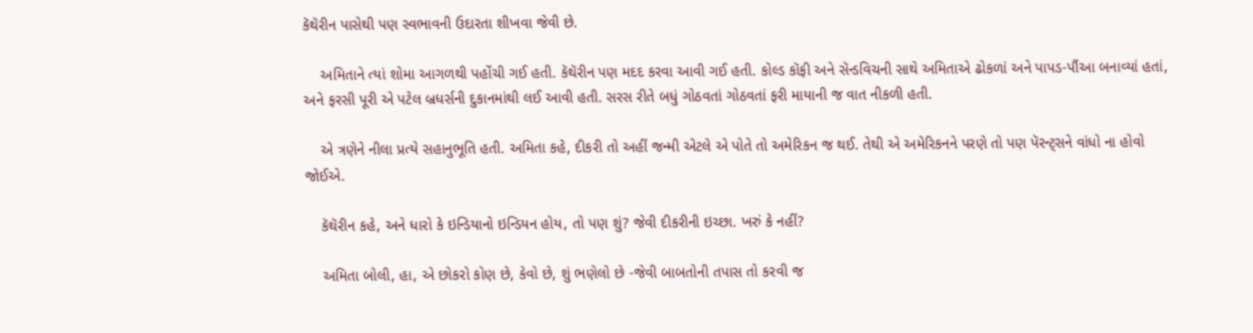કૅથૅરીન પાસેથી પણ સ્વભાવની ઉદારતા શીખવા જેવી છે.

    અમિતાને ત્યાં શોમા આગળથી પહોંચી ગઈ હતી. કૅથૅરીન પણ મદદ કરવા આવી ગઈ હતી. કોલ્ડ કૉફી અને સૅન્ડવિચની સાથે અમિતાએ ઢોકળાં અને પાપડ-પૌંઆ બનાવ્યાં હતાં, અને ફરસી પૂરી એ પટેલ બ્રધર્સની દુકાનમાંથી લઈ આવી હતી. સરસ રીતે બધું ગોઠવતાં ગોઠવતાં ફરી માયાની જ વાત નીકળી હતી.

    એ ત્રણેને નીલા પ્રત્યે સહાનુભૂતિ હતી. અમિતા કહે, દીકરી તો અહીં જન્મી એટલે એ પોતે તો અમેરિકન જ થઈ. તેથી એ અમેરિકનને પરણે તો પણ પૅરન્ટ્સને વાંધો ના હોવો જોઈએ.

    કૅથૅરીન કહે, અને ધારો કે ઇન્ડિયાનો ઇન્ડિયન હોય, તો પણ શું? જેવી દીકરીની ઇચ્છા. ખરું કે નહીં?

    અમિતા બોલી, હા, એ છોકરો કોણ છે, કેવો છે, શું ભણેલો છે -જેવી બાબતોની તપાસ તો કરવી જ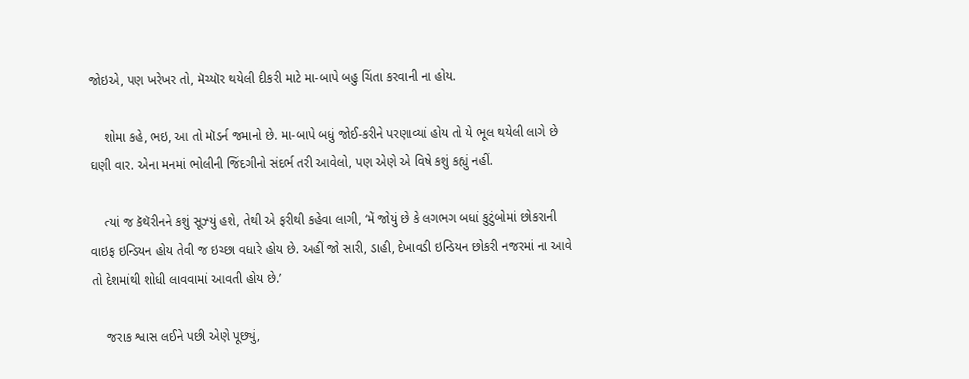જોઇએ, પણ ખરેખર તો, મૅચ્યૉર થયેલી દીકરી માટે મા-બાપે બહુ ચિંતા કરવાની ના હોય.

    શોમા કહે, ભઇ, આ તો મૉડર્ન જમાનો છે. મા-બાપે બધું જોઈ-કરીને પરણાવ્યાં હોય તો યે ભૂલ થયેલી લાગે છે ઘણી વાર. એના મનમાં ભોલીની જિંદગીનો સંદર્ભ તરી આવેલો, પણ એણે એ વિષે કશું કહ્યું નહીં.

    ત્યાં જ કૅથૅરીનને કશું સૂઝ્યું હશે, તેથી એ ફરીથી કહેવા લાગી, ‘મેં જોયું છે કે લગભગ બધાં કુટુંબોમાં છોકરાની વાઇફ ઇન્ડિયન હોય તેવી જ ઇચ્છા વધારે હોય છે. અહીં જો સારી, ડાહી, દેખાવડી ઇન્ડિયન છોકરી નજરમાં ના આવે તો દેશમાંથી શોધી લાવવામાં આવતી હોય છે.’

    જરાક શ્વાસ લઈને પછી એણે પૂછ્યું,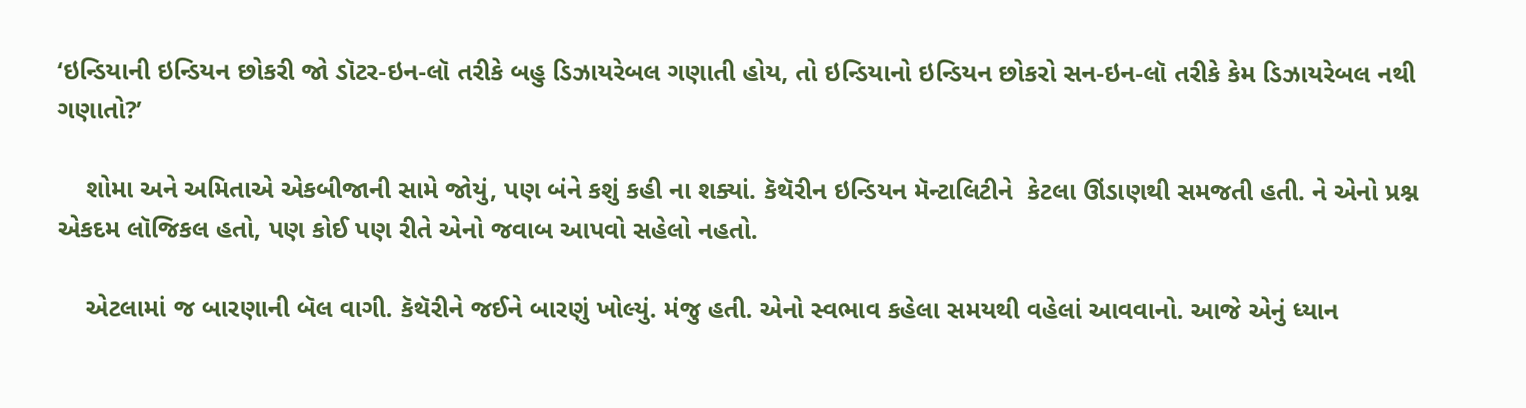‘ઇન્ડિયાની ઇન્ડિયન છોકરી જો ડૉટર-ઇન-લૉ તરીકે બહુ ડિઝાયરેબલ ગણાતી હોય, તો ઇન્ડિયાનો ઇન્ડિયન છોકરો સન-ઇન-લૉ તરીકે કેમ ડિઝાયરેબલ નથી ગણાતો?’

    શોમા અને અમિતાએ એકબીજાની સામે જોયું, પણ બંને કશું કહી ના શક્યાં. કૅથૅરીન ઇન્ડિયન મૅન્ટાલિટીને  કેટલા ઊંડાણથી સમજતી હતી. ને એનો પ્રશ્ન એકદમ લૉજિકલ હતો, પણ કોઈ પણ રીતે એનો જવાબ આપવો સહેલો નહતો.

    એટલામાં જ બારણાની બૅલ વાગી. કૅથૅરીને જઈને બારણું ખોલ્યું. મંજુ હતી. એનો સ્વભાવ કહેલા સમયથી વહેલાં આવવાનો. આજે એનું ધ્યાન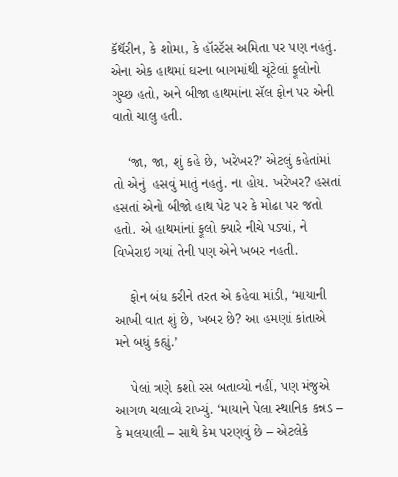કૅથૅરીન, કે શોમા, કે હૉસ્ટૅસ અમિતા પર પણ નહતું. એના એક હાથમાં ઘરના બાગમાંથી ચૂંટેલાં ફૂલોનો ગુચ્છ હતો, અને બીજા હાથમાંના સૅલ ફોન પર એની વાતો ચાલુ હતી.

    ‘જા, જા, શું કહે છે, ખરેખર?’ એટલું કહેતાંમાં તો એનું  હસવું માતું નહતું. ના હોય. ખરેખર? હસતાં હસતાં એનો બીજો હાથ પેટ પર કે મોઢા પર જતો હતો. એ હાથમાંનાં ફૂલો ક્યારે નીચે પડ્યાં, ને વિખેરાઇ ગયાં તેની પણ એને ખબર નહતી.

    ફોન બંધ કરીને તરત એ કહેવા માંડી, ‘માયાની આખી વાત શું છે, ખબર છે? આ હમણાં કાંતાએ મને બધું કહ્યું.’

    પેલાં ત્રણે કશો રસ બતાવ્યો નહીં, પણ મંજુએ આગળ ચલાવ્યે રાખ્યું. ‘માયાને પેલા સ્થાનિક કન્નડ – કે મલયાલી – સાથે કેમ પરણવું છે – એટલેકે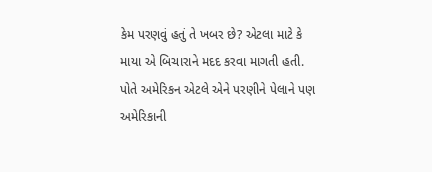કેમ પરણવું હતું તે ખબર છે? એટલા માટે કે માયા એ બિચારાને મદદ કરવા માગતી હતી. પોતે અમેરિકન એટલે એને પરણીને પેલાને પણ અમેરિકાની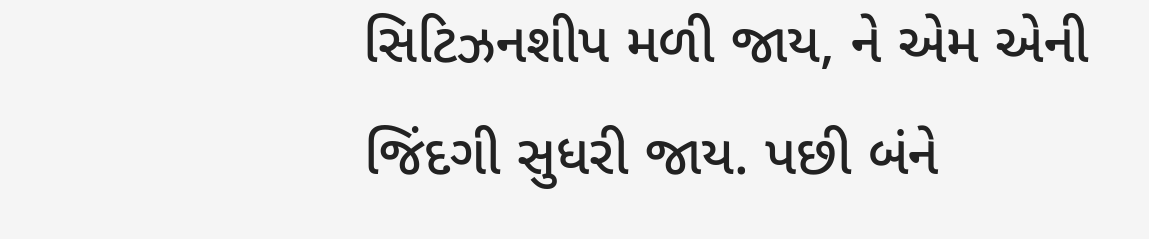સિટિઝનશીપ મળી જાય, ને એમ એની જિંદગી સુધરી જાય. પછી બંને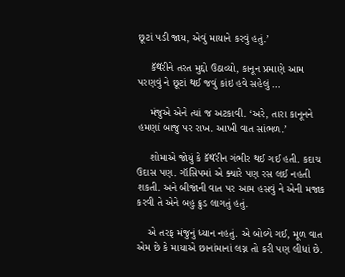છૂટાં પડી જાય, એવું માયાને કરવું હતું.’

    કૅથૅરીને તરત મુદ્દો ઉઠાવ્યો, કાનૂન પ્રમાણે આમ પરણવું ને છૂટાં થઈ જવું કાંઇ હવે સહેલું …

    મંજુએ એને ત્યાં જ અટકાવી. ‘અરે, તારા કાનૂનને હમણાં બાજુ પર રાખ. આખી વાત સાંભળ.’

    શોમાએ જોયું કે કૅથૅરીન ગંભીર થઈ ગઈ હતી. કદાચ ઉદાસ પણ. ગૉસિપમાં એ ક્યારે પણ રસ લઈ નહતી શકતી. અને બીજાંની વાત પર આમ હસવું ને એની મજાક કરવી તે એને બહુ ક્રુડ લાગતું હતું.

    એ તરફ મંજુનું ધ્યાન નહતું. એ બોલ્યે ગઈ, મૂળ વાત એમ છે કે માયાએ છાનાંમાનાં લગ્ન તો કરી પણ લીધાં છે.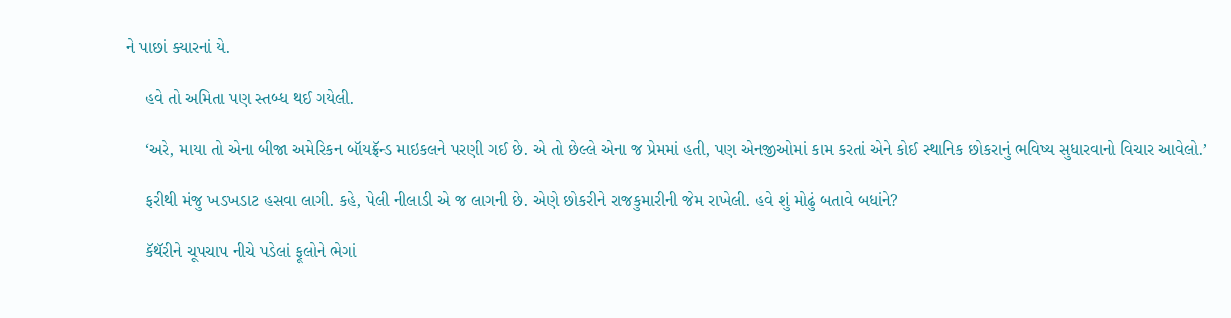ને પાછાં ક્યારનાં યે.

    હવે તો અમિતા પણ સ્તબ્ધ થઈ ગયેલી.

    ‘અરે, માયા તો એના બીજા અમેરિકન બૉયફ્રૅન્ડ માઇકલને પરણી ગઈ છે. એ તો છેલ્લે એના જ પ્રેમમાં હતી, પણ એનજીઓમાં કામ કરતાં એને કોઈ સ્થાનિક છોકરાનું ભવિષ્ય સુધારવાનો વિચાર આવેલો.’

    ફરીથી મંજુ ખડખડાટ હસવા લાગી. કહે, પેલી નીલાડી એ જ લાગની છે. એણે છોકરીને રાજકુમારીની જેમ રાખેલી. હવે શું મોઢું બતાવે બધાંને?

    કૅથૅરીને ચૂપચાપ નીચે પડેલાં ફૂલોને ભેગાં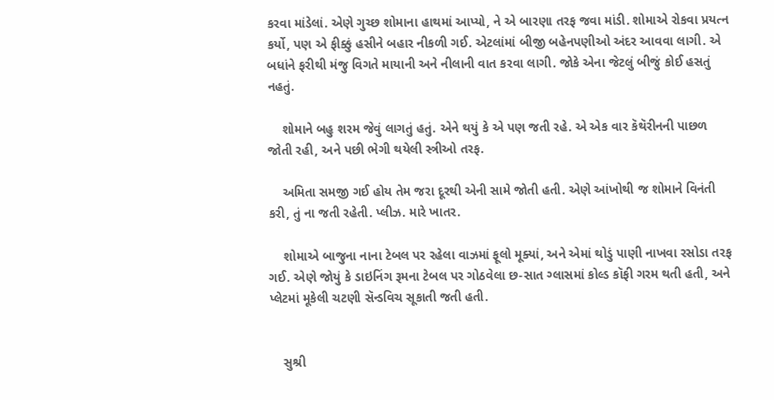કરવા માંડેલાં. એણે ગુચ્છ શોમાના હાથમાં આપ્યો, ને એ બારણા તરફ જવા માંડી. શોમાએ રોકવા પ્રયત્ન કર્યો, પણ એ ફીક્કું હસીને બહાર નીકળી ગઈ. એટલાંમાં બીજી બહેનપણીઓ અંદર આવવા લાગી. એ બધાંને ફરીથી મંજુ વિગતે માયાની અને નીલાની વાત કરવા લાગી. જોકે એના જેટલું બીજું કોઈ હસતું નહતું.

    શોમાને બહુ શરમ જેવું લાગતું હતું. એને થયું કે એ પણ જતી રહે. એ એક વાર કૅથૅરીનની પાછળ જોતી રહી, અને પછી ભેગી થયેલી સ્ત્રીઓ તરફ.

    અમિતા સમજી ગઈ હોય તેમ જરા દૂરથી એની સામે જોતી હતી. એણે આંખોથી જ શોમાને વિનંતી કરી, તું ના જતી રહેતી. પ્લીઝ. મારે ખાતર.

    શોમાએ બાજુના નાના ટેબલ પર રહેલા વાઝમાં ફૂલો મૂક્યાં, અને એમાં થોડું પાણી નાખવા રસોડા તરફ ગઈ. એણે જોયું કે ડાઇનિંગ રૂમના ટેબલ પર ગોઠવેલા છ-સાત ગ્લાસમાં કોલ્ડ કૉફી ગરમ થતી હતી, અને પ્લેટમાં મૂકેલી ચટણી સૅન્ડવિચ સૂકાતી જતી હતી.


    સુશ્રી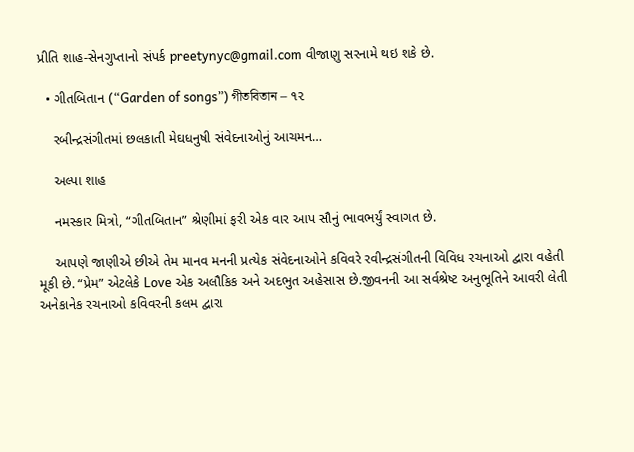પ્રીતિ શાહ-સેનગુપ્તાનો સંપર્ક preetynyc@gmail.com વીજાણુ સરનામે થઇ શકે છે.

  • ગીતબિતાન (“Garden of songs”) গীতবিতান – ૧૨

    રબીન્દ્રસંગીતમાં છલકાતી મેઘધનુષી સંવેદનાઓનું આચમન…

    અલ્પા શાહ

    નમસ્કાર મિત્રો, “ગીતબિતાન” શ્રેણીમાં ફરી એક વાર આપ સૌનું ભાવભર્યું સ્વાગત છે.

    આપણે જાણીએ છીએ તેમ માનવ મનની પ્રત્યેક સંવેદનાઓને કવિવરે રવીન્દ્રસંગીતની વિવિધ રચનાઓ દ્વારા વહેતી મૂકી છે. “પ્રેમ” એટલેકે Love એક અલૌકિક અને અદભુત અહેસાસ છે.જીવનની આ સર્વશ્રેષ્ટ અનુભૂતિને આવરી લેતી અનેકાનેક રચનાઓ કવિવરની કલમ દ્વારા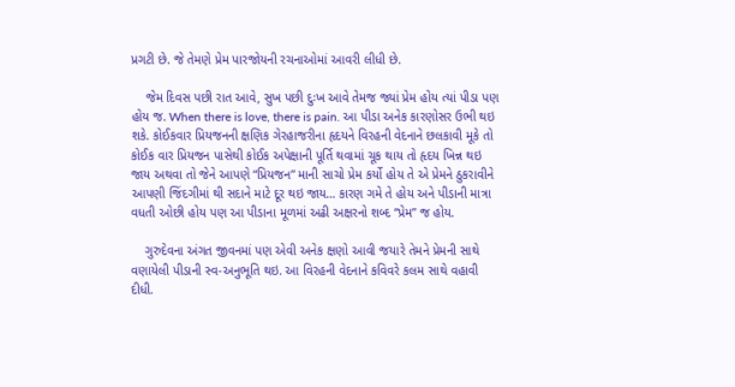પ્રગટી છે. જે તેમણે પ્રેમ પારજોયની રચનાઓમાં આવરી લીધી છે.

    જેમ દિવસ પછી રાત આવે, સુખ પછી દુઃખ આવે તેમજ જ્યાં પ્રેમ હોય ત્યાં પીડા પણ હોય જ. When there is love, there is pain. આ પીડા અનેક કારણોસર ઉભી થઇ શકે. કોઈકવાર પ્રિયજનની ક્ષણિક ગેરહાજરીના હૃદયને વિરહની વેદનાને છલકાવી મૂકે તો કોઈક વાર પ્રિયજન પાસેથી કોઈક અપેક્ષાની પૂર્તિ થવામાં ચૂક થાય તો હૃદય ખિન્ન થઇ જાય અથવા તો જેને આપણે “પ્રિયજન” માની સાચો પ્રેમ કર્યો હોય તે એ પ્રેમને ઠુકરાવીને આપણી જિંદગીમાં થી સદાને માટે દૂર થઇ જાય… કારણ ગમે તે હોય અને પીડાની માત્રા વધતી ઓછી હોય પણ આ પીડાના મૂળમાં અઢી અક્ષરનો શબ્દ “પ્રેમ” જ હોય.

    ગુરુદેવના અંગત જીવનમાં પણ એવી અનેક ક્ષણો આવી જયારે તેમને પ્રેમની સાથે વણાયેલી પીડાની સ્વ-અનુભૂતિ થઇ. આ વિરહની વેદનાને કવિવરે કલમ સાથે વહાવી દીધી.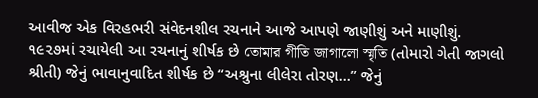આવીજ એક વિરહભરી સંવેદનશીલ રચનાને આજે આપણે જાણીશું અને માણીશું. ૧૯૨૭માં રચાયેલી આ રચનાનું શીર્ષક છે তোমার গীতি জাগালো স্মৃতি (તોમારો ગેતી જાગલો શ્રીતી) જેનું ભાવાનુવાદિત શીર્ષક છે “અશ્રુના લીલેરા તોરણ…” જેનું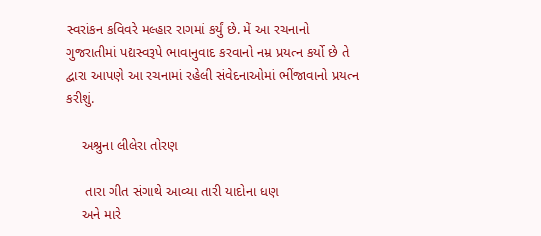સ્વરાંકન કવિવરે મલ્હાર રાગમાં કર્યું છે. મેં આ રચનાનો ગુજરાતીમાં પદ્યસ્વરૂપે ભાવાનુવાદ કરવાનો નમ્ર પ્રયત્ન કર્યો છે તે દ્વારા આપણે આ રચનામાં રહેલી સંવેદનાઓમાં ભીંજાવાનો પ્રયત્ન કરીશું.

    અશ્રુના લીલેરા તોરણ

     તારા ગીત સંગાથે આવ્યા તારી યાદોના ધણ
    અને મારે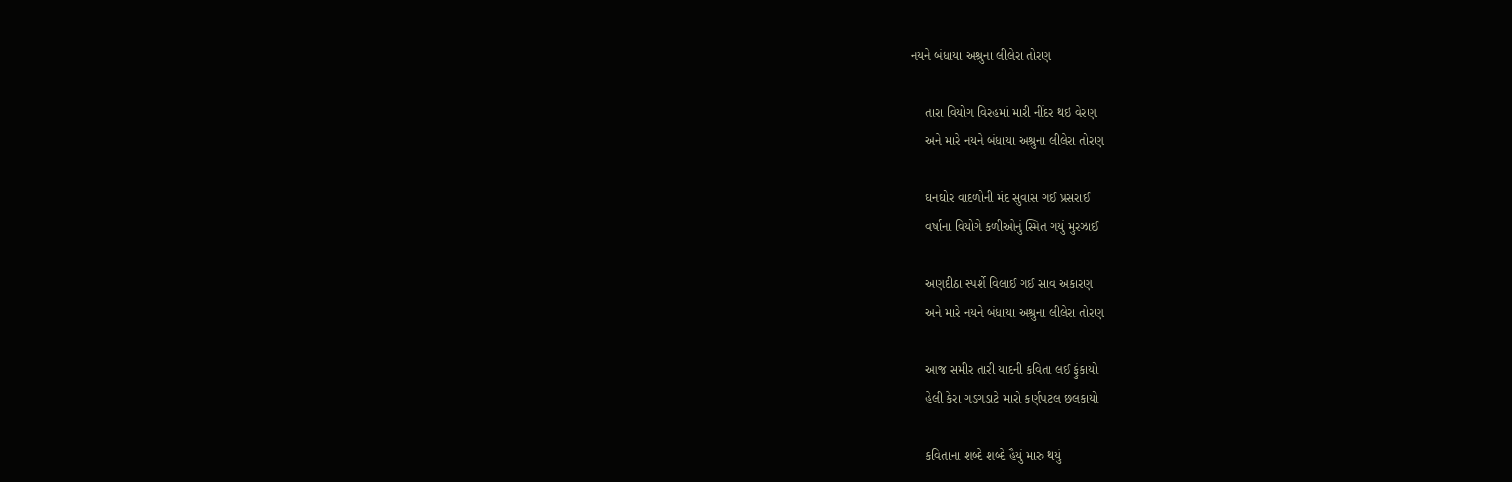નયને બંધાયા અશ્રુના લીલેરા તોરણ

    તારા વિયોગ વિરહમાં મારી નીંદર થઇ વેરણ
    અને મારે નયને બંધાયા અશ્રુના લીલેરા તોરણ

    ઘનઘોર વાદળોની મંદ સુવાસ ગઈ પ્રસરાઈ
    વર્ષાના વિયોગે કળીઓનું સ્મિત ગયું મુરઝાઈ

    અણદીઠા સ્પર્શે વિલાઈ ગઈ સાવ અકારણ
    અને મારે નયને બંધાયા અશ્રુના લીલેરા તોરણ

    આજ સમીર તારી યાદની કવિતા લઈ ફુંકાયો
    હેલી કેરા ગડગડાટે મારો કર્ણપટલ છલકાયો

    કવિતાના શબ્દે શબ્દે હૈયું મારુ થયું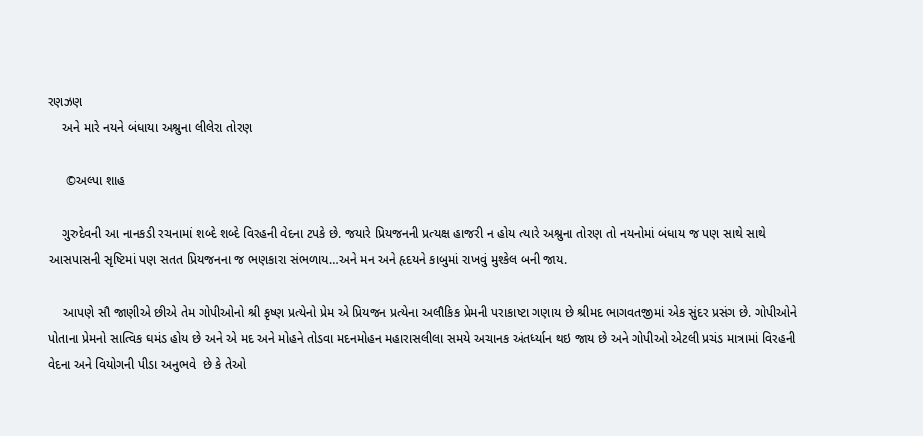રણઝણ
    અને મારે નયને બંધાયા અશ્રુના લીલેરા તોરણ

     ©અલ્પા શાહ

    ગુરુદેવની આ નાનકડી રચનામાં શબ્દે શબ્દે વિરહની વેદના ટપકે છે. જયારે પ્રિયજનની પ્રત્યક્ષ હાજરી ન હોય ત્યારે અશ્રુના તોરણ તો નયનોમાં બંધાય જ પણ સાથે સાથે આસપાસની સૃષ્ટિમાં પણ સતત પ્રિયજનના જ ભણકારા સંભળાય…અને મન અને હૃદયને કાબુમાં રાખવું મુશ્કેલ બની જાય.

    આપણે સૌ જાણીએ છીએ તેમ ગોપીઓનો શ્રી કૃષ્ણ પ્રત્યેનો પ્રેમ એ પ્રિયજન પ્રત્યેના અલૌકિક પ્રેમની પરાકાષ્ટા ગણાય છે શ્રીમદ ભાગવતજીમાં એક સુંદર પ્રસંગ છે. ગોપીઓને પોતાના પ્રેમનો સાત્વિક ઘમંડ હોય છે અને એ મદ અને મોહને તોડવા મદનમોહન મહારાસલીલા સમયે અચાનક અંતર્ધ્યાન થઇ જાય છે અને ગોપીઓ એટલી પ્રચંડ માત્રામાં વિરહની વેદના અને વિયોગની પીડા અનુભવે  છે કે તેઓ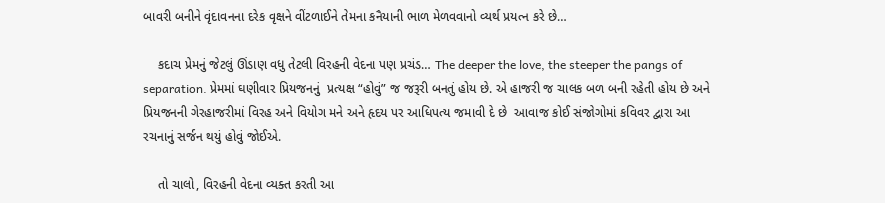બાવરી બનીને વૃંદાવનના દરેક વૃક્ષને વીંટળાઈને તેમના કનૈયાની ભાળ મેળવવાનો વ્યર્થ પ્રયત્ન કરે છે…

    કદાચ પ્રેમનું જેટલું ઊંડાણ વધુ તેટલી વિરહની વેદના પણ પ્રચંડ… The deeper the love, the steeper the pangs of separation. પ્રેમમાં ઘણીવાર પ્રિયજનનું  પ્રત્યક્ષ “હોવું” જ જરૂરી બનતું હોય છે. એ હાજરી જ ચાલક બળ બની રહેતી હોય છે અને પ્રિયજનની ગેરહાજરીમાં વિરહ અને વિયોગ મને અને હૃદય પર આધિપત્ય જમાવી દે છે  આવાજ કોઈ સંજોગોમાં કવિવર દ્વારા આ રચનાનું સર્જન થયું હોવું જોઈએ.

    તો ચાલો, વિરહની વેદના વ્યક્ત કરતી આ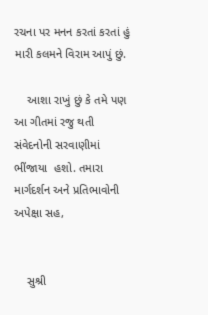રચના પર મનન કરતાં કરતાં હું મારી કલમને વિરામ આપું છું.

    આશા રાખું છું કે તમે પણ આ ગીતમાં રજુ થતી સંવેદનોની સરવાણીમાં ભીંજાયા  હશો. તમારા માર્ગદર્શન અને પ્રતિભાવોની અપેક્ષા સહ,


    સુશ્રી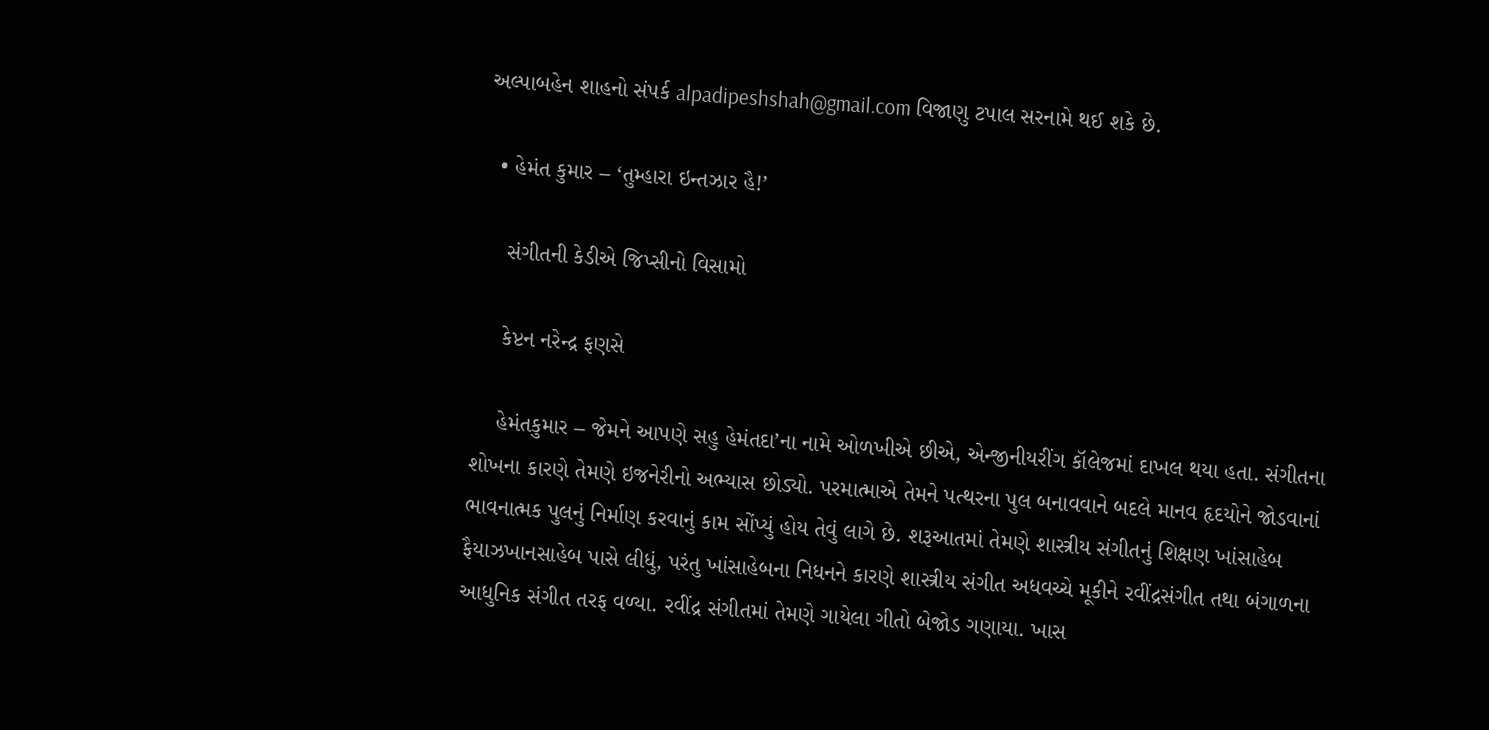અલ્પાબહેન શાહનો સંપર્ક alpadipeshshah@gmail.com વિજાણુ ટપાલ સરનામે થઈ શકે છે.

  • હેમંત કુમાર – ‘તુમ્હારા ઇન્તઝાર હૈ!’

    સંગીતની કેડીએ જિપ્સીનો વિસામો

    કેપ્ટન નરેન્દ્ર ફણસે

    હેમંતકુમાર – જેમને આપણે સહુ હેમંતદા’ના નામે ઓળખીએ છીએ, એન્જીનીયરીંગ કૉલેજમાં દાખલ થયા હતા. સંગીતના શોખના કારણે તેમણે ઇજનેરીનો અભ્યાસ છોડ્યો. પરમાત્માએ તેમને પત્થરના પુલ બનાવવાને બદલે માનવ હૃદયોને જોડવાનાં ભાવનાત્મક પુલનું નિર્માણ કરવાનું કામ સોંપ્યું હોય તેવું લાગે છે. શરૂઆતમાં તેમણે શાસ્ત્રીય સંગીતનું શિક્ષણ ખાંસાહેબ ફૈયાઝખાનસાહેબ પાસે લીધું, પરંતુ ખાંસાહેબના નિધનને કારણે શાસ્ત્રીય સંગીત અધવચ્ચે મૂકીને રવીંદ્રસંગીત તથા બંગાળના આધુનિક સંગીત તરફ વળ્યા. રવીંદ્ર સંગીતમાં તેમણે ગાયેલા ગીતો બેજોડ ગણાયા. ખાસ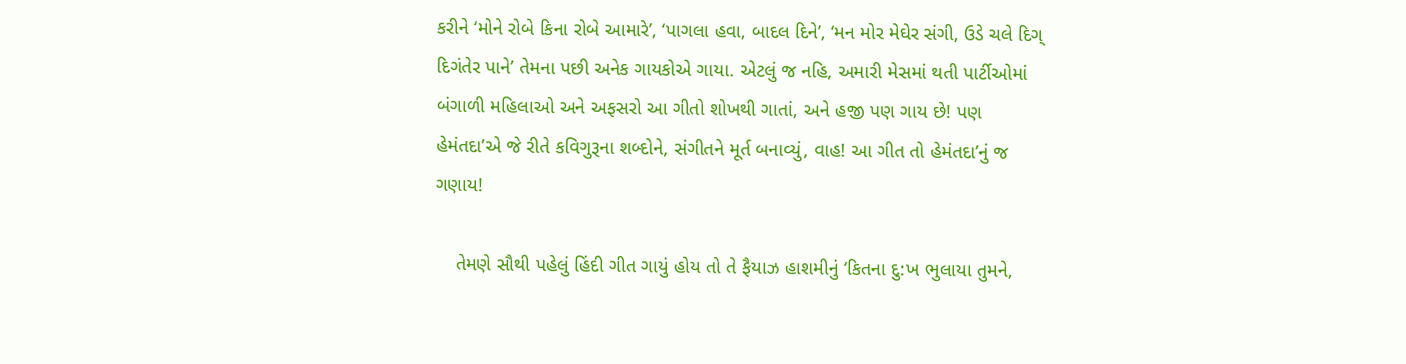કરીને ‘મોને રોબે કિના રોબે આમારે’, ‘પાગલા હવા, બાદલ દિને’, ‘મન મોર મેઘેર સંગી, ઉડે ચલે દિગ્ દિગંતેર પાને’ તેમના પછી અનેક ગાયકોએ ગાયા. એટલું જ નહિ, અમારી મેસમાં થતી પાર્ટીઓમાં બંગાળી મહિલાઓ અને અફસરો આ ગીતો શોખથી ગાતાં, અને હજી પણ ગાય છે! પણ હેમંતદા’એ જે રીતે કવિગુરૂના શબ્દોને, સંગીતને મૂર્ત બનાવ્યું, વાહ! આ ગીત તો હેમંતદા’નું જ ગણાય!

    તેમણે સૌથી પહેલું હિંદી ગીત ગાયું હોય તો તે ફૈયાઝ હાશમીનું ‘કિતના દુ:ખ ભુલાયા તુમને,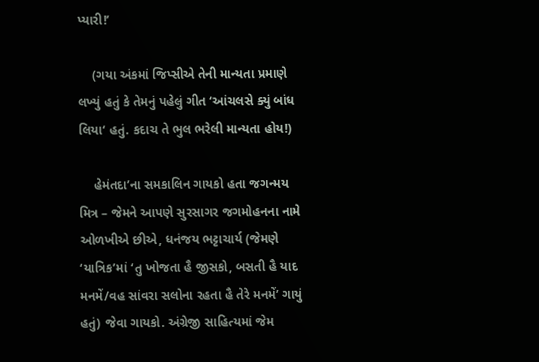પ્યારી!’

    (ગયા અંકમાં જિપ્સીએ તેની માન્યતા પ્રમાણે લખ્યું હતું કે તેમનું પહેલું ગીત ‘આંચલસે ક્યું બાંધ લિયા‘ હતું. કદાચ તે ભુલ ભરેલી માન્યતા હોય!)

    હેમંતદા’ના સમકાલિન ગાયકો હતા જગન્મય મિત્ર – જેમને આપણે સુરસાગર જગમોહનના નામે ઓળખીએ છીએ, ધનંજય ભટ્ટાચાર્ય (જેમણે ‘યાત્રિક’માં ‘તુ ખોજતા હૈ જીસકો, બસતી હૈ યાદ મનમેં/વહ સાંવરા સલોના રહતા હૈ તેરે મનમેં’ ગાયું હતું) જેવા ગાયકો. અંગ્રેજી સાહિત્યમાં જેમ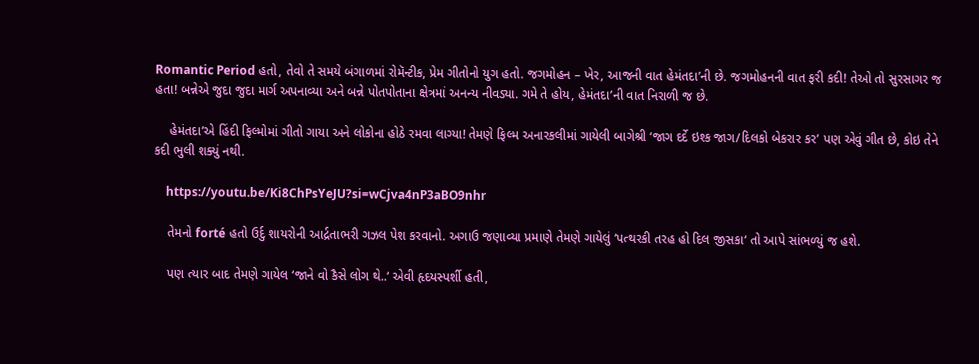Romantic Period હતો, તેવો તે સમયે બંગાળમાં રોમૅન્ટીક, પ્રેમ ગીતોનો યુગ હતો. જગમોહન – ખેર, આજની વાત હેમંતદા’ની છે. જગમોહનની વાત ફરી કદી! તેઓ તો સુરસાગર જ હતા! બન્નેએ જુદા જુદા માર્ગ અપનાવ્યા અને બન્ને પોતપોતાના ક્ષેત્રમાં અનન્ય નીવડ્યા. ગમે તે હોય, હેમંતદા’ની વાત નિરાળી જ છે.

    હેમંતદા’એ હિંદી ફિલ્મોમાં ગીતો ગાયા અને લોકોના હોઠે રમવા લાગ્યા! તેમણે ફિલ્મ અનારકલીમાં ગાયેલી બાગેશ્રી ‘જાગ દર્દે ઇશ્ક જાગ/દિલકો બેકરાર કર’ પણ એવું ગીત છે, કોઇ તેને કદી ભુલી શક્યું નથી.

    https://youtu.be/Ki8ChPsYeJU?si=wCjva4nP3aBO9nhr

    તેમનો forté હતો ઉર્દુ શાયરોની આર્દ્રતાભરી ગઝલ પેશ કરવાનો. અગાઉ જણાવ્યા પ્રમાણે તેમણે ગાયેલું ‘પત્થરકી તરહ હો દિલ જીસકા‘ તો આપે સાંભળ્યું જ હશે.

    પણ ત્યાર બાદ તેમણે ગાયેલ ‘જાને વો કૈસે લોગ થે..‘ એવી હૃદયસ્પર્શી હતી,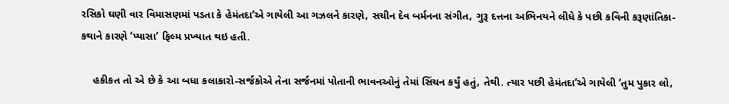રસિકો ઘણી વાર વિમાસણમાં પડતા કે હેમંતદા’એ ગાયેલી આ ગઝલને કારણે, સચીન દેવ બર્મનના સંગીત, ગુરૂ દત્તના અભિનયને લીધે કે પછી કવિની કરૂણાંતિકા-કથાને કારણે ‘પ્યાસા’ ફિલ્મ પ્રખ્યાત થઇ હતી.

    હકીકત તો એ છે કે આ બધા કલાકારો-સર્જકોએ તેના સર્જનમાં પોતાની ભાવનઓનું તેમાં સિંચન કર્યું હતું, તેથી. ત્યાર પછી હેમંતદા’એ ગાયેલી ‘તુમ પુકાર લો,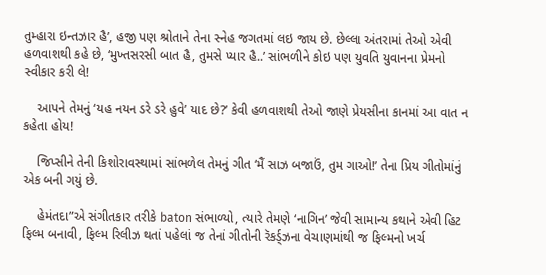તુમ્હારા ઇન્તઝાર હૈ’, હજી પણ શ્રોતાને તેના સ્નેહ જગતમાં લઇ જાય છે. છેલ્લા અંતરામાં તેઓ એવી હળવાશથી કહે છે, ‘મુખ્તસરસી બાત હૈ, તુમસે પ્યાર હૈ..’ સાંભળીને કોઇ પણ યુવતિ યુવાનના પ્રેમનો સ્વીકાર કરી લે!

    આપને તેમનું ‘યહ નયન ડરે ડરે હુવે’ યાદ છે?’ કેવી હળવાશથી તેઓ જાણે પ્રેયસીના કાનમાં આ વાત ન કહેતા હોય!

    જિપ્સીને તેની કિશોરાવસ્થામાં સાંભળેલ તેમનું ગીત ‘મૈં સાઝ બજાઉં, તુમ ગાઓ!’ તેના પ્રિય ગીતોમાંનું એક બની ગયું છે.

    હેમંતદા”એ સંગીતકાર તરીકે baton સંભાળ્યો, ત્યારે તેમણે ‘નાગિન’ જેવી સામાન્ય કથાને એવી હિટ ફિલ્મ બનાવી, ફિલ્મ રિલીઝ થતાં પહેલાં જ તેનાં ગીતોની રૅકર્ડ્ઝના વેચાણમાંથી જ ફિલ્મનો ખર્ચ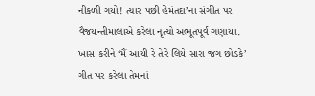નીકળી ગયો! ત્યાર પછી હેમંતદા’ના સંગીત પર વૈજયન્તીમાલાએ કરેલા નૃત્યો અભૂતપૂર્વ ગણાયા. ખાસ કરીને ‘મૈં આયી રે તેરે લિયે સારા જગ છોડકે’ ગીત પર કરેલા તેમનાં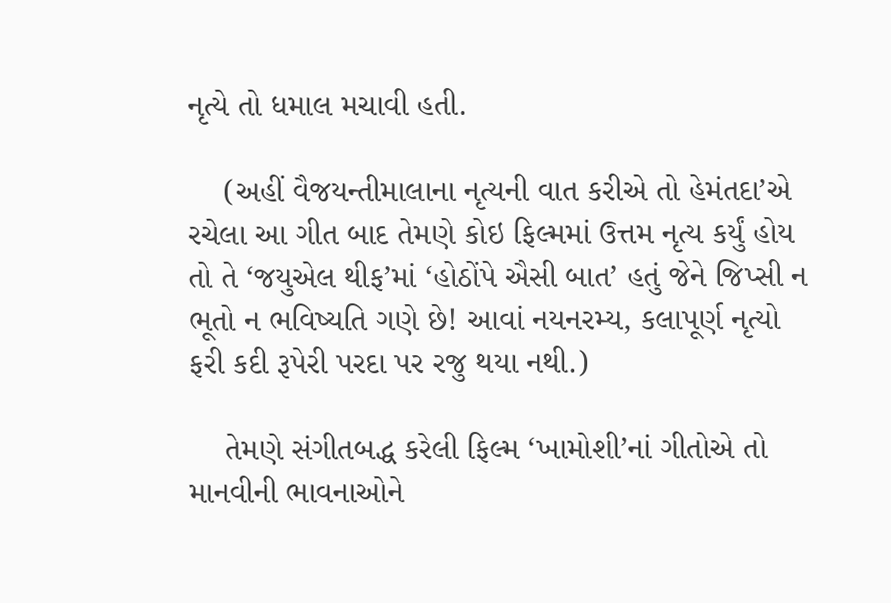નૃત્યે તો ધમાલ મચાવી હતી.

    (અહીં વૈજયન્તીમાલાના નૃત્યની વાત કરીએ તો હેમંતદા’એ રચેલા આ ગીત બાદ તેમણે કોઇ ફિલ્મમાં ઉત્તમ નૃત્ય કર્યું હોય તો તે ‘જયુએલ થીફ’માં ‘હોઠોંપે ઐસી બાત’ હતું જેને જિપ્સી ન ભૂતો ન ભવિષ્યતિ ગણે છે! આવાં નયનરમ્ય, કલાપૂર્ણ નૃત્યો ફરી કદી રૂપેરી પરદા પર રજુ થયા નથી.)

    તેમણે સંગીતબદ્ધ કરેલી ફિલ્મ ‘ખામોશી’નાં ગીતોએ તો માનવીની ભાવનાઓને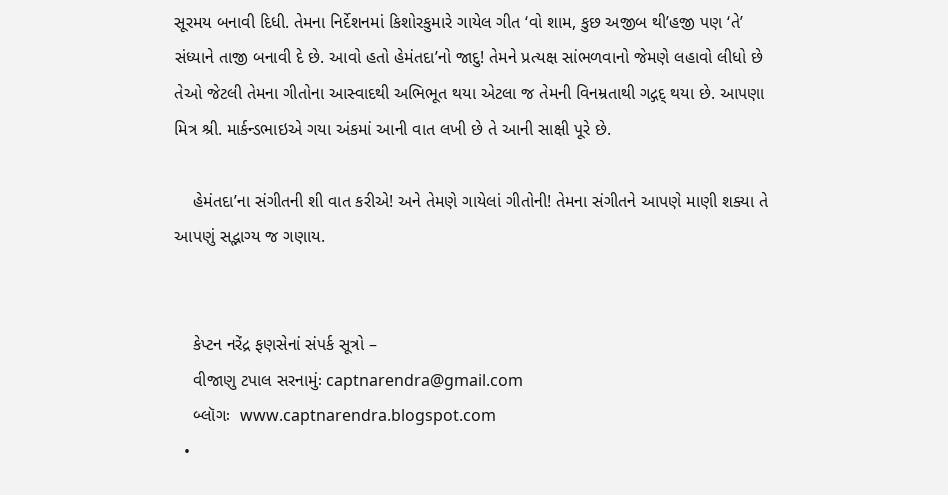સૂરમય બનાવી દિધી. તેમના નિર્દેશનમાં કિશોરકુમારે ગાયેલ ગીત ‘વો શામ, કુછ અજીબ થી’હજી પણ ‘તે’ સંધ્યાને તાજી બનાવી દે છે. આવો હતો હેમંતદા’નો જાદુ! તેમને પ્રત્યક્ષ સાંભળવાનો જેમણે લહાવો લીધો છે તેઓ જેટલી તેમના ગીતોના આસ્વાદથી અભિભૂત થયા એટલા જ તેમની વિનમ્રતાથી ગદ્ગદ્ થયા છે. આપણા મિત્ર શ્રી. માર્કન્ડભાઇએ ગયા અંકમાં આની વાત લખી છે તે આની સાક્ષી પૂરે છે.

    હેમંતદા’ના સંગીતની શી વાત કરીએ! અને તેમણે ગાયેલાં ગીતોની! તેમના સંગીતને આપણે માણી શક્યા તે આપણું સદ્ભાગ્ય જ ગણાય.


    કેપ્ટન નરેંદ્ર ફણસેનાં સંપર્ક સૂત્રો –
    વીજાણુ ટપાલ સરનામુંઃ captnarendra@gmail.com
    બ્લૉગઃ  www.captnarendra.blogspot.com
  •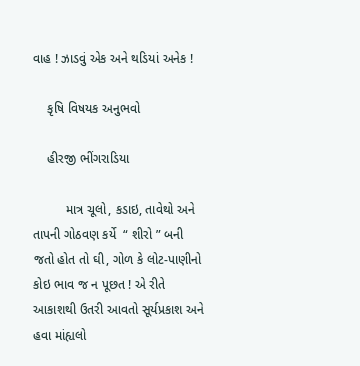વાહ ! ઝાડવું એક અને થડિયાં અનેક !

    કૃષિ વિષયક અનુભવો

    હીરજી ભીંગરાડિયા

         માત્ર ચૂલો, કડાઇ, તાવેથો અને તાપની ગોઠવણ કર્યે  “ શીરો ” બની જતો હોત તો ઘી, ગોળ કે લોટ-પાણીનો  કોઇ ભાવ જ ન પૂછત ! એ રીતે આકાશથી ઉતરી આવતો સૂર્યપ્રકાશ અને હવા માંહ્યલો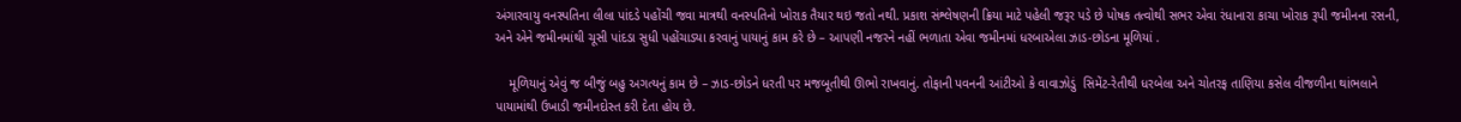અંગારવાયુ વનસ્પતિના લીલા પાંદડે પહોંચી જવા માત્રથી વનસ્પતિનો ખોરાક તૈયાર થઇ જતો નથી. પ્રકાશ સંશ્લેષણની ક્રિયા માટે પહેલી જરૂર પડે છે પોષક તત્વોથી સભર એવા રંધાનારા કાચા ખોરાક રૂપી જમીનના રસની, અને એને જમીનમાંથી ચૂસી પાંદડા સુધી પહોંચાડ્યા કરવાનું પાયાનું કામ કરે છે – આપણી નજરને નહીં ભળાતા એવા જમીનમાં ધરબાએલા ઝાડ-છોડના મૂળિયાં .

    મૂળિયાનું એવું જ બીજું બહુ અગત્યનું કામ છે – ઝાડ-છોડને ધરતી પર મજબૂતીથી ઊભો રાખવાનું. તોફાની પવનની આંટીઓ કે વાવાઝોડું  સિમેંટ-રેતીથી ધરબેલા અને ચોતરફ તાણિયા કસેલ વીજળીના થાંભલાને પાયામાંથી ઉખાડી જમીનદોસ્ત કરી દેતા હોય છે.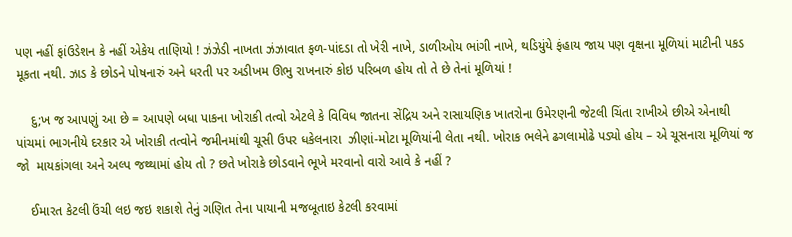પણ નહીં ફાંઉડેશન કે નહીં એકેય તાણિયો ! ઝંઝેડી નાખતા ઝંઝાવાત ફળ-પાંદડા તો ખેરી નાખે, ડાળીઓય ભાંગી નાખે, થડિયુંયે ફંહાય જાય પણ વૃક્ષના મૂળિયાં માટીની પકડ મૂકતા નથી. ઝાડ કે છોડને પોષનારું અને ધરતી પર અડીખમ ઊભુ રાખનારું કોઇ પરિબળ હોય તો તે છે તેનાં મૂળિયાં !

    દુ;ખ જ આપણું આ છે = આપણે બધા પાકના ખોરાકી તત્વો એટલે કે વિવિધ જાતના સેંદ્રિય અને રાસાયણિક ખાતરોના ઉમેરણની જેટલી ચિંતા રાખીએ છીએ એનાથી પાંચમાં ભાગનીયે દરકાર એ ખોરાકી તત્વોને જમીનમાંથી ચૂસી ઉપર ધકેલનારા  ઝીણાં-મોટા મૂળિયાંની લેતા નથી. ખોરાક ભલેને ઢગલામોઢે પડ્યો હોય – એ ચૂસનારા મૂળિયાં જ જો  માયકાંગલા અને અલ્પ જથ્થામાં હોય તો ? છતે ખોરાકે છોડવાને ભૂખે મરવાનો વારો આવે કે નહીં ?

    ઈમારત કેટલી ઉંચી લઇ જઇ શકાશે તેનું ગણિત તેના પાયાની મજબૂતાઇ કેટલી કરવામાં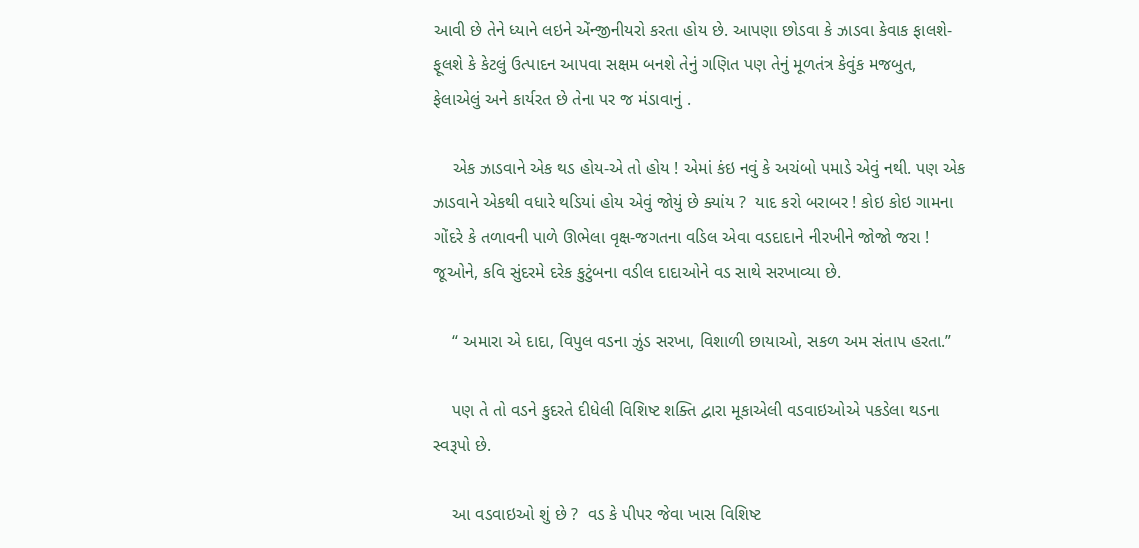આવી છે તેને ધ્યાને લઇને એંન્જીનીયરો કરતા હોય છે. આપણા છોડવા કે ઝાડવા કેવાક ફાલશે-ફૂલશે કે કેટલું ઉત્પાદન આપવા સક્ષમ બનશે તેનું ગણિત પણ તેનું મૂળતંત્ર કેવુંક મજબુત, ફેલાએલું અને કાર્યરત છે તેના પર જ મંડાવાનું .

    એક ઝાડવાને એક થડ હોય-એ તો હોય ! એમાં કંઇ નવું કે અચંબો પમાડે એવું નથી. પણ એક ઝાડવાને એકથી વધારે થડિયાં હોય એવું જોયું છે ક્યાંય ?  યાદ કરો બરાબર ! કોઇ કોઇ ગામના ગોંદરે કે તળાવની પાળે ઊભેલા વૃક્ષ-જગતના વડિલ એવા વડદાદાને નીરખીને જોજો જરા !  જૂઓને, કવિ સુંદરમે દરેક કુટુંબના વડીલ દાદાઓને વડ સાથે સરખાવ્યા છે.

    “ અમારા એ દાદા, વિપુલ વડના ઝુંડ સરખા, વિશાળી છાયાઓ, સકળ અમ સંતાપ હરતા.”

    પણ તે તો વડને કુદરતે દીધેલી વિશિષ્ટ શક્તિ દ્વારા મૂકાએલી વડવાઇઓએ પકડેલા થડના સ્વરૂપો છે.

    આ વડવાઇઓ શું છે ?  વડ કે પીપર જેવા ખાસ વિશિષ્ટ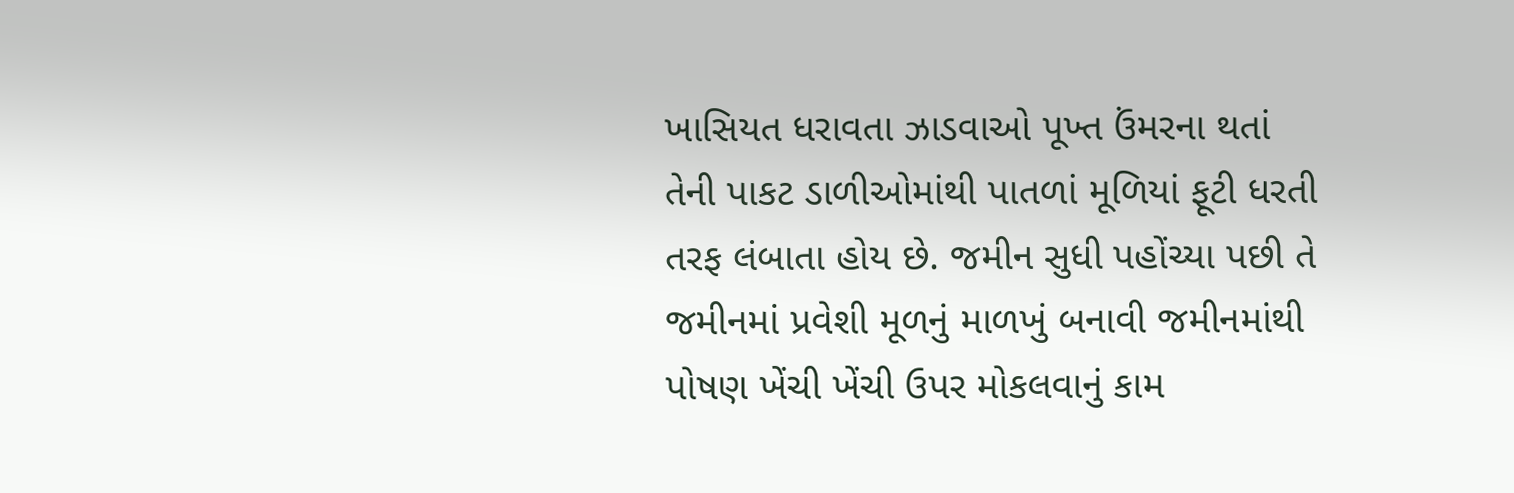ખાસિયત ધરાવતા ઝાડવાઓ પૂખ્ત ઉંમરના થતાં તેની પાકટ ડાળીઓમાંથી પાતળાં મૂળિયાં ફૂટી ધરતી તરફ લંબાતા હોય છે. જમીન સુધી પહોંચ્યા પછી તે જમીનમાં પ્રવેશી મૂળનું માળખું બનાવી જમીનમાંથી પોષણ ખેંચી ખેંચી ઉપર મોકલવાનું કામ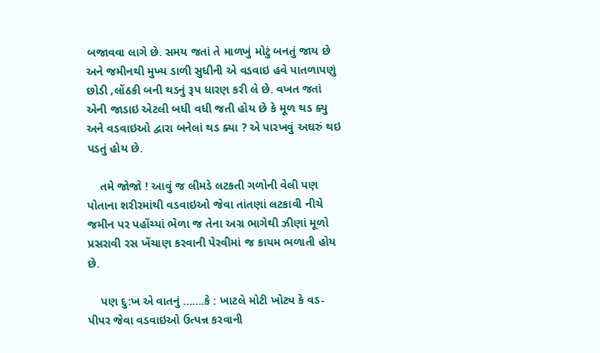બજાવવા લાગે છે. સમય જતાં તે માળખું મોટું બનતું જાય છે અને જમીનથી મુખ્ય ડાળી સુધીની એ વડવાઇ હવે પાતળાપણું છોડી ,લોંઠકી બની થડનું રૂપ ધારણ કરી લે છે. વખત જતાં એની જાડાઇ એટલી બધી વધી જતી હોય છે કે મૂળ થડ ક્યુ  અને વડવાઇઓ દ્વારા બનેલાં થડ ક્યા ? એ પારખવું અઘરું થઇ પડતું હોય છે.

    તમે જોજો ! આવું જ લીમડે લટકતી ગળોની વેલી પણ પોતાના શરીરમાંથી વડવાઇઓ જેવા તાંતણાં લટકાવી નીચે જમીન પર પહોંચ્યાં ભેળા જ તેના અગ્ર ભાગેથી ઝીણાં મૂળો પ્રસરાવી રસ ખેંચાણ કરવાની પેરવીમાં જ કાયમ ભળાતી હોય છે.

    પણ દુ:ખ એ વાતનું …….કે : ખાટલે મોટી ખોટ્ય કે વડ-પીપર જેવા વડવાઇઓ ઉત્પન્ન કરવાની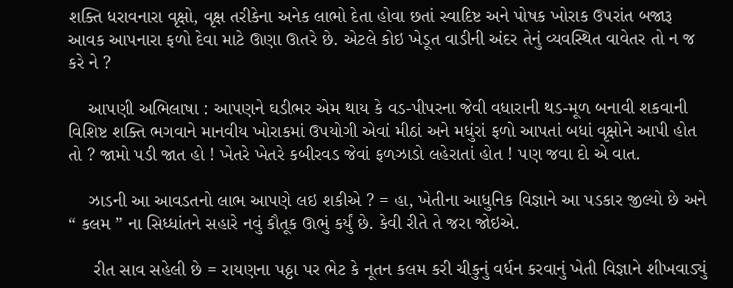શક્તિ ધરાવનારા વૃક્ષો, વૃક્ષ તરીકેના અનેક લાભો દેતા હોવા છતાં સ્વાદિષ્ટ અને પોષક ખોરાક ઉપરાંત બજારૂ આવક આપનારા ફળો દેવા માટે ઊણા ઊતરે છે. એટલે કોઇ ખેડૂત વાડીની અંદર તેનું વ્યવસ્થિત વાવેતર તો ન જ કરે ને ?

    આપણી અભિલાષા : આપણને ઘડીભર એમ થાય કે વડ-પીપરના જેવી વધારાની થડ-મૂળ બનાવી શકવાની વિશિષ્ટ શક્તિ ભગવાને માનવીય ખોરાકમાં ઉપયોગી એવાં મીઠાં અને મધુંરાં ફળો આપતાં બધાં વૃક્ષોને આપી હોત તો ? જામો પડી જાત હો ! ખેતરે ખેતરે કબીરવડ જેવાં ફળઝાડો લહેરાતાં હોત ! પણ જવા દો એ વાત.

    ઝાડની આ આવડતનો લાભ આપણે લઇ શકીએ ? = હા, ખેતીના આધુનિક વિજ્ઞાને આ પડકાર જીલ્યો છે અને “ કલમ ” ના સિધ્ધાંતને સહારે નવું કૌતૂક ઊભું કર્યું છે. કેવી રીતે તે જરા જોઇએ.

     રીત સાવ સહેલી છે = રાયણના પઠ્ઠા પર ભેટ કે નૂતન કલમ કરી ચીકુનું વર્ધન કરવાનું ખેતી વિજ્ઞાને શીખવાડ્યું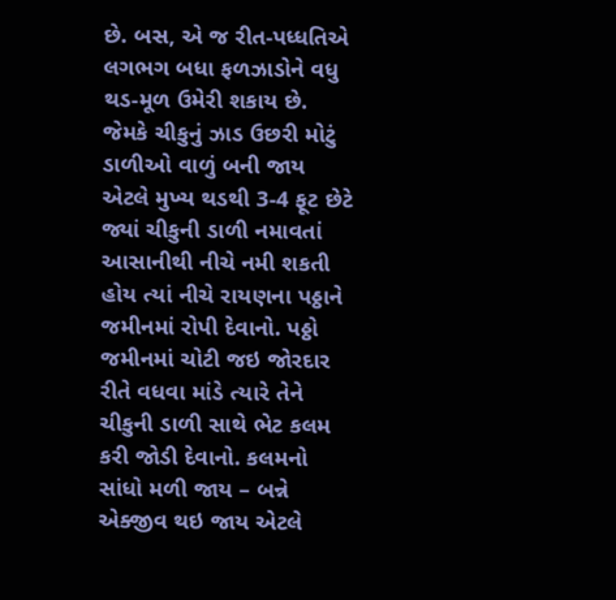છે. બસ, એ જ રીત-પધ્ધતિએ લગભગ બધા ફળઝાડોને વધુ થડ-મૂળ ઉમેરી શકાય છે. જેમકે ચીકુનું ઝાડ ઉછરી મોટું ડાળીઓ વાળું બની જાય એટલે મુખ્ય થડથી 3-4 ફૂટ છેટે જ્યાં ચીકુની ડાળી નમાવતાં આસાનીથી નીચે નમી શકતી હોય ત્યાં નીચે રાયણના પઠ્ઠાને જમીનમાં રોપી દેવાનો. પઠ્ઠો જમીનમાં ચોટી જઇ જોરદાર રીતે વધવા માંડે ત્યારે તેને ચીકુની ડાળી સાથે ભેટ કલમ કરી જોડી દેવાનો. કલમનો સાંધો મળી જાય – બન્ને એક્જીવ થઇ જાય એટલે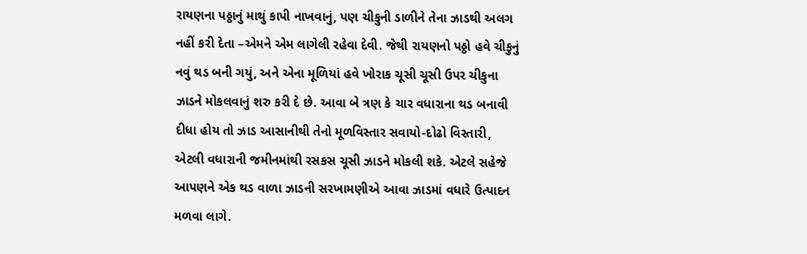રાયણના પઠ્ઠાનું માથું કાપી નાખવાનું, પણ ચીકુની ડાળીને તેના ઝાડથી અલગ નહીં કરી દેતા –એમને એમ લાગેલી રહેવા દેવી. જેથી રાયણનો પઠ્ઠો હવે ચીકુનું નવું થડ બની ગયું, અને એના મૂળિયાં હવે ખોરાક ચૂસી ચૂસી ઉપર ચીકુના ઝાડને મોકલવાનું શરુ કરી દે છે. આવા બે ત્રણ કે ચાર વધારાના થડ બનાવી દીધા હોય તો ઝાડ આસાનીથી તેનો મૂળવિસ્તાર સવાયો-દોઢો વિસ્તારી, એટલી વધારાની જમીનમાંથી રસકસ ચૂસી ઝાડને મોકલી શકે. એટલે સહેજે આપણને એક થડ વાળા ઝાડની સરખામણીએ આવા ઝાડમાં વધારે ઉત્પાદન મળવા લાગે.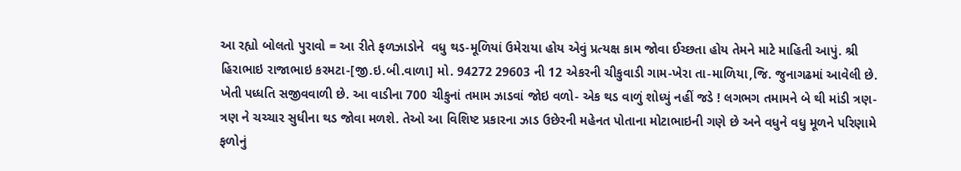આ રહ્યો બોલતો પુરાવો = આ રીતે ફળઝાડોને  વધુ થડ-મૂળિયાં ઉમેરાયા હોય એવું પ્રત્યક્ષ કામ જોવા ઈચ્છતા હોય તેમને માટે માહિતી આપું. શ્રી હિરાભાઇ રાજાભાઇ કરમટા-[જી.ઇ.બી.વાળા] મો. 94272 29603 ની 12 એકરની ચીકુવાડી ગામ-ખેરા તા-માળિયા,જિ. જુનાગઢમાં આવેલી છે. ખેતી પધ્ધતિ સજીવવાળી છે. આ વાડીના 700 ચીકુનાં તમામ ઝાડવાં જોઇ વળો- એક થડ વાળું શોધ્યું નહીં જડે ! લગભગ તમામને બે થી માંડી ત્રણ-ત્રણ ને ચચ્ચાર સુધીના થડ જોવા મળશે. તેઓ આ વિશિષ્ટ પ્રકારના ઝાડ ઉછેરની મહેનત પોતાના મોટાભાઇની ગણે છે અને વધુને વધુ મૂળને પરિણામે ફળોનું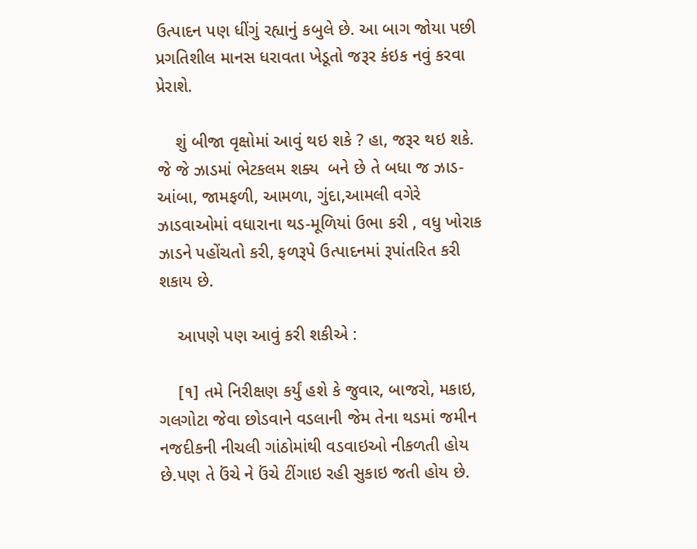ઉત્પાદન પણ ધીંગું રહ્યાનું કબુલે છે. આ બાગ જોયા પછી પ્રગતિશીલ માનસ ધરાવતા ખેડૂતો જરૂર કંઇક નવું કરવા પ્રેરાશે.

    શું બીજા વૃક્ષોમાં આવું થઇ શકે ? હા, જરૂર થઇ શકે. જે જે ઝાડમાં ભેટકલમ શક્ય  બને છે તે બધા જ ઝાડ- આંબા, જામફળી, આમળા, ગુંદા,આમલી વગેરે ઝાડવાઓમાં વધારાના થડ-મૂળિયાં ઉભા કરી , વધુ ખોરાક ઝાડને પહોંચતો કરી, ફળરૂપે ઉત્પાદનમાં રૂપાંતરિત કરી શકાય છે.

    આપણે પણ આવું કરી શકીએ :

    [૧] તમે નિરીક્ષણ કર્યું હશે કે જુવાર, બાજરો, મકાઇ, ગલગોટા જેવા છોડવાને વડલાની જેમ તેના થડમાં જમીન નજદીકની નીચલી ગાંઠોમાંથી વડવાઇઓ નીકળતી હોય છે.પણ તે ઉંચે ને ઉંચે ટીંગાઇ રહી સુકાઇ જતી હોય છે.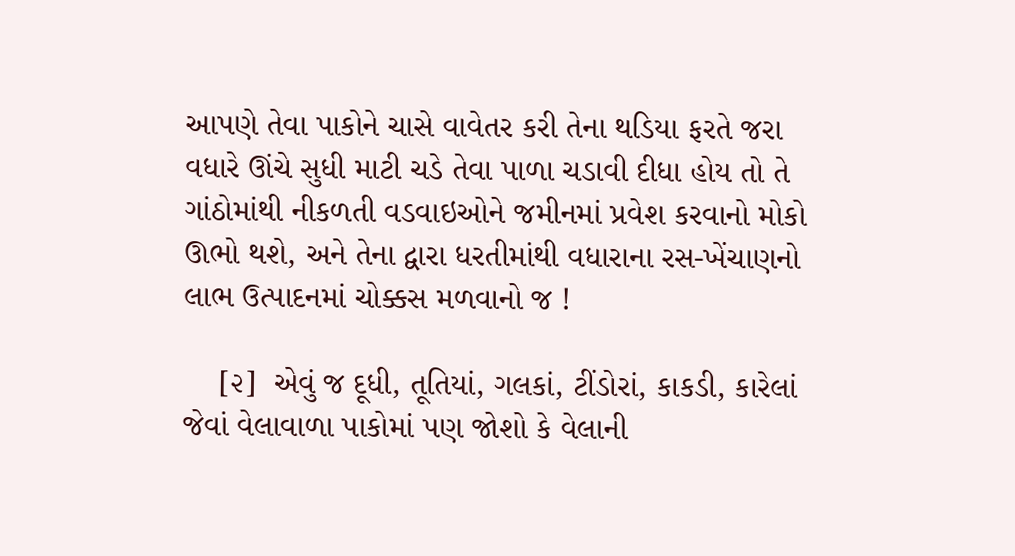આપણે તેવા પાકોને ચાસે વાવેતર કરી તેના થડિયા ફરતે જરા વધારે ઊંચે સુધી માટી ચડે તેવા પાળા ચડાવી દીધા હોય તો તે ગાંઠોમાંથી નીકળતી વડવાઇઓને જમીનમાં પ્રવેશ કરવાનો મોકો ઊભો થશે, અને તેના દ્વારા ધરતીમાંથી વધારાના રસ-ખેંચાણનો લાભ ઉત્પાદનમાં ચોક્કસ મળવાનો જ !

    [૨]  એવું જ દૂધી, તૂતિયાં, ગલકાં, ટીંડોરાં, કાકડી, કારેલાં જેવાં વેલાવાળા પાકોમાં પણ જોશો કે વેલાની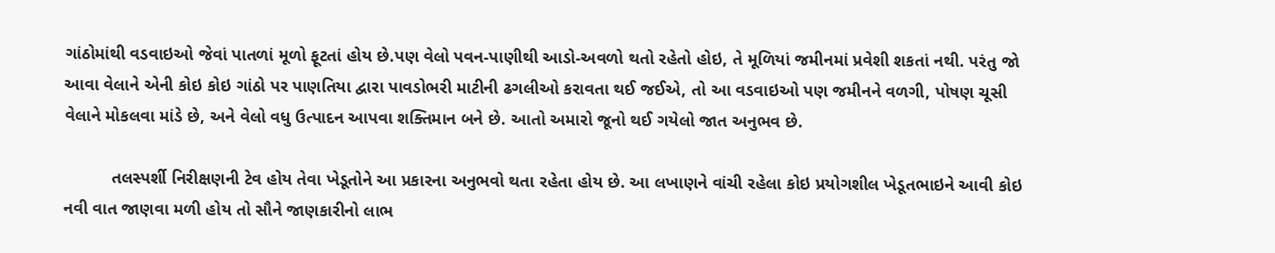ગાંઠોમાંથી વડવાઇઓ જેવાં પાતળાં મૂળો ફૂટતાં હોય છે.પણ વેલો પવન-પાણીથી આડો-અવળો થતો રહેતો હોઇ, તે મૂળિયાં જમીનમાં પ્રવેશી શકતાં નથી. પરંતુ જો આવા વેલાને એની કોઇ કોઇ ગાંઠો પર પાણતિયા દ્વારા પાવડોભરી માટીની ઢગલીઓ કરાવતા થઈ જઈએ, તો આ વડવાઇઓ પણ જમીનને વળગી, પોષણ ચૂસી વેલાને મોકલવા માંડે છે, અને વેલો વધુ ઉત્પાદન આપવા શક્તિમાન બને છે. આતો અમારો જૂનો થઈ ગયેલો જાત અનુભવ છે.

          તલસ્પર્શી નિરીક્ષણની ટેવ હોય તેવા ખેડૂતોને આ પ્રકારના અનુભવો થતા રહેતા હોય છે. આ લખાણને વાંચી રહેલા કોઇ પ્રયોગશીલ ખેડૂતભાઇને આવી કોઇ નવી વાત જાણવા મળી હોય તો સૌને જાણકારીનો લાભ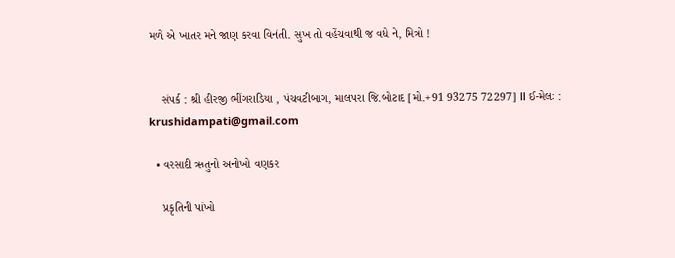મળે એ ખાતર મને જાણ કરવા વિનંતી. સુખ તો વહેંચવાથી જ વધે ને, મિત્રો !


    સંપર્ક : શ્રી હીરજી ભીંગરાડિયા , પંચવટીબાગ, માલપરા જિ.બોટાદ [મો.+91 93275 72297] ǁ ઈ-મેલઃ : krushidampati@gmail.com

  • વરસાદી ઋતુનો અનોખો વણકર

    પ્રકૃતિની પાંખો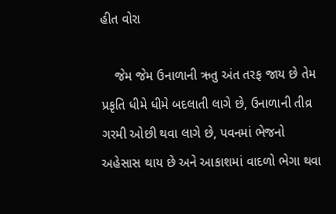હીત વોરા

    જેમ જેમ ઉનાળાની ઋતુ અંત તરફ જાય છે તેમ પ્રકૃતિ ધીમે ધીમે બદલાતી લાગે છે, ઉનાળાની તીવ્ર ગરમી ઓછી થવા લાગે છે, પવનમાં ભેજનો અહેસાસ થાય છે અને આકાશમાં વાદળો ભેગા થવા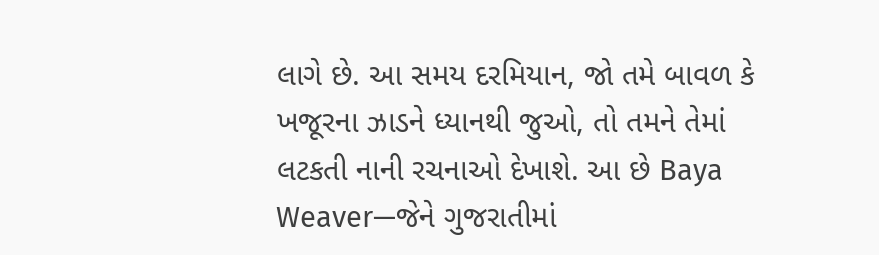લાગે છે. આ સમય દરમિયાન, જો તમે બાવળ કે ખજૂરના ઝાડને ધ્યાનથી જુઓ, તો તમને તેમાં લટકતી નાની રચનાઓ દેખાશે. આ છે Baya Weaver—જેને ગુજરાતીમાં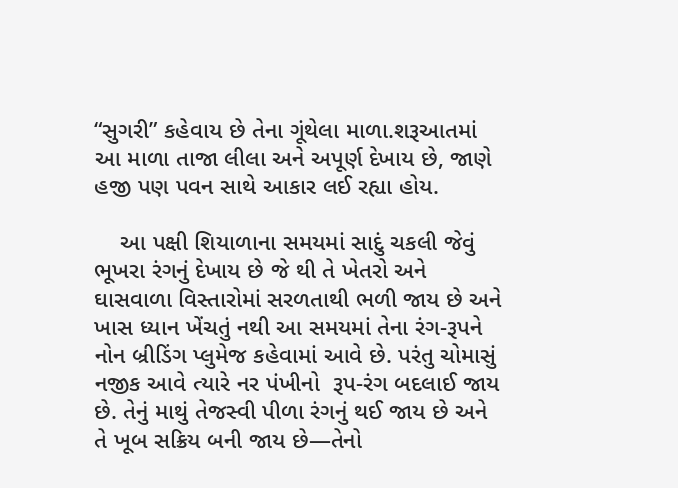“સુગરી” કહેવાય છે તેના ગૂંથેલા માળા.શરૂઆતમાં આ માળા તાજા લીલા અને અપૂર્ણ દેખાય છે, જાણે હજી પણ પવન સાથે આકાર લઈ રહ્યા હોય.

    આ પક્ષી શિયાળાના સમયમાં સાદું ચકલી જેવું ભૂખરા રંગનું દેખાય છે જે થી તે ખેતરો અને ઘાસવાળા વિસ્તારોમાં સરળતાથી ભળી જાય છે અને ખાસ ધ્યાન ખેંચતું નથી આ સમયમાં તેના રંગ-રૂપને નોન બ્રીડિંગ પ્લુમેજ કહેવામાં આવે છે. પરંતુ ચોમાસું નજીક આવે ત્યારે નર પંખીનો  રૂપ-રંગ બદલાઈ જાય છે. તેનું માથું તેજસ્વી પીળા રંગનું થઈ જાય છે અને તે ખૂબ સક્રિય બની જાય છે—તેનો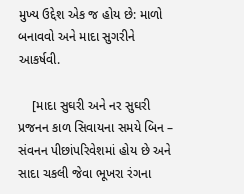મુખ્ય ઉદ્દેશ એક જ હોય છે: માળો બનાવવો અને માદા સુગરીને આકર્ષવી.

    [માદા સુઘરી અને નર સુઘરી પ્રજનન કાળ સિવાયના સમયે બિન – સંવનન પીછાંપરિવેશમાં હોય છે અને સાદા ચકલી જેવા ભૂખરા રંગના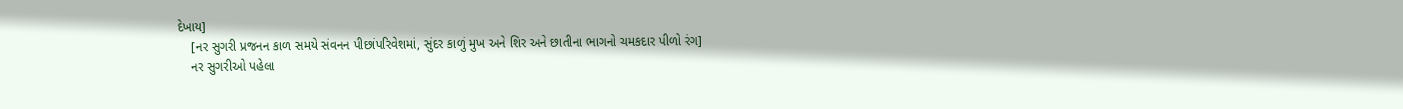દેખાય]
    [નર સુગરી પ્રજનન કાળ સમયે સંવનન પીછાંપરિવેશમાં, સુંદર કાળું મુખ અને શિર અને છાતીના ભાગનો ચમકદાર પીળો રંગ]
    નર સુગરીઓ પહેલા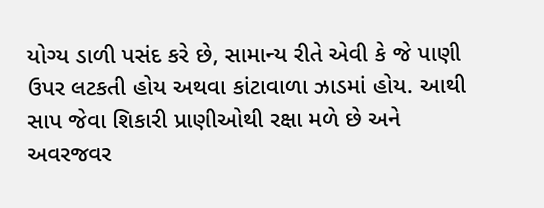યોગ્ય ડાળી પસંદ કરે છે, સામાન્ય રીતે એવી કે જે પાણી ઉપર લટકતી હોય અથવા કાંટાવાળા ઝાડમાં હોય. આથી સાપ જેવા શિકારી પ્રાણીઓથી રક્ષા મળે છે અને અવરજવર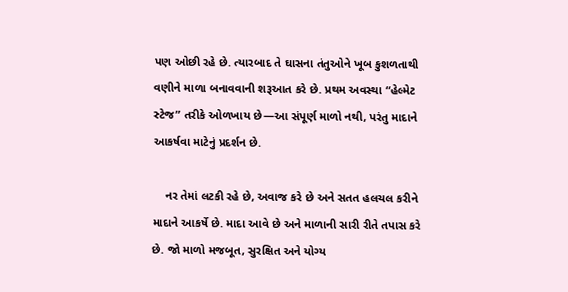પણ ઓછી રહે છે. ત્યારબાદ તે ઘાસના તંતુઓને ખૂબ કુશળતાથી વણીને માળા બનાવવાની શરૂઆત કરે છે. પ્રથમ અવસ્થા “હેલ્મેટ સ્ટેજ” તરીકે ઓળખાય છે—આ સંપૂર્ણ માળો નથી, પરંતુ માદાને આકર્ષવા માટેનું પ્રદર્શન છે.

    નર તેમાં લટકી રહે છે, અવાજ કરે છે અને સતત હલચલ કરીને માદાને આકર્ષે છે. માદા આવે છે અને માળાની સારી રીતે તપાસ કરે છે. જો માળો મજબૂત, સુરક્ષિત અને યોગ્ય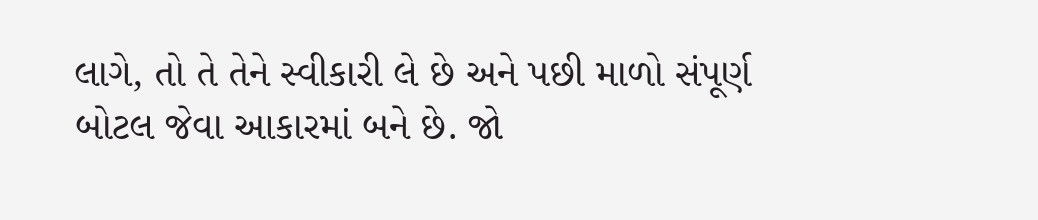લાગે, તો તે તેને સ્વીકારી લે છે અને પછી માળો સંપૂર્ણ બોટલ જેવા આકારમાં બને છે. જો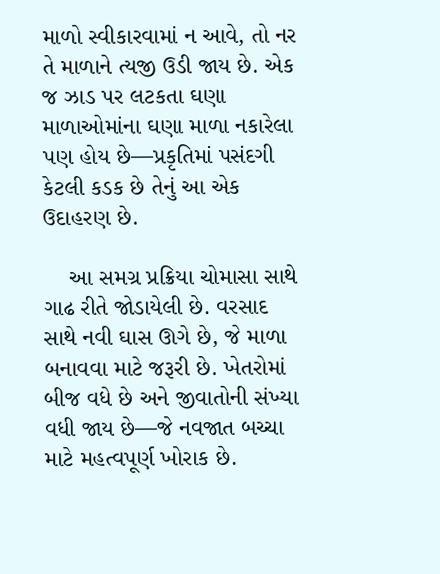માળો સ્વીકારવામાં ન આવે, તો નર તે માળાને ત્યજી ઉડી જાય છે. એક જ ઝાડ પર લટકતા ઘણા માળાઓમાંના ઘણા માળા નકારેલા પણ હોય છે—પ્રકૃતિમાં પસંદગી કેટલી કડક છે તેનું આ એક ઉદાહરણ છે.

    આ સમગ્ર પ્રક્રિયા ચોમાસા સાથે ગાઢ રીતે જોડાયેલી છે. વરસાદ સાથે નવી ઘાસ ઊગે છે, જે માળા બનાવવા માટે જરૂરી છે. ખેતરોમાં બીજ વધે છે અને જીવાતોની સંખ્યા વધી જાય છે—જે નવજાત બચ્ચા માટે મહત્વપૂર્ણ ખોરાક છે.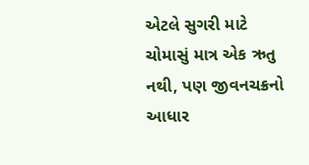એટલે સુગરી માટે ચોમાસું માત્ર એક ઋતુ નથી, પણ જીવનચક્રનો આધાર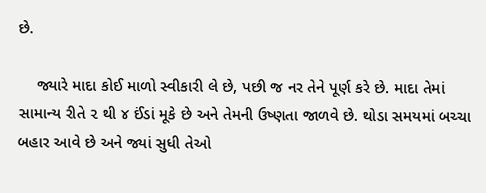છે.

    જ્યારે માદા કોઈ માળો સ્વીકારી લે છે, પછી જ નર તેને પૂર્ણ કરે છે. માદા તેમાં સામાન્ય રીતે ૨ થી ૪ ઈંડાં મૂકે છે અને તેમની ઉષ્ણતા જાળવે છે. થોડા સમયમાં બચ્ચા બહાર આવે છે અને જ્યાં સુધી તેઓ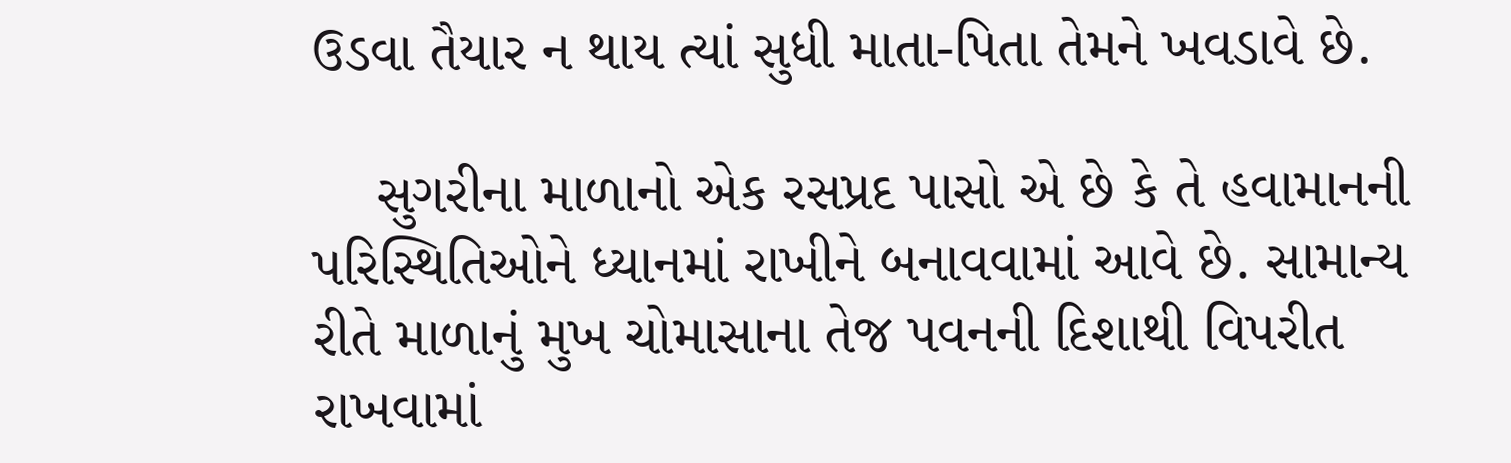ઉડવા તૈયાર ન થાય ત્યાં સુધી માતા-પિતા તેમને ખવડાવે છે.

    સુગરીના માળાનો એક રસપ્રદ પાસો એ છે કે તે હવામાનની પરિસ્થિતિઓને ધ્યાનમાં રાખીને બનાવવામાં આવે છે. સામાન્ય રીતે માળાનું મુખ ચોમાસાના તેજ પવનની દિશાથી વિપરીત રાખવામાં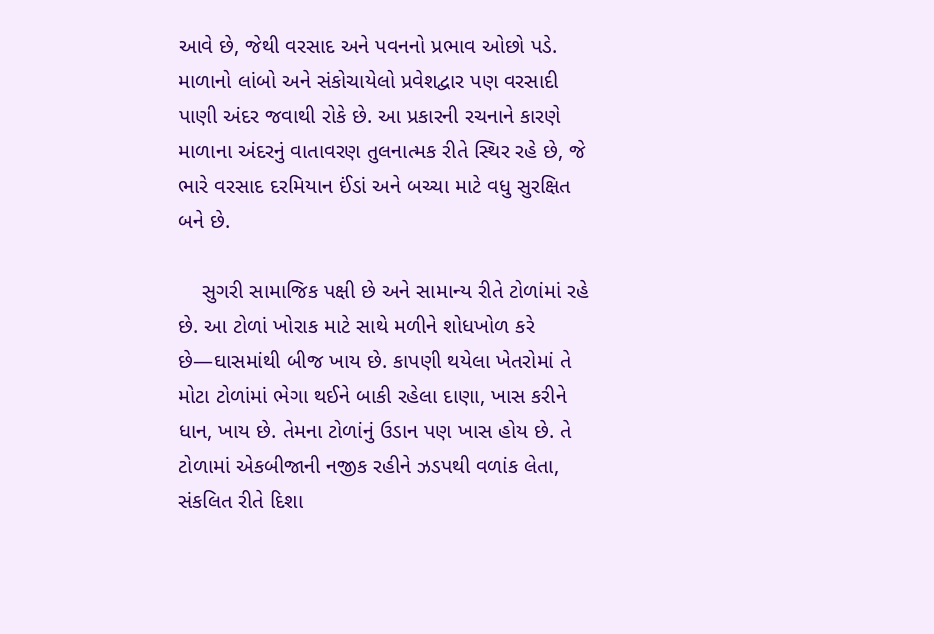આવે છે, જેથી વરસાદ અને પવનનો પ્રભાવ ઓછો પડે. માળાનો લાંબો અને સંકોચાયેલો પ્રવેશદ્વાર પણ વરસાદી પાણી અંદર જવાથી રોકે છે. આ પ્રકારની રચનાને કારણે માળાના અંદરનું વાતાવરણ તુલનાત્મક રીતે સ્થિર રહે છે, જે ભારે વરસાદ દરમિયાન ઈંડાં અને બચ્ચા માટે વધુ સુરક્ષિત બને છે.

    સુગરી સામાજિક પક્ષી છે અને સામાન્ય રીતે ટોળાંમાં રહે છે. આ ટોળાં ખોરાક માટે સાથે મળીને શોધખોળ કરે છે—ઘાસમાંથી બીજ ખાય છે. કાપણી થયેલા ખેતરોમાં તે મોટા ટોળાંમાં ભેગા થઈને બાકી રહેલા દાણા, ખાસ કરીને ધાન, ખાય છે. તેમના ટોળાંનું ઉડાન પણ ખાસ હોય છે. તે ટોળામાં એકબીજાની નજીક રહીને ઝડપથી વળાંક લેતા, સંકલિત રીતે દિશા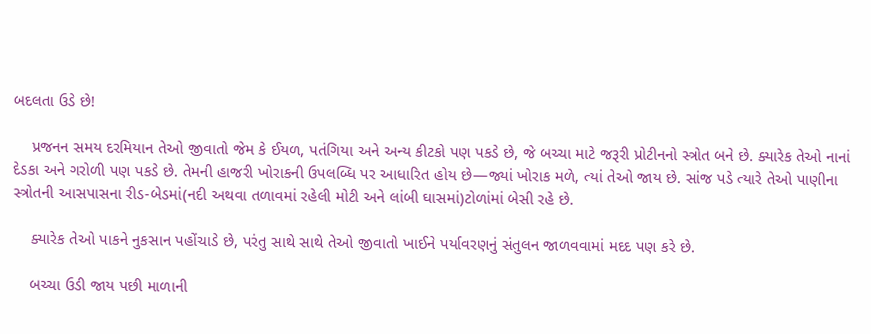બદલતા ઉડે છે!

    પ્રજનન સમય દરમિયાન તેઓ જીવાતો જેમ કે ઈયળ, પતંગિયા અને અન્ય કીટકો પણ પકડે છે, જે બચ્ચા માટે જરૂરી પ્રોટીનનો સ્ત્રોત બને છે. ક્યારેક તેઓ નાનાં દેડકા અને ગરોળી પણ પકડે છે. તેમની હાજરી ખોરાકની ઉપલબ્ધિ પર આધારિત હોય છે—જ્યાં ખોરાક મળે, ત્યાં તેઓ જાય છે. સાંજ પડે ત્યારે તેઓ પાણીના સ્ત્રોતની આસપાસના રીડ-બેડમાં(નદી અથવા તળાવમાં રહેલી મોટી અને લાંબી ઘાસમાં)ટોળાંમાં બેસી રહે છે.

    ક્યારેક તેઓ પાકને નુકસાન પહોંચાડે છે, પરંતુ સાથે સાથે તેઓ જીવાતો ખાઈને પર્યાવરણનું સંતુલન જાળવવામાં મદદ પણ કરે છે.

    બચ્ચા ઉડી જાય પછી માળાની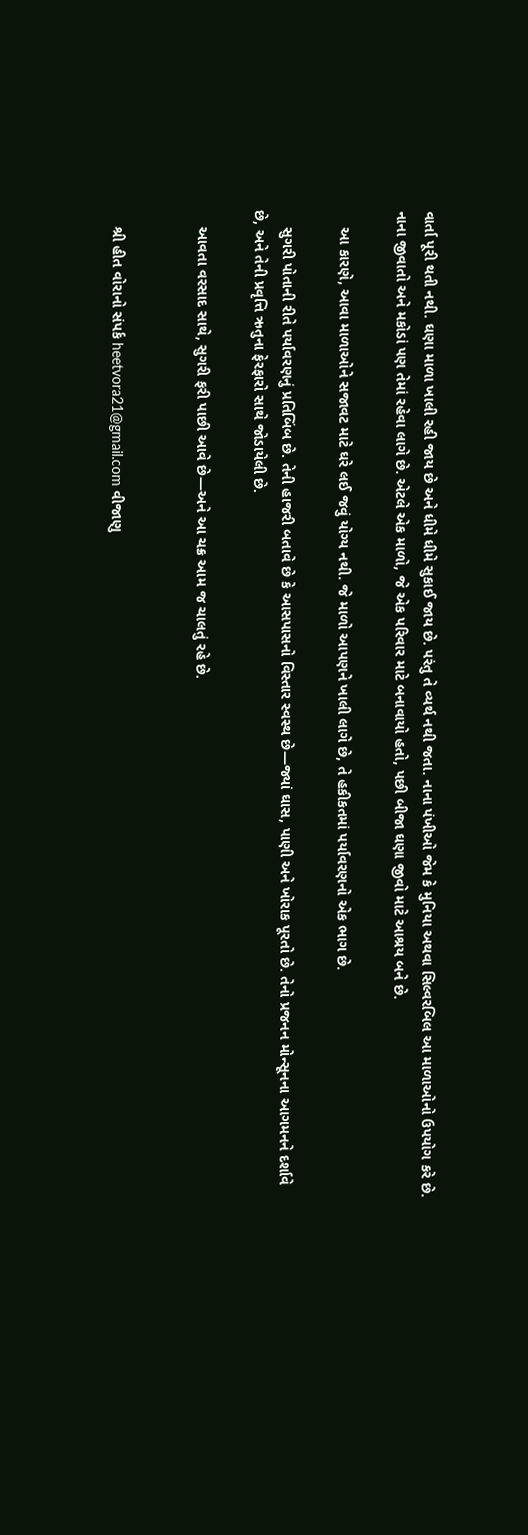વાર્તા પૂરી થતી નથી. ઘણા માળા ખાલી રહી જાય છે અને ધીમે ધીમે સુકાઈ જાય છે. પરંતુ તે વ્યર્થ નથી જતા. નાના પંખીઓ જેમ કે મુનિયા અથવા સિલ્વરબિલ આ માળાઓનો ઉપયોગ કરે છે. નાના જીવાતો અને મકોડાં પણ તેમાં રહેવા લાગે છે. એટલે એક માળો, જે એક પરિવાર માટે બનાવાયો હતો, પછી બીજા ઘણા જીવો માટે આશ્રય બને છે.

    આ કારણે, આવા માળાઓને સજાવટ માટે ઘરે લઈ જવું યોગ્ય નથી. જે માળો આપણને ખાલી લાગે છે, તે હકીકતમાં પર્યાવરણનો એક ભાગ છે.

    સુગરી પોતાની રીતે પર્યાવરણનું પ્રતિબિંબ છે. તેની હાજરી બતાવે છે કે આસપાસનો વિસ્તાર સ્વસ્થ છે—જ્યાં ઘાસ, પાણી અને ખોરાક પૂરતો છે. તેનો પ્રજનન મોન્સૂનના આગમનને દર્શાવે છે, અને તેની પ્રવૃત્તિ ઋતુના ફેરફારો સાથે જોડાયેલી છે.

    આવતા વરસાદ સાથે, સુગરી ફરી પાછી આવે છે—અને આ ચક્ર આમ જ ચાલતું રહે છે.


    શ્રી હીત વોરાનો સંપર્ક heetvora21@gmail.com વીજાણુ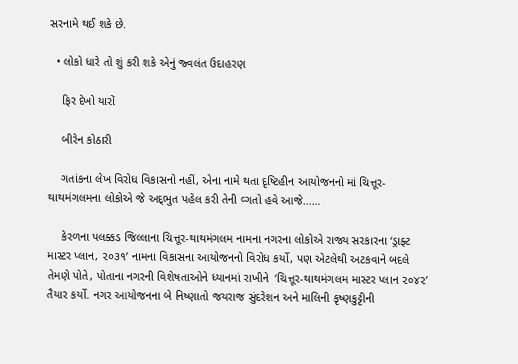સરનામે થઈ શકે છે.

  • લોકો ધારે તો શું કરી શકે એનું જ્વલંત ઉદાહરણ

    ફિર દેખો યારોં

    બીરેન કોઠારી

    ગતાંકના લેખ વિરોધ વિકાસનો નહીં, એના નામે થતા દૃષ્ટિહીન આયોજનનો માં ચિત્તૂર- થાથમંગલમના લોકોએ જે અદ્‍ભુત પહેલ કરી તેની વ્ગતો હવે આજે……

    કેરળના પલક્કડ જિલ્લાના ચિત્તૂર-થાથમંગલમ નામના નગરના લોકોએ રાજ્ય સરકારના ‘ડ્રાફ્ટ માસ્ટર પ્લાન, ૨૦૩૧’ નામના વિકાસના આયોજનનો વિરોધ કર્યો, પણ એટલેથી અટકવાને બદલે તેમણે પોતે, પોતાના નગરની વિશેષતાઓને ધ્યાનમાં રાખીને  ‘ચિત્તૂર-થાથમંગલમ માસ્ટર પ્લાન ૨૦૪૨’ તૈયાર કર્યો. નગર આયોજનના બે નિષ્ણાતો જયરાજ સુંદરેશન અને માલિની કૃષ્ણકુટ્ટીની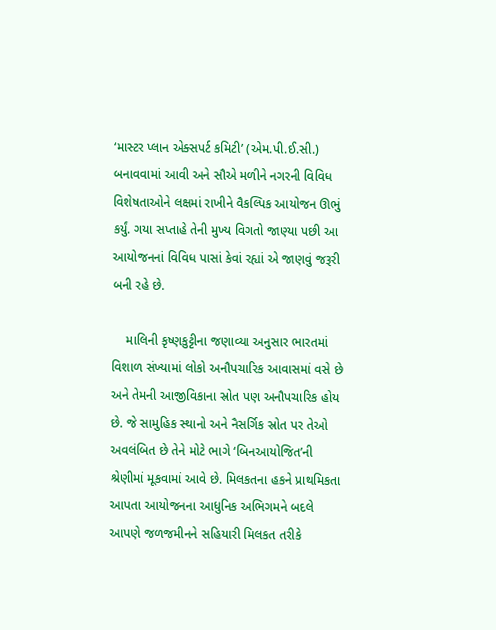‘માસ્ટર પ્લાન એક્સપર્ટ કમિટી’ (એમ.પી.ઈ.સી.) બનાવવામાં આવી અને સૌએ મળીને નગરની વિવિધ વિશેષતાઓને લક્ષમાં રાખીને વૈકલ્પિક આયોજન ઊભું કર્યું. ગયા સપ્તાહે તેની મુખ્ય વિગતો જાણ્યા પછી આ આયોજનનાં વિવિધ પાસાં કેવાં રહ્યાં એ જાણવું જરૂરી બની રહે છે.

    માલિની કૃષ્ણકુટ્ટીના જણાવ્યા અનુસાર ભારતમાં વિશાળ સંખ્યામાં લોકો અનૌપચારિક આવાસમાં વસે છે અને તેમની આજીવિકાના સ્રોત પણ અનૌપચારિક હોય છે. જે સામુહિક સ્થાનો અને નૈસર્ગિક સ્રોત પર તેઓ અવલંબિત છે તેને મોટે ભાગે ‘બિનઆયોજિત’ની શ્રેણીમાં મૂકવામાં આવે છે. મિલકતના હકને પ્રાથમિકતા આપતા આયોજનના આધુનિક અભિગમને બદલે આપણે જળજમીનને સહિયારી મિલકત તરીકે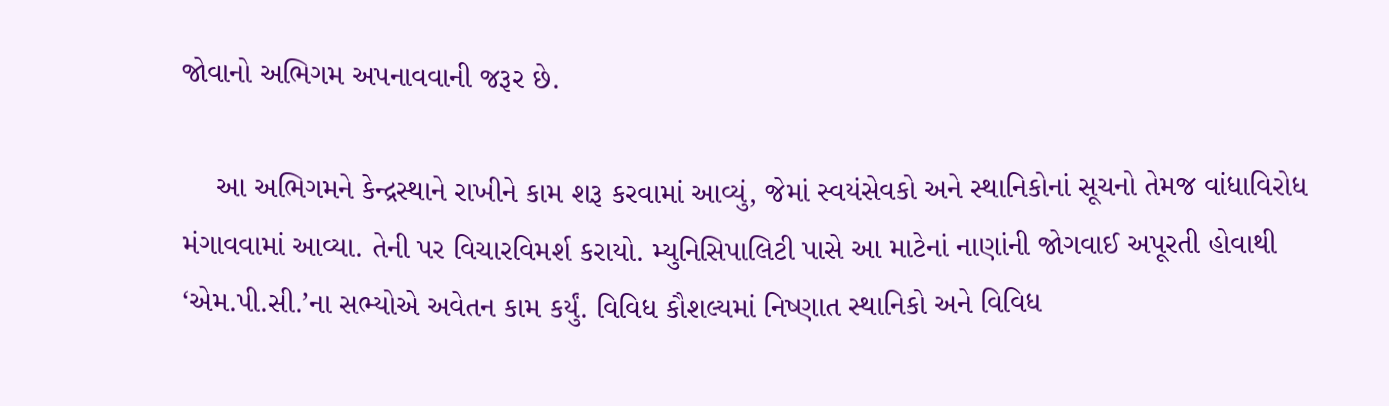જોવાનો અભિગમ અપનાવવાની જરૂર છે.

    આ અભિગમને કેન્‍દ્રસ્થાને રાખીને કામ શરૂ કરવામાં આવ્યું, જેમાં સ્વયંસેવકો અને સ્થાનિકોનાં સૂચનો તેમજ વાંધાવિરોધ મંગાવવામાં આવ્યા. તેની પર વિચારવિમર્શ કરાયો. મ્યુનિસિપાલિટી પાસે આ માટેનાં નાણાંની જોગવાઈ અપૂરતી હોવાથી ‘એમ.પી.સી.’ના સભ્યોએ અવેતન કામ કર્યું. વિવિધ કૌશલ્યમાં નિષ્ણાત સ્થાનિકો અને વિવિધ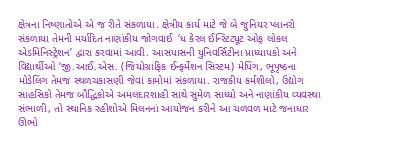ક્ષેત્રના નિષ્ણાતોએ એ જ રીતે સંકળાયા. ક્ષેત્રીય કાર્ય માટે જે બે જુનિયર પ્લાનરો સંકળાયા તેમની મર્યાદિત નાણાંકીય જોગવાઈ  ‘ધ કેરલ ઈન્‍સ્ટિટ્યૂટ ઓફ લોકલ એડમિનિસ્ટ્રેશન’ દ્વારા કરવામાં આવી. આસપાસની યુનિવર્સિટીના પ્રાધ્યાપકો અને વિદ્યાર્થીઓ ‘જી.આઈ.એસ. (જિયોગ્રાફિક ઈન્‍ફર્મેશન સિસ્ટમ) મેપિંગ, ભૂપૃષ્ઠના મોડેલિંગ તેમજ સ્થળચકાસણી જેવાં કામોમાં સંકળાયા. રાજકીય કર્મશીલો, ઉદ્યોગ સાહસિકો તેમજ બૌદ્ધિકોએ અમલદારશાહી સાથે સુમેળ સાધ્યો અને નાણાંકીય વ્યવસ્થા સંભાળી, તો સ્થાનિક રહીશોએ મિલનનાં આયોજન કરીને આ ચળવળ માટે જનાધાર ઊભો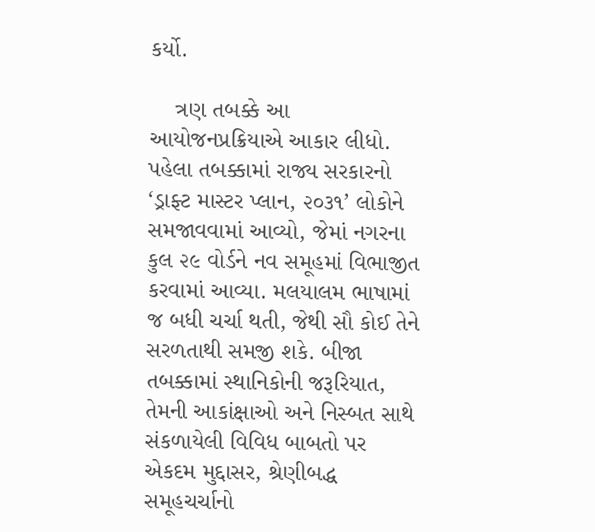કર્યો.

    ત્રણ તબક્કે આ આયોજનપ્રક્રિયાએ આકાર લીધો. પહેલા તબક્કામાં રાજ્ય સરકારનો ‘ડ્રાફ્ટ માસ્ટર પ્લાન, ૨૦૩૧’ લોકોને સમજાવવામાં આવ્યો, જેમાં નગરના કુલ ૨૯ વોર્ડને નવ સમૂહમાં વિભાજીત કરવામાં આવ્યા. મલયાલમ ભાષામાં જ બધી ચર્ચા થતી, જેથી સૌ કોઈ તેને સરળતાથી સમજી શકે. બીજા તબક્કામાં સ્થાનિકોની જરૂરિયાત, તેમની આકાંક્ષાઓ અને નિસ્બત સાથે સંકળાયેલી વિવિધ બાબતો પર એકદમ મુદ્દાસર, શ્રેણીબદ્ધ સમૂહચર્ચાનો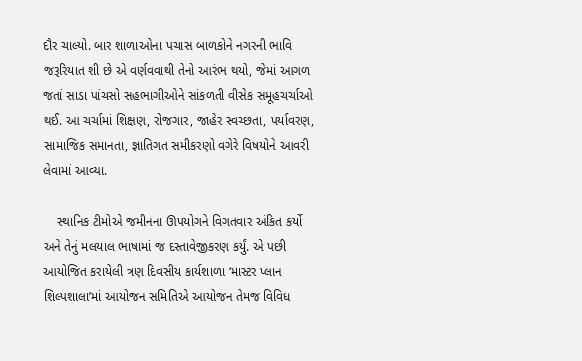દૌર ચાલ્યો. બાર શાળાઓના પચાસ બાળકોને નગરની ભાવિ જરૂરિયાત શી છે એ વર્ણવવાથી તેનો આરંભ થયો, જેમાં આગળ જતાં સાડા પાંચસો સહભાગીઓને સાંકળતી વીસેક સમૂહચર્ચાઓ થઈ. આ ચર્ચામાં શિક્ષણ, રોજગાર, જાહેર સ્વચ્છતા, પર્યાવરણ, સામાજિક સમાનતા, જ્ઞાતિગત સમીકરણો વગેરે વિષયોને આવરી લેવામાં આવ્યા.

    સ્થાનિક ટીમોએ જમીનના ઊપયોગને વિગતવાર અંકિત કર્યો અને તેનું મલયાલ ભાષામાં જ દસ્તાવેજીકરણ કર્યું. એ પછી આયોજિત કરાયેલી ત્રણ દિવસીય કાર્યશાળા ‘માસ્ટર પ્લાન શિલ્પશાલા’માં આયોજન સમિતિએ આયોજન તેમજ વિવિધ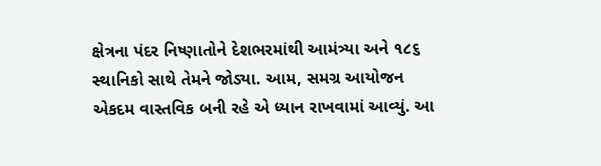ક્ષેત્રના પંદર નિષ્ણાતોને દેશભરમાંથી આમંત્ર્યા અને ૧૮૬ સ્થાનિકો સાથે તેમને જોડ્યા. આમ, સમગ્ર આયોજન એકદમ વાસ્તવિક બની રહે એ ધ્યાન રાખવામાં આવ્યું. આ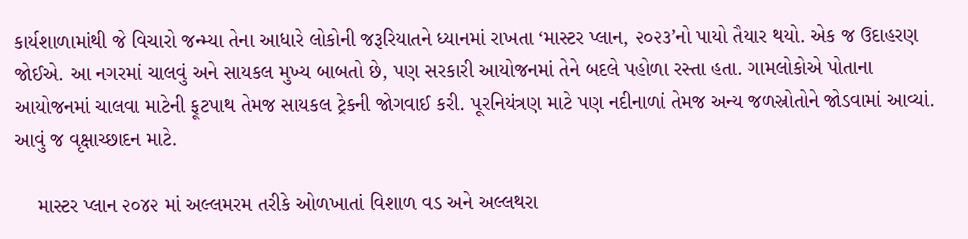કાર્યશાળામાંથી જે વિચારો જન્મ્યા તેના આધારે લોકોની જરૂરિયાતને ધ્યાનમાં રાખતા ‘માસ્ટર પ્લાન, ૨૦૨૩’નો પાયો તૈયાર થયો. એક જ ઉદાહરણ જોઈએ. આ નગરમાં ચાલવું અને સાયકલ મુખ્ય બાબતો છે, પણ સરકારી આયોજનમાં તેને બદલે પહોળા રસ્તા હતા. ગામલોકોએ પોતાના આયોજનમાં ચાલવા માટેની ફૂટપાથ તેમજ સાયકલ ટ્રેકની જોગવાઈ કરી. પૂરનિયંત્રણ માટે પણ નદીનાળાં તેમજ અન્ય જળસ્રોતોને જોડવામાં આવ્યાં. આવું જ વૃક્ષાચ્છાદન માટે.

    માસ્ટર પ્લાન ૨૦૪૨ માં અલ્લમરમ તરીકે ઓળખાતાં વિશાળ વડ અને અલ્લથરા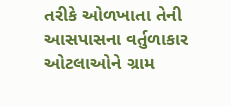તરીકે ઓળખાતા તેની આસપાસના વર્તુળાકાર ઓટલાઓને ગ્રામ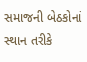સમાજની બેઠકોનાં સ્થાન તરીકે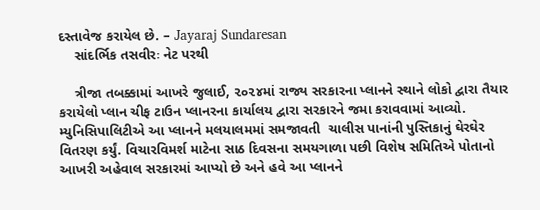દસ્તાવેજ કરાયેલ છે. – Jayaraj Sundaresan
    સાંદર્ભિક તસવીરઃ નેટ પરથી

    ત્રીજા તબક્કામાં આખરે જુલાઈ, ૨૦૨૪માં રાજ્ય સરકારના પ્લાનને સ્થાને લોકો દ્વારા તૈયાર કરાયેલો પ્લાન ચીફ ટાઉન પ્લાનરના કાર્યાલય દ્વારા સરકારને જમા કરાવવામાં આવ્યો. મ્યુનિસિપાલિટીએ આ પ્લાનને મલયાલમમાં સમજાવતી  ચાલીસ પાનાંની પુસ્તિકાનું ઘેરઘેર વિતરણ કર્યું. વિચારવિમર્શ માટેના સાઠ દિવસના સમયગાળા પછી વિશેષ સમિતિએ પોતાનો આખરી અહેવાલ સરકારમાં આપ્યો છે અને હવે આ પ્લાનને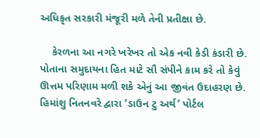અધિકૃત સરકારી મંજૂરી મળે તેની પ્રતીક્ષા છે.

    કેરળના આ નગરે ખરેખર તો એક નવી કેડી કંડારી છે. પોતાના સમુદાયના હિત માટે સૌ સંપીને કામ કરે તો કેવું ઊત્તમ પરિણામ મળી શકે એનું આ જીવંત ઉદાહરણ છે. હિમાંશુ નિતનવરે દ્વારા ‘ડાઉન ટુ અર્થ’ પોર્ટલ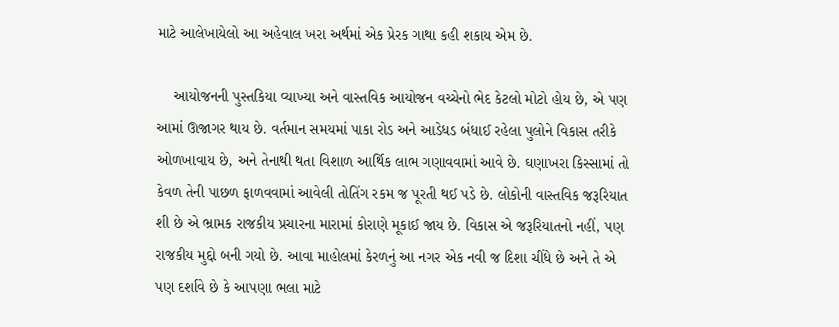માટે આલેખાયેલો આ અહેવાલ ખરા અર્થમાં એક પ્રેરક ગાથા કહી શકાય એમ છે.

    આયોજનની પુસ્તકિયા વ્યાખ્યા અને વાસ્તવિક આયોજન વચ્ચેનો ભેદ કેટલો મોટો હોય છે, એ પણ આમાં ઊજાગર થાય છે. વર્તમાન સમયમાં પાકા રોડ અને આડેધડ બંધાઈ રહેલા પુલોને વિકાસ તરીકે ઓળખાવાય છે, અને તેનાથી થતા વિશાળ આર્થિક લાભ ગણાવવામાં આવે છે. ઘણાખરા કિસ્સામાં તો કેવળ તેની પાછળ ફાળવવામાં આવેલી તોતિંગ રકમ જ પૂરતી થઈ પડે છે. લોકોની વાસ્તવિક જરૂરિયાત શી છે એ ભ્રામક રાજકીય પ્રચારના મારામાં કોરાણે મૂકાઈ જાય છે. વિકાસ એ જરૂરિયાતનો નહીં, પણ રાજકીય મુદ્દો બની ગયો છે. આવા માહોલમાં કેરળનું આ નગર એક નવી જ દિશા ચીંધે છે અને તે એ પણ દર્શાવે છે કે આપણા ભલા માટે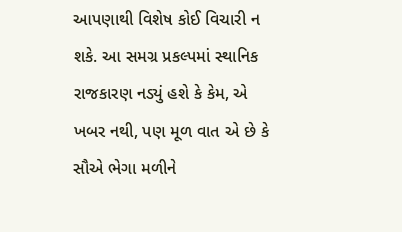આપણાથી વિશેષ કોઈ વિચારી ન શકે. આ સમગ્ર પ્રકલ્પમાં સ્થાનિક રાજકારણ નડ્યું હશે કે કેમ, એ ખબર નથી, પણ મૂળ વાત એ છે કે સૌએ ભેગા મળીને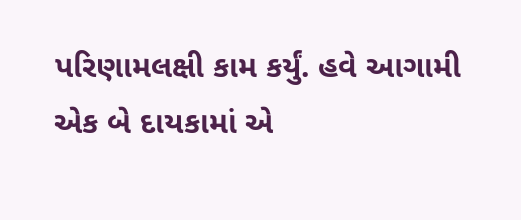પરિણામલક્ષી કામ કર્યું. હવે આગામી એક બે દાયકામાં એ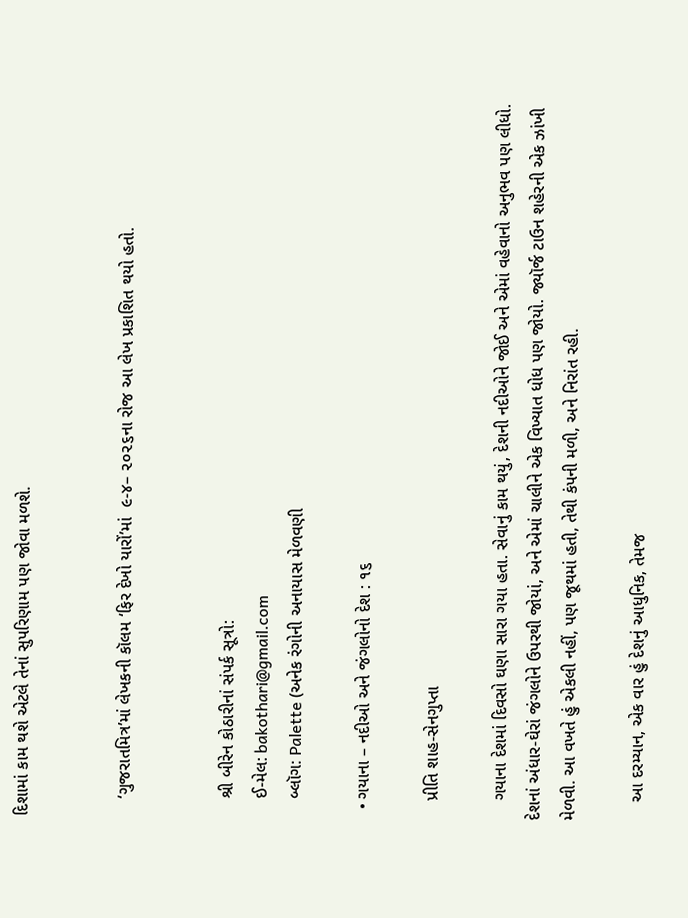દિશામાં કામ થશે એટલે તેનાં સુપરિણામ પણ જોવા મળશે.


    ‘ગુજરાતમિત્ર’માં લેખકની કૉલમ ‘ફિર દેખો યારોં’માં  ૯-૪– ૨૦૨૬ના રોજ આ લેખ પ્રકાશિત થયો હતો.


    શ્રી બીરેન કોઠારીનાં સંપર્ક સૂત્રો:
    ઈ-મેલ: bakothari@gmail.com
    બ્લૉગ: Palette (અનેક રંગોની અનાયાસ મેળવણી

  • ગયાના – નદીઓ અને જંગલોનો દેશ : ૧૬

    પ્રીતિ શાહ-સેનગુપ્તા

    ગયાના દેશમાં દિવસો ઘણા સારા ગયા હતા. સેવાનું કામ થયું, દેશની નદીઓને જોઈ અને એમાં વહેવાનો અનુભવ પણ લીધો. દેશનાં અંધાર-ઘેરાં જંગલોને ઉપરથી જોયાં, અને એમાં ચાલીને એક વિખ્યાત ધોધ પણ જોયો. જ્યૉર્જ ટાઉન શહેરની એક ઝાંખી મેળવી. આ વખતે હું એકલી નહીં, પણ જૂથમાં હતી, તેથી કંપની મળી, અને નિરાંત રહી.

    આ દરમ્યાન, એક વાર હું દેશનું આધુનિક, તેમજ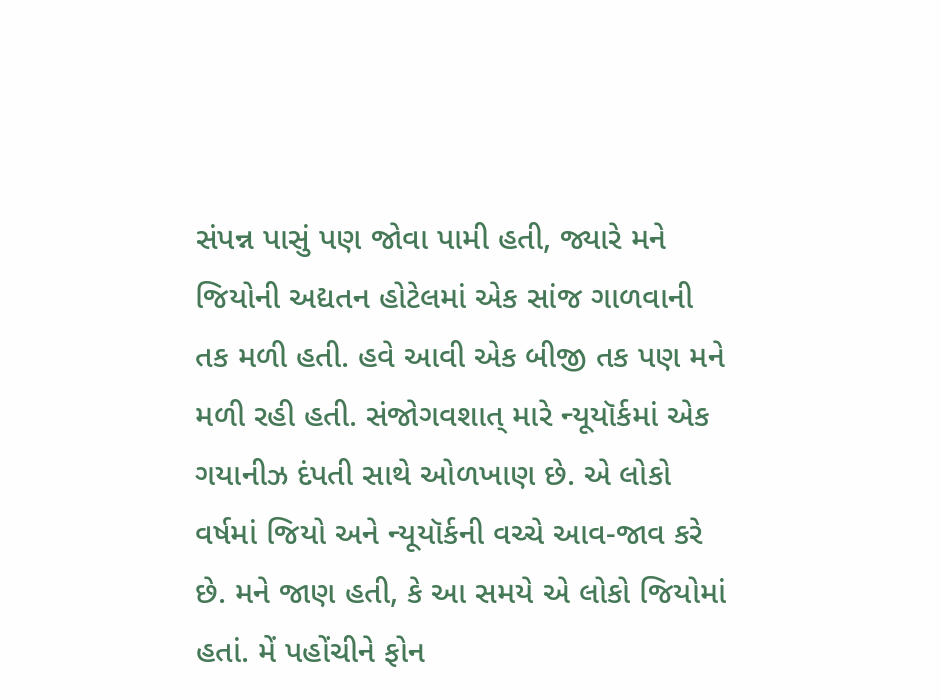સંપન્ન પાસું પણ જોવા પામી હતી, જ્યારે મને જિયોની અદ્યતન હોટેલમાં એક સાંજ ગાળવાની તક મળી હતી. હવે આવી એક બીજી તક પણ મને મળી રહી હતી. સંજોગવશાત્ મારે ન્યૂયૉર્કમાં એક ગયાનીઝ દંપતી સાથે ઓળખાણ છે. એ લોકો વર્ષમાં જિયો અને ન્યૂયૉર્કની વચ્ચે આવ-જાવ કરે છે. મને જાણ હતી, કે આ સમયે એ લોકો જિયોમાં હતાં. મેં પહોંચીને ફોન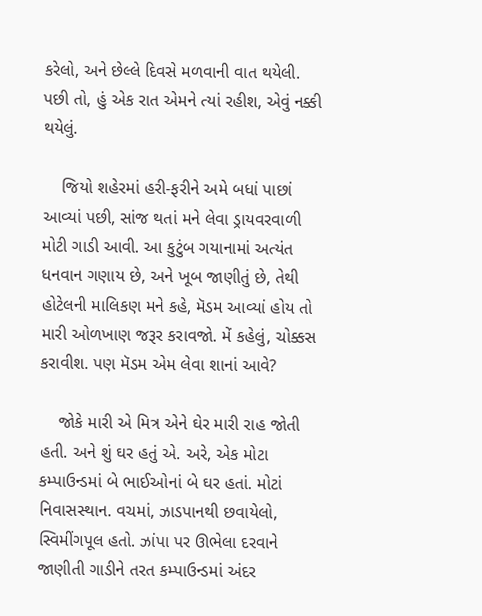કરેલો, અને છેલ્લે દિવસે મળવાની વાત થયેલી. પછી તો, હું એક રાત એમને ત્યાં રહીશ, એવું નક્કી થયેલું.

    જિયો શહેરમાં હરી-ફરીને અમે બધાં પાછાં આવ્યાં પછી, સાંજ થતાં મને લેવા ડ્રાયવરવાળી મોટી ગાડી આવી. આ કુટુંબ ગયાનામાં અત્યંત ધનવાન ગણાય છે, અને ખૂબ જાણીતું છે, તેથી હોટેલની માલિકણ મને કહે, મૅડમ આવ્યાં હોય તો મારી ઓળખાણ જરૂર કરાવજો. મેં કહેલું, ચોક્કસ કરાવીશ. પણ મૅડમ એમ લેવા શાનાં આવે?

    જોકે મારી એ મિત્ર એને ઘેર મારી રાહ જોતી હતી. અને શું ઘર હતું એ. અરે, એક મોટા કમ્પાઉન્ડમાં બે ભાઈઓનાં બે ઘર હતાં. મોટાં નિવાસસ્થાન. વચમાં, ઝાડપાનથી છવાયેલો,  સ્વિમીંગપૂલ હતો. ઝાંપા પર ઊભેલા દરવાને જાણીતી ગાડીને તરત કમ્પાઉન્ડમાં અંદર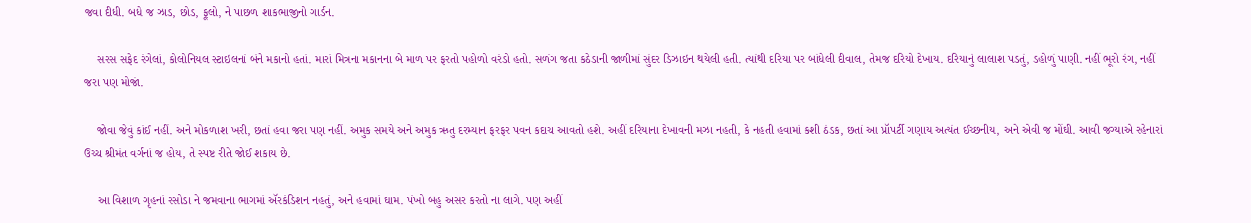જવા દીધી. બધે જ ઝાડ, છોડ, ફૂલો, ને પાછળ શાકભાજીનો ગાર્ડન.

    સરસ સફેદ રંગેલાં, કોલોનિયલ સ્ટાઇલનાં બંને મકાનો હતાં. મારાં મિત્રના મકાનના બે માળ પર ફરતો પહોળો વરંડો હતો. સળંગ જતા કઠેડાની જાળીમાં સુંદર ડિઝાઇન થયેલી હતી. ત્યાંથી દરિયા પર બાંધેલી દીવાલ, તેમજ દરિયો દેખાય. દરિયાનું લાલાશ પડતું, ડહોળું પાણી. નહીં ભૂરો રંગ, નહીં જરા પણ મોજાં.

    જોવા જેવું કાંઈ નહીં. અને મોકળાશ ખરી, છતાં હવા જરા પણ નહીં. અમુક સમયે અને અમુક ઋતુ દરમ્યાન ફરફર પવન કદાચ આવતો હશે. અહીં દરિયાના દેખાવની મઝા નહતી, કે નહતી હવામાં કશી ઠંડક, છતાં આ પ્રૉપર્ટી ગણાય અત્યંત ઈચ્છનીય, અને એવી જ મોંઘી. આવી જગ્યાએ રહેનારાં ઉચ્ચ શ્રીમંત વર્ગનાં જ હોય, તે સ્પષ્ટ રીતે જોઈ શકાય છે.

    આ વિશાળ ગૃહનાં રસોડા ને જમવાના ભાગમાં ઍરકંડિશન નહતું, અને હવામાં ઘામ. પંખો બહુ અસર કરતો ના લાગે. પણ અહીં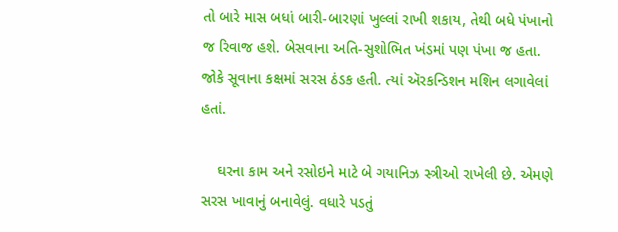તો બારે માસ બધાં બારી-બારણાં ખુલ્લાં રાખી શકાય, તેથી બધે પંખાનો જ રિવાજ હશે. બેસવાના અતિ-સુશોભિત ખંડમાં પણ પંખા જ હતા. જોકે સૂવાના કક્ષમાં સરસ ઠંડક હતી. ત્યાં ઍરકન્ડિશન મશિન લગાવેલાં હતાં.

    ઘરના કામ અને રસોઇને માટે બે ગયાનિઝ સ્ત્રીઓ રાખેલી છે. એમણે સરસ ખાવાનું બનાવેલું. વધારે પડતું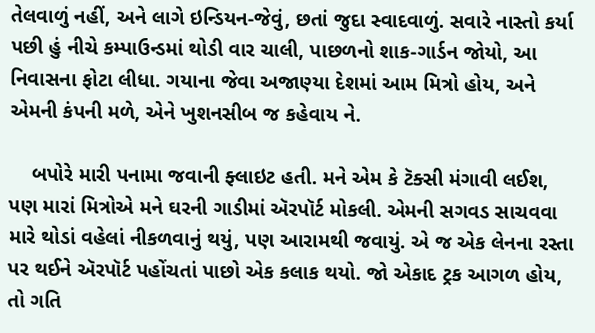તેલવાળું નહીં, અને લાગે ઇન્ડિયન-જેવું, છતાં જુદા સ્વાદવાળું. સવારે નાસ્તો કર્યા પછી હું નીચે કમ્પાઉન્ડમાં થોડી વાર ચાલી, પાછળનો શાક-ગાર્ડન જોયો, આ નિવાસના ફોટા લીધા. ગયાના જેવા અજાણ્યા દેશમાં આમ મિત્રો હોય, અને એમની કંપની મળે, એને ખુશનસીબ જ કહેવાય ને.

    બપોરે મારી પનામા જવાની ફ્લાઇટ હતી. મને એમ કે ટૅક્સી મંગાવી લઈશ, પણ મારાં મિત્રોએ મને ઘરની ગાડીમાં ઍરપૉર્ટ મોકલી. એમની સગવડ સાચવવા મારે થોડાં વહેલાં નીકળવાનું થયું, પણ આરામથી જવાયું. એ જ એક લેનના રસ્તા પર થઈને ઍરપૉર્ટ પહોંચતાં પાછો એક કલાક થયો. જો એકાદ ટ્રક આગળ હોય, તો ગતિ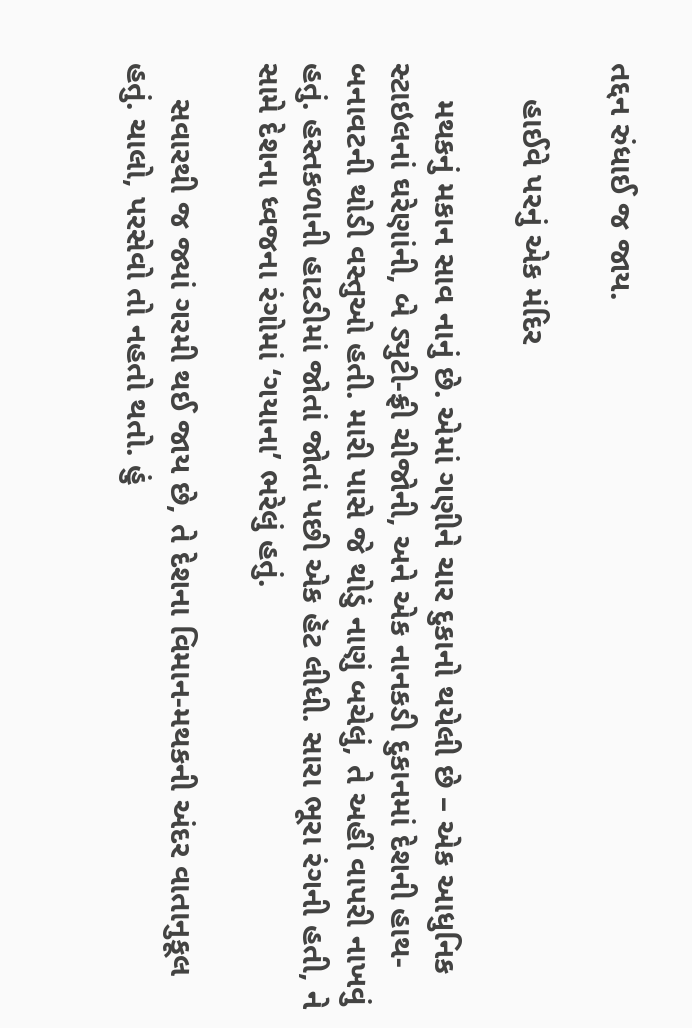તદ્દન રુંધાઈ જ જાય.

    હાઈવે પરનું એક મંદિર

    મથકનું મકાન સાવ નાનું છે. એમાં ગણીને ચાર દુકાનો થયેલી છે – એક આધુનિક સ્ટાઇલનાં ઘરેણાંની, બે ડ્યુટી-ફ્રી ચીજોની, અને એક નાનકડી દુકાનમાં દેશની હાથ-બનાવટની થોડી વસ્તુઓ હતી. મારી પાસે જે થોડું નાણું બચેલું, તે અહીં વાપરી નાખવું હતું. હસ્તકળાની હાટડીમાં જોતાં જોતાં પછી એક હૅટ લીધી. સારા ભૂરા રંગની હતી, ને સામે દેશના ધ્વજના રંગોમાં ‘ગયાના’ ભરેલું હતું.

    સવારથી જ જ્યાં ગરમી થઈ જાય છે, તે દેશના વિમાન-મથકની અંદર વાતાનુકૂલ હતું. ચાલો, પરસેવો તો નહતો થતો. હું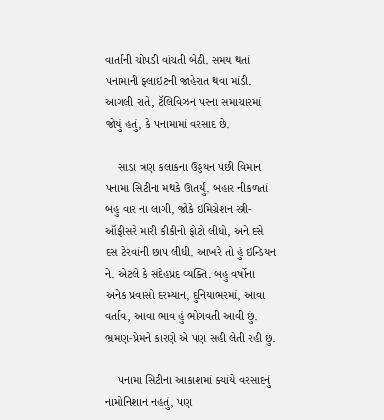વાર્તાની ચોપડી વાંચતી બેઠી. સમય થતાં પનામાની ફ્લાઇટની જાહેરાત થવા માંડી. આગલી રાતે, ટૅલિવિઝન પરના સમાચારમાં જોયું હતું, કે પનામામાં વરસાદ છે.

    સાડા ત્રણ કલાકના ઉડ્ડયન પછી વિમાન પનામા સિટીના મથકે ઊતર્યું. બહાર નીકળતાં બહુ વાર ના લાગી, જોકે ઇમિગ્રેશન સ્ત્રી-ઑફીસરે મારી કીકીનો ફોટો લીધો, અને દસે દસ ટેરવાંની છાપ લીધી. આખરે તો હું ઇન્ડિયન ને. એટલે કે સંદેહપ્રદ વ્યક્તિ. બહુ વર્ષોના અનેક પ્રવાસો દરમ્યાન, દુનિયાભરમાં, આવા વર્તાવ, આવા ભાવ હું ભોગવતી આવી છું. ભ્રમણ-પ્રેમને કારણે એ પણ સહી લેતી રહી છું.

    પનામા સિટીના આકાશમાં ક્યાંયે વરસાદનું નામોનિશાન નહતું, પણ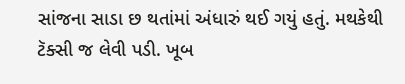સાંજના સાડા છ થતાંમાં અંધારું થઈ ગયું હતું. મથકેથી ટૅક્સી જ લેવી પડી. ખૂબ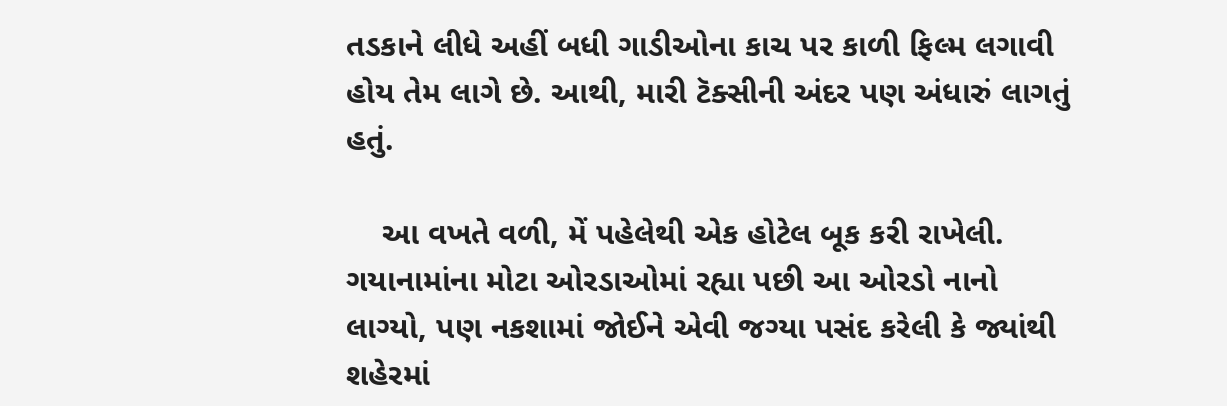તડકાને લીધે અહીં બધી ગાડીઓના કાચ પર કાળી ફિલ્મ લગાવી હોય તેમ લાગે છે. આથી, મારી ટૅક્સીની અંદર પણ અંધારું લાગતું હતું.

    આ વખતે વળી, મેં પહેલેથી એક હોટેલ બૂક કરી રાખેલી. ગયાનામાંના મોટા ઓરડાઓમાં રહ્યા પછી આ ઓરડો નાનો લાગ્યો, પણ નકશામાં જોઈને એવી જગ્યા પસંદ કરેલી કે જ્યાંથી શહેરમાં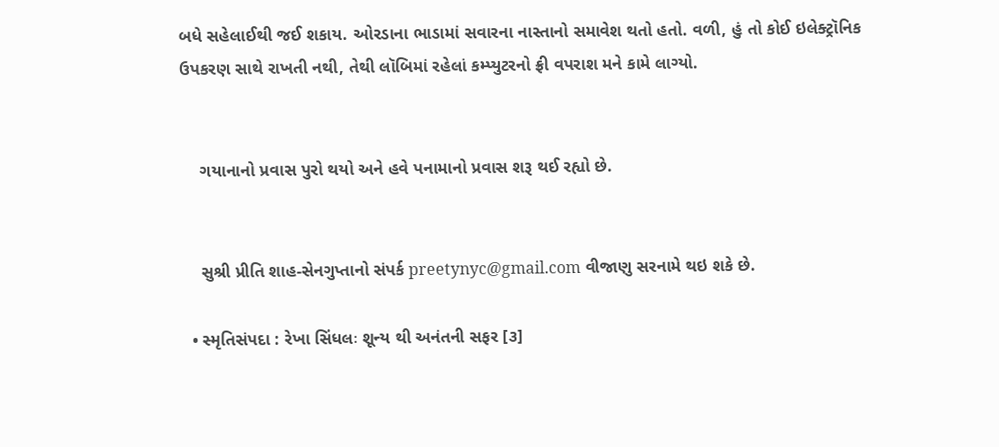બધે સહેલાઈથી જઈ શકાય. ઓરડાના ભાડામાં સવારના નાસ્તાનો સમાવેશ થતો હતો. વળી, હું તો કોઈ ઇલેક્ટ્રૉનિક ઉપકરણ સાથે રાખતી નથી, તેથી લૉબિમાં રહેલાં કમ્પ્યુટરનો ફ્રી વપરાશ મને કામે લાગ્યો.


    ગયાનાનો પ્રવાસ પુરો થયો અને હવે પનામાનો પ્રવાસ શરૂ થઈ રહ્યો છે.


    સુશ્રી પ્રીતિ શાહ-સેનગુપ્તાનો સંપર્ક preetynyc@gmail.com વીજાણુ સરનામે થઇ શકે છે.

  • સ્મૃતિસંપદા : રેખા સિંધલઃ શૂન્ય થી અનંતની સફર [૩]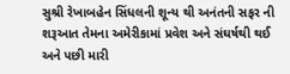સુશ્રી રેખાબહેન સિંધલની શૂન્ય થી અનંતની સફર ની શરૂઆત તેમના અમેરીકામાં પ્રવેશ અને સંઘર્ષથી થઈ અને પછી મારી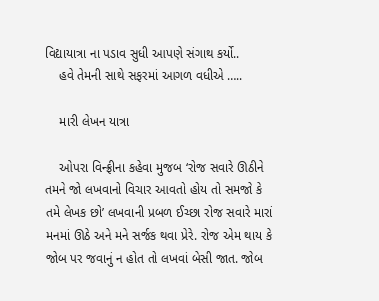વિદ્યાયાત્રા ના પડાવ સુધી આપણે સંગાથ કર્યો..
    હવે તેમની સાથે સફરમાં આગળ વધીએ …..

    મારી લેખન યાત્રા

    ઓપરા વિન્ફ્રીના કહેવા મુજબ ‘રોજ સવારે ઊઠીને તમને જો લખવાનો વિચાર આવતો હોય તો સમજો કે તમે લેખક છો’ લખવાની પ્રબળ ઈચ્છા રોજ સવારે મારાં મનમાં ઊઠે અને મને સર્જક થવા પ્રેરે. રોજ એમ થાય કે જોબ પર જવાનું ન હોત તો લખવાં બેસી જાત. જોબ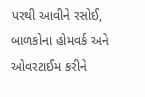પરથી આવીને રસોઈ, બાળકોના હોમવર્ક અને ઓવરટાઈમ કરીને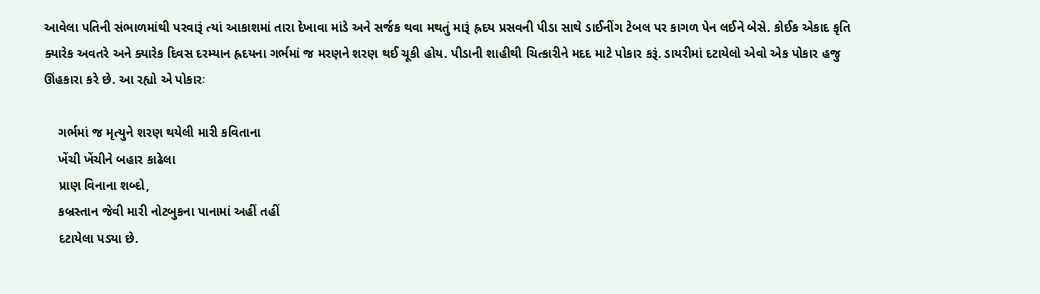આવેલા પતિની સંભાળમાંથી પરવારૂં ત્યાં આકાશમાં તારા દેખાવા માંડે અને સર્જક થવા મથતું મારૂં હ્રદય પ્રસવની પીડા સાથે ડાઈનીંગ ટેબલ પર કાગળ પેન લઈને બેસે. કોઈક એકાદ કૃતિ ક્યારેક અવતરે અને ક્યારેક દિવસ દરમ્યાન હ્રદયના ગર્ભમાં જ મરણને શરણ થઈ ચૂકી હોય. પીડાની શાહીથી ચિત્કારીને મદદ માટે પોકાર કરૂં. ડાયરીમાં દટાયેલો એવો એક પોકાર હજુ ઊંહકારા કરે છે. આ રહ્યો એ પોકારઃ

    ગર્ભમાં જ મૃત્યુને શરણ થયેલી મારી કવિતાના
    ખેંચી ખેંચીને બહાર કાઢેલા
    પ્રાણ વિનાના શબ્દો,
    કબ્રસ્તાન જેવી મારી નોટબુકના પાનામાં અહીં તહીં
    દટાયેલા પડ્યા છે.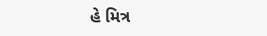હે મિત્ર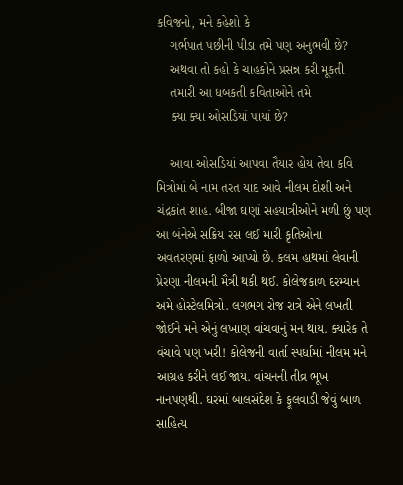કવિજનો, મને કહેશો કે
    ગર્ભપાત પછીની પીડા તમે પણ અનુભવી છે?
    અથવા તો કહો કે ચાહકોને પ્રસન્ન કરી મૂકતી
    તમારી આ ધબકતી કવિતાઓને તમે
    ક્યા ક્યા ઓસડિયાં પાયાં છે?

    આવા ઓસડિયાં આપવા તૈયાર હોય તેવા કવિ મિત્રોમાં બે નામ તરત યાદ આવે નીલમ દોશી અને ચંદ્રકાંત શાહ. બીજા ઘણાં સહયાત્રીઓને મળી છું પણ આ બંનેએ સક્રિય રસ લઈ મારી કૃતિઓના અવતરણમાં ફાળો આપ્યો છે. કલમ હાથમાં લેવાની પ્રેરણા નીલમની મૈત્રી થકી થઈ. કોલેજકાળ દરમ્યાન અમે હોસ્ટેલમિત્રો. લગભગ રોજ રાત્રે એને લખતી જોઈને મને એનું લખાણ વાંચવાનું મન થાય. ક્યારેક તે વંચાવે પણ ખરી! કોલેજની વાર્તા સ્પર્ધામાં નીલમ મને આગ્રહ કરીને લઈ જાય. વાંચનની તીવ્ર ભૂખ નાનપણથી. ઘરમાં બાલસંદેશ કે ફૂલવાડી જેવું બાળ સાહિત્ય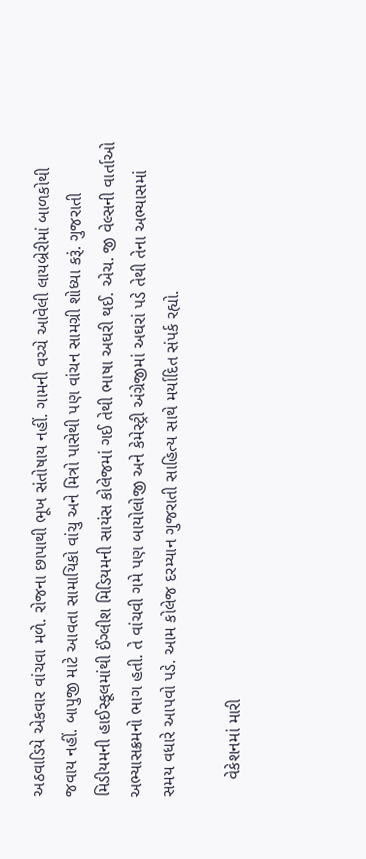અઠવાડિયે એકવાર વાંચવા મળે. રોજના છાપાથી ભૂખ સંતોષાય નહીં. ગામની વચ્ચે આવેલી લાયબ્રેરીમાં બાળકોથી જવાય નહીં. બાપુજી માટે આવતા સામાયિકો વાંચુ અને મિત્રો પાસેથી પણ વાંચન સામગ્રી શોધ્યા કરૂં. ગુજરાતી મિડીયમની હાઈસ્કૂલમાંથી ઈંગ્લીશ મિડિયમની સાયંસ કોલેજમાં ગઈ તેથી ભાષા અઘરી થઈ. એચ. જી વેલ્સની વાર્તાઓ અભ્યાસક્રમનો ભાગ હતી. તે વાંચવી ગમે પણ બાયોલોજી અને કેમેસ્ટ્રી અંગ્રેજીમાં અઘરાં પડે તેથી તેના અભ્યાસમાં સમય વધારે આપવો પડે. આમ કોલેજ દરમ્યાન ગુજરાતી સાહિત્ય સાથે મર્યાદિત સંપર્ક રહ્યો.

    વેકેશનમાં મારી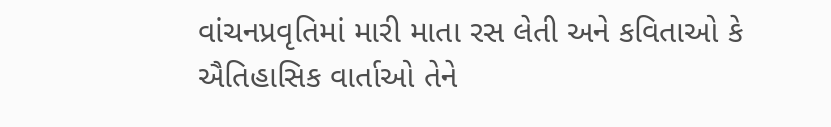વાંચનપ્રવૃતિમાં મારી માતા રસ લેતી અને કવિતાઓ કે ઐતિહાસિક વાર્તાઓ તેને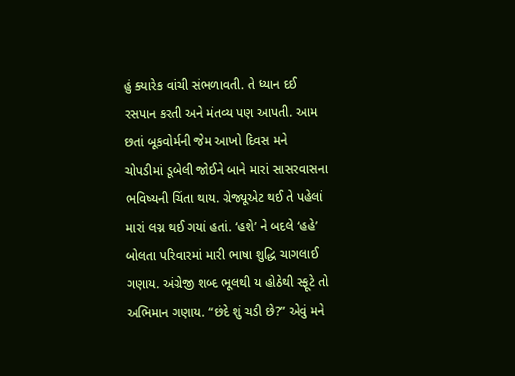હું ક્યારેક વાંચી સંભળાવતી. તે ધ્યાન દઈ રસપાન કરતી અને મંતવ્ય પણ આપતી. આમ છતાં બૂકવોર્મની જેમ આખો દિવસ મને ચોપડીમાં ડૂબેલી જોઈને બાને મારાં સાસરવાસના ભવિષ્યની ચિંતા થાય. ગ્રેજ્યૂએટ થઈ તે પહેલાં મારાં લગ્ન થઈ ગયાં હતાં. ‘હશે’ ને બદલે ‘હહે’ બોલતા પરિવારમાં મારી ભાષા શુદ્ધિ ચાગલાઈ ગણાય. અંગ્રેજી શબ્દ ભૂલથી ય હોઠેથી સ્ફૂટે તો અભિમાન ગણાય. “છંદે શું ચડી છે?” એવું મને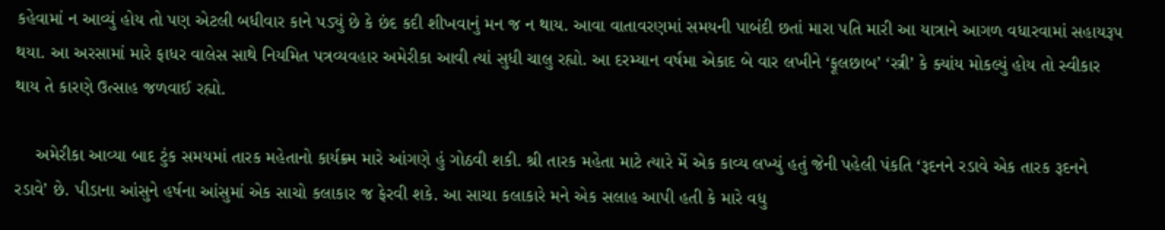કહેવામાં ન આવ્યું હોય તો પણ એટલી બધીવાર કાને પડ્યું છે કે છંદ કદી શીખવાનું મન જ ન થાય. આવા વાતાવરણમાં સમયની પાબંદી છતાં મારા પતિ મારી આ યાત્રાને આગળ વધારવામાં સહાયરૂપ થયા. આ અરસામાં મારે ફાધર વાલેસ સાથે નિયમિત પત્રવ્યવહાર અમેરીકા આવી ત્યાં સુધી ચાલુ રહ્યો. આ દરમ્યાન વર્ષમા એકાદ બે વાર લખીને ‘ફૂલછાબ’ ‘સ્ત્રી’ કે ક્યાંય મોકલ્યું હોય તો સ્વીકાર થાય તે કારણે ઉત્સાહ જળવાઈ રહ્યો.

    અમેરીકા આવ્યા બાદ ટુંક સમયમાં તારક મહેતાનો કાર્યક્ર્મ મારે આંગણે હું ગોઠવી શકી. શ્રી તારક મહેતા માટે ત્યારે મેં એક કાવ્ય લખ્યું હતું જેની પહેલી પંકતિ ‘રૂદનને રડાવે એક તારક રૂદનને રડાવે’ છે. પીડાના આંસુને હર્ષના આંસુમાં એક સાચો કલાકાર જ ફેરવી શકે. આ સાચા કલાકારે મને એક સલાહ આપી હતી કે મારે વધુ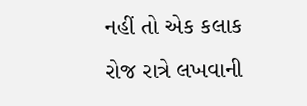નહીં તો એક કલાક રોજ રાત્રે લખવાની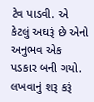ટેવ પાડવી. એ કેટલું અઘરૂં છે એનો અનુભવ એક પડકાર બની ગયો. લખવાનું શરૂ કરૂં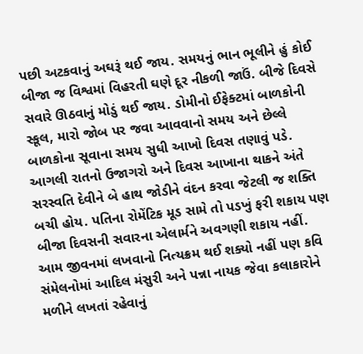પછી અટકવાનું અઘરૂં થઈ જાય. સમયનું ભાન ભૂલીને હું કોઈ બીજા જ વિશ્વમાં વિહરતી ઘણે દૂર નીકળી જાઉં. બીજે દિવસે સવારે ઊઠવાનું મોડું થઈ જાય. ડોમીનો ઈફેક્ટમાં બાળકોની સ્કૂલ, મારો જોબ પર જવા આવવાનો સમય અને છેલ્લે બાળકોના સૂવાના સમય સુધી આખો દિવસ તણાવું પડે. આગલી રાતનો ઉજાગરો અને દિવસ આખાના થાકને અંતે સરસ્વતિ દેવીને બે હાથ જોડીને વંદન કરવા જેટલી જ શક્તિ બચી હોય. પતિના રોમેંટિક મૂડ સામે તો પડખું ફરી શકાય પણ બીજા દિવસની સવારના એલાર્મને અવગણી શકાય નહીં. આમ જીવનમાં લખવાનો નિત્યક્રમ થઈ શક્યો નહીં પણ કવિ સંમેલનોમાં આદિલ મંસુરી અને પન્ના નાયક જેવા કલાકારોને મળીને લખતાં રહેવાનું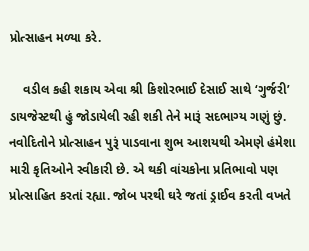પ્રોત્સાહન મળ્યા કરે.

    વડીલ કહી શકાય એવા શ્રી કિશોરભાઈ દેસાઈ સાથે ‘ગુર્જરી’ ડાયજેસ્ટથી હું જોડાયેલી રહી શકી તેને મારૂં સદભાગ્ય ગણું છું. નવોદિતોને પ્રોત્સાહન પુરૂં પાડવાના શુભ આશયથી એમણે હંમેશા મારી કૃતિઓને સ્વીકારી છે. એ થકી વાંચકોના પ્રતિભાવો પણ પ્રોત્સાહિત કરતાં રહ્યા. જોબ પરથી ઘરે જતાં ડ્રાઈવ કરતી વખતે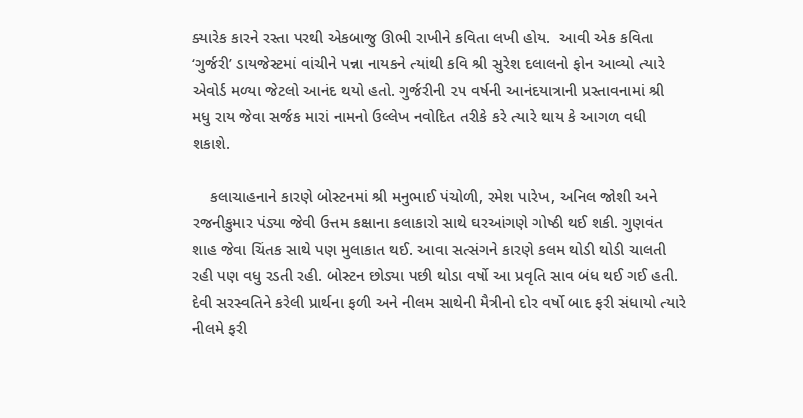ક્યારેક કારને રસ્તા પરથી એકબાજુ ઊભી રાખીને કવિતા લખી હોય.  આવી એક કવિતા ‘ગુર્જરી’ ડાયજેસ્ટમાં વાંચીને પન્ના નાયકને ત્યાંથી કવિ શ્રી સુરેશ દલાલનો ફોન આવ્યો ત્યારે એવોર્ડ મળ્યા જેટલો આનંદ થયો હતો. ગુર્જરીની ૨૫ વર્ષની આનંદયાત્રાની પ્રસ્તાવનામાં શ્રી મધુ રાય જેવા સર્જક મારાં નામનો ઉલ્લેખ નવોદિત તરીકે કરે ત્યારે થાય કે આગળ વધી શકાશે.

    કલાચાહનાને કારણે બોસ્ટનમાં શ્રી મનુભાઈ પંચોળી, રમેશ પારેખ, અનિલ જોશી અને રજનીકુમાર પંડ્યા જેવી ઉત્તમ કક્ષાના કલાકારો સાથે ઘરઆંગણે ગોષ્ઠી થઈ શકી. ગુણવંત શાહ જેવા ચિંતક સાથે પણ મુલાકાત થઈ. આવા સત્સંગને કારણે કલમ થોડી થોડી ચાલતી રહી પણ વધુ રડતી રહી. બોસ્ટન છોડ્યા પછી થોડા વર્ષો આ પ્રવૃતિ સાવ બંધ થઈ ગઈ હતી. દેવી સરસ્વતિને કરેલી પ્રાર્થના ફળી અને નીલમ સાથેની મૈત્રીનો દોર વર્ષો બાદ ફરી સંધાયો ત્યારે નીલમે ફરી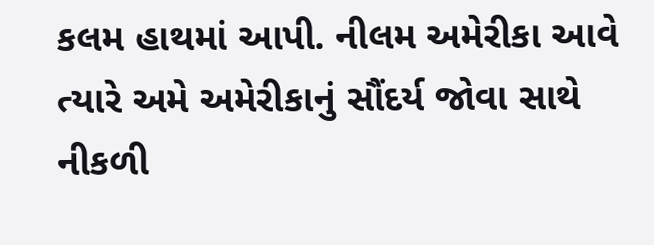કલમ હાથમાં આપી. નીલમ અમેરીકા આવે ત્યારે અમે અમેરીકાનું સૌંદર્ય જોવા સાથે નીકળી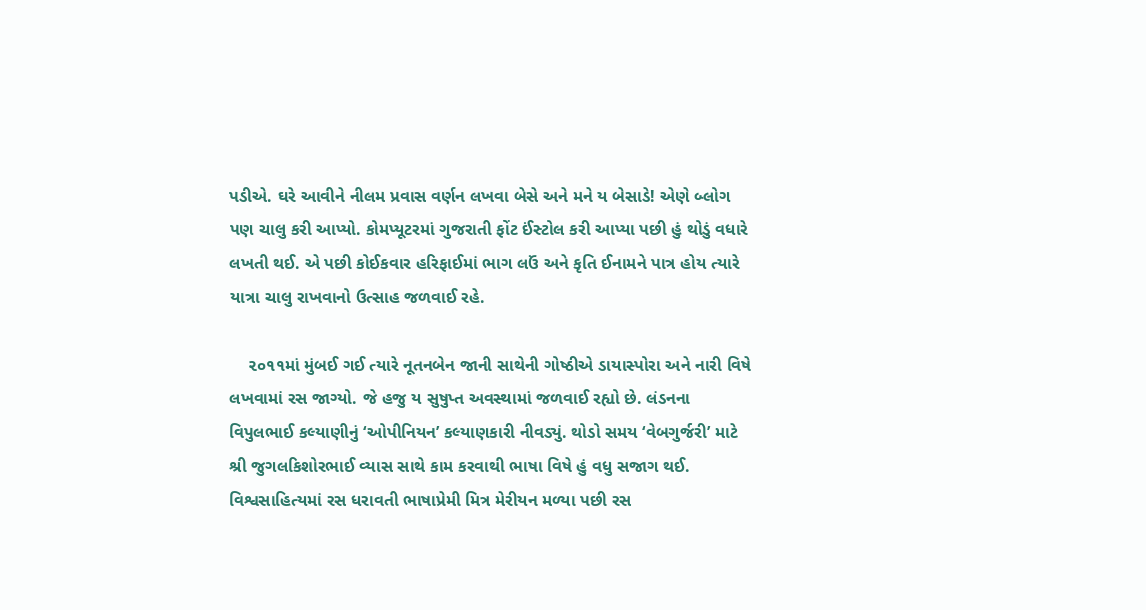પડીએ. ઘરે આવીને નીલમ પ્રવાસ વર્ણન લખવા બેસે અને મને ય બેસાડે! એણે બ્લોગ પણ ચાલુ કરી આપ્યો. કોમપ્યૂટરમાં ગુજરાતી ફોંટ ઈંસ્ટોલ કરી આપ્યા પછી હું થોડું વધારે લખતી થઈ. એ પછી કોઈકવાર હરિફાઈમાં ભાગ લઉં અને કૃતિ ઈનામને પાત્ર હોય ત્યારે યાત્રા ચાલુ રાખવાનો ઉત્સાહ જળવાઈ રહે.

    ૨૦૧૧માં મુંબઈ ગઈ ત્યારે નૂતનબેન જાની સાથેની ગોષ્ઠીએ ડાયાસ્પોરા અને નારી વિષે લખવામાં રસ જાગ્યો. જે હજુ ય સુષુપ્ત અવસ્થામાં જળવાઈ રહ્યો છે. લંડનના વિપુલભાઈ કલ્યાણીનું ‘ઓપીનિયન’ કલ્યાણકારી નીવડ્યું. થોડો સમય ‘વેબગુર્જરી’ માટે શ્રી જુગલકિશોરભાઈ વ્યાસ સાથે કામ કરવાથી ભાષા વિષે હું વધુ સજાગ થઈ. વિશ્વસાહિત્યમાં રસ ધરાવતી ભાષાપ્રેમી મિત્ર મેરીયન મળ્યા પછી રસ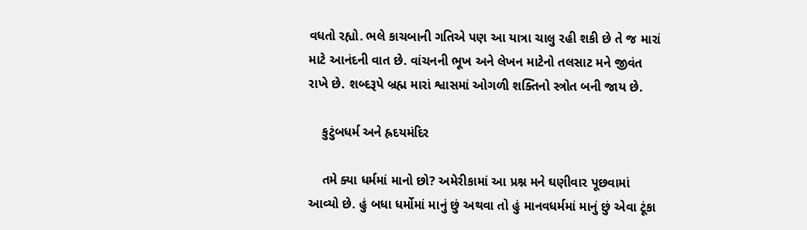વધતો રહ્યો. ભલે કાચબાની ગતિએ પણ આ યાત્રા ચાલુ રહી શકી છે તે જ મારાં માટે આનંદની વાત છે. વાંચનની ભૂખ અને લેખન માટેનો તલસાટ મને જીવંત રાખે છે. શબ્દરૂપે બ્રહ્મ મારાં શ્વાસમાં ઓગળી શક્તિનો સ્ત્રોત બની જાય છે.

    કુટુંબધર્મ અને હ્રદયમંદિર

    તમે ક્યા ધર્મમાં માનો છો? અમેરીકામાં આ પ્રશ્ન મને ઘણીવાર પૂછવામાં આવ્યો છે. હું બધા ધર્મોમાં માનું છું અથવા તો હું માનવધર્મમાં માનું છું એવા ટૂંકા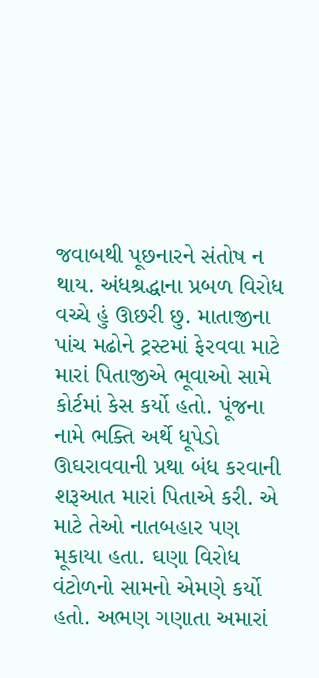જવાબથી પૂછનારને સંતોષ ન થાય. અંધશ્રદ્ધાના પ્રબળ વિરોધ વચ્ચે હું ઊછરી છુ. માતાજીના પાંચ મઢોને ટ્રસ્ટમાં ફેરવવા માટે મારાં પિતાજીએ ભૂવાઓ સામે કોર્ટમાં કેસ કર્યો હતો. પૂંજના નામે ભક્તિ અર્થે ધૂપેડો ઊઘરાવવાની પ્રથા બંધ કરવાની શરૂઆત મારાં પિતાએ કરી. એ માટે તેઓ નાતબહાર પણ મૂકાયા હતા. ઘણા વિરોધ વંટોળનો સામનો એમણે કર્યો હતો. અભણ ગણાતા અમારાં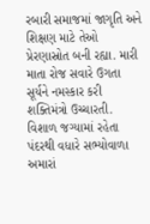રબારી સમાજમાં જાગૃતિ અને શિક્ષણ માટે તેઓ પ્રેરણાસ્રોત બની રહ્યા. મારી માતા રોજ સવારે ઉગતા સૂર્યને નમસ્કાર કરી શક્તિમંત્રો ઉચ્ચારતી. વિશાળ જગ્યામાં રહેતા પંદરથી વધારે સભ્યોવાળા અમારાં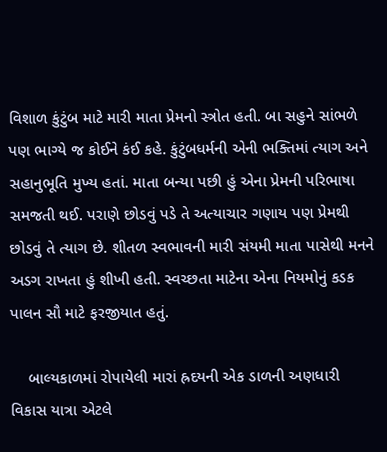વિશાળ કુંટુંબ માટે મારી માતા પ્રેમનો સ્ત્રોત હતી. બા સહુને સાંભળે પણ ભાગ્યે જ કોઈને કંઈ કહે. કુંટુંબધર્મની એની ભક્તિમાં ત્યાગ અને સહાનુભૂતિ મુખ્ય હતાં. માતા બન્યા પછી હું એના પ્રેમની પરિભાષા સમજતી થઈ. પરાણે છોડવું પડે તે અત્યાચાર ગણાય પણ પ્રેમથી છોડવું તે ત્યાગ છે. શીતળ સ્વભાવની મારી સંયમી માતા પાસેથી મનને અડગ રાખતા હું શીખી હતી. સ્વચ્છતા માટેના એના નિયમોનું કડક પાલન સૌ માટે ફરજીયાત હતું.

    બાલ્યકાળમાં રોપાયેલી મારાં હ્રદયની એક ડાળની અણધારી વિકાસ યાત્રા એટલે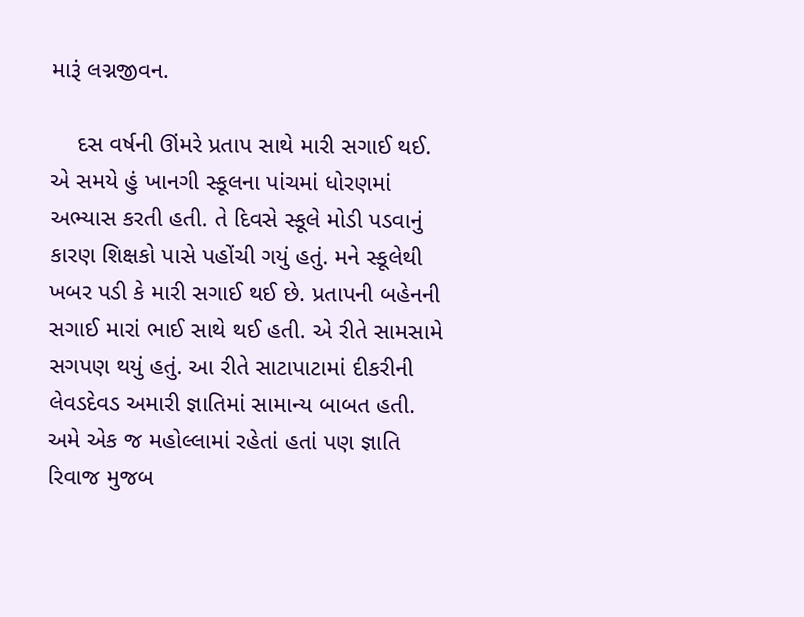મારૂં લગ્નજીવન.

    દસ વર્ષની ઊંમરે પ્રતાપ સાથે મારી સગાઈ થઈ. એ સમયે હું ખાનગી સ્કૂલના પાંચમાં ધોરણમાં અભ્યાસ કરતી હતી. તે દિવસે સ્કૂલે મોડી પડવાનું કારણ શિક્ષકો પાસે પહોંચી ગયું હતું. મને સ્કૂલેથી ખબર પડી કે મારી સગાઈ થઈ છે. પ્રતાપની બહેનની સગાઈ મારાં ભાઈ સાથે થઈ હતી. એ રીતે સામસામે સગપણ થયું હતું. આ રીતે સાટાપાટામાં દીકરીની લેવડદેવડ અમારી જ્ઞાતિમાં સામાન્ય બાબત હતી. અમે એક જ મહોલ્લામાં રહેતાં હતાં પણ જ્ઞાતિ રિવાજ મુજબ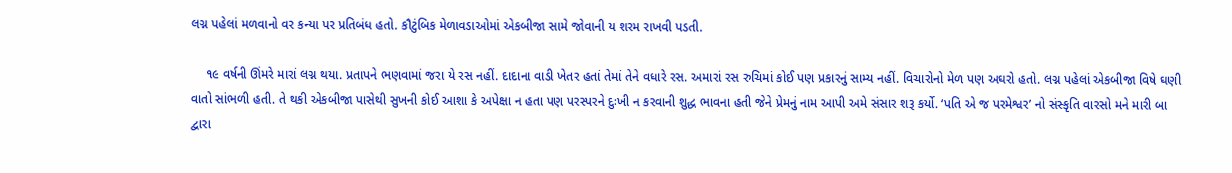લગ્ન પહેલાં મળવાનો વર કન્યા પર પ્રતિબંધ હતો. કૌટુંબિક મેળાવડાઓમાં એકબીજા સામે જોવાની ય શરમ રાખવી પડતી.

    ૧૯ વર્ષની ઊંમરે મારાં લગ્ન થયા. પ્રતાપને ભણવામાં જરા યે રસ નહીં. દાદાના વાડી ખેતર હતાં તેમાં તેને વધારે રસ. અમારાં રસ રુચિમાં કોઈ પણ પ્રકારનું સામ્ય નહીં. વિચારોનો મેળ પણ અઘરો હતો. લગ્ન પહેલાં એકબીજા વિષે ઘણી વાતો સાંભળી હતી. તે થકી એકબીજા પાસેથી સુખની કોઈ આશા કે અપેક્ષા ન હતા પણ પરસ્પરને દુઃખી ન કરવાની શુદ્ધ ભાવના હતી જેને પ્રેમનું નામ આપી અમે સંસાર શરૂ કર્યો. ‘પતિ એ જ પરમેશ્વર’ નો સંસ્કૃતિ વારસો મને મારી બા દ્વારા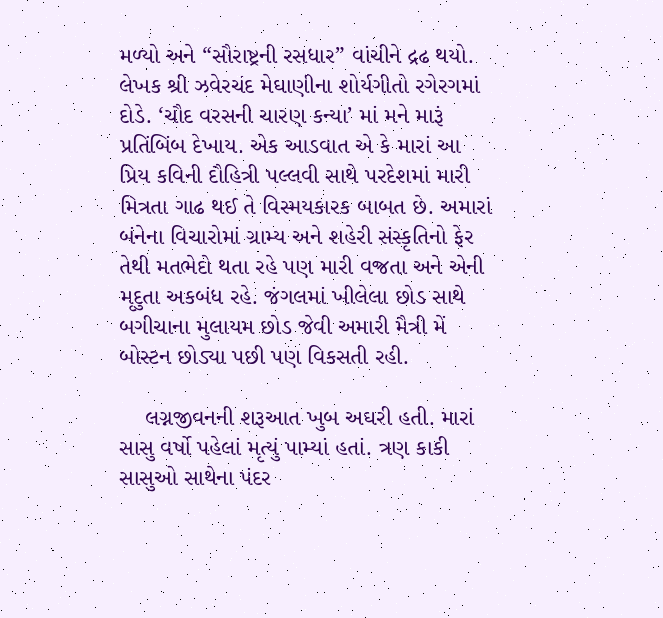મળ્યો અને “સૌરાષ્ટ્રની રસધાર” વાંચીને દ્રઢ થયો. લેખક શ્રી ઝવેરચંદ મેઘાણીના શોર્યગીતો રગેરગમાં દોડે. ‘ચૌદ વરસની ચારણ કન્યા’ માં મને મારૂં પ્રતિંબિંબ દેખાય. એક આડવાત એ કે મારાં આ પ્રિય કવિની દૌહિત્રી પલ્લવી સાથે પરદેશમાં મારી મિત્રતા ગાઢ થઈ તે વિસ્મયકારક બાબત છે. અમારાં બંનેના વિચારોમાં ગ્રામ્ય અને શહેરી સંસ્કૃતિનો ફેર તેથી મતભેદો થતા રહે પણ મારી વજ્રતા અને એની મૃદુતા અકબંધ રહે. જંગલમાં ખીલેલા છોડ સાથે બગીચાના મુલાયમ છોડ જેવી અમારી મૈત્રી મેં બોસ્ટન છોડ્યા પછી પણ વિકસતી રહી.

    લગ્નજીવનની શરૂઆત ખુબ અઘરી હતી. મારાં સાસુ વર્ષો પહેલાં મૃત્યું પામ્યાં હતાં. ત્રણ કાકી સાસુઓ સાથેના પંદર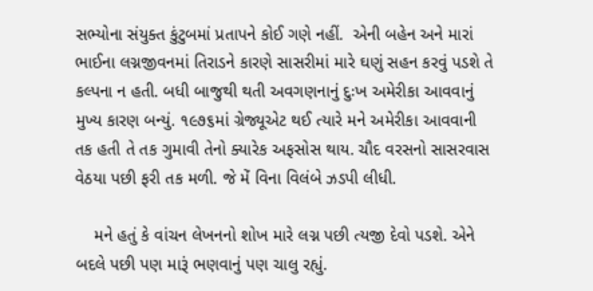સભ્યોના સંયુક્ત કુંટુબમાં પ્રતાપને કોઈ ગણે નહીં.  એની બહેન અને મારાં ભાઈના લગ્નજીવનમાં તિરાડને કારણે સાસરીમાં મારે ઘણું સહન કરવું પડશે તે કલ્પના ન હતી. બધી બાજુથી થતી અવગણનાનું દુઃખ અમેરીકા આવવાનું મુખ્ય કારણ બન્યું. ૧૯૭૬માં ગ્રેજ્યૂએટ થઈ ત્યારે મને અમેરીકા આવવાની તક હતી તે તક ગુમાવી તેનો ક્યારેક અફસોસ થાય. ચૌદ વરસનો સાસરવાસ વેઠયા પછી ફરી તક મળી. જે મેં વિના વિલંબે ઝડપી લીધી.

    મને હતું કે વાંચન લેખનનો શોખ મારે લગ્ન પછી ત્યજી દેવો પડશે. એને બદલે પછી પણ મારૂં ભણવાનું પણ ચાલુ રહ્યું.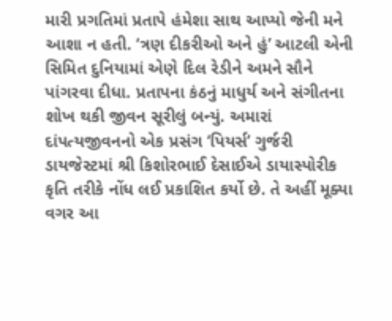મારી પ્રગતિમાં પ્રતાપે હંમેશા સાથ આપ્યો જેની મને આશા ન હતી. ‘ત્રણ દીકરીઓ અને હું’ આટલી એની સિમિત દુનિયામાં એણે દિલ રેડીને અમને સૌને પાંગરવા દીધા. પ્રતાપના કંઠનું માધુર્ય અને સંગીતના શોખ થકી જીવન સૂરીલું બન્યું. અમારાં દાંપત્યજીવનનો એક પ્રસંગ ‘પિયર્સ’ ગુર્જરી ડાયજેસ્ટમાં શ્રી કિશોરભાઈ દેસાઈએ ડાયાસ્પોરીક કૃતિ તરીકે નોંધ લઈ પ્રકાશિત કર્યો છે. તે અહીં મૂક્યા વગર આ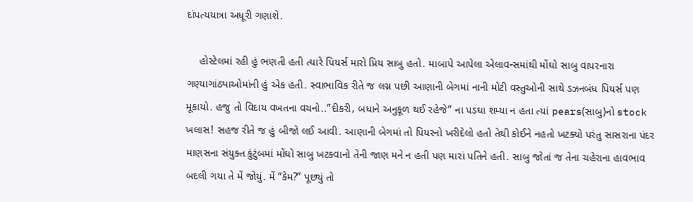દાંપત્યયાત્રા અધૂરી ગણાશે.

    હોસ્ટેલમાં રહી હું ભણતી હતી ત્યારે પિયર્સ મારો પ્રિય સાબુ હતો. માબાપે આપેલા એલાવન્સમાંથી મોંઘો સાબુ વાપરનારા ગણ્યાગાંઠ્યાઓમાંની હું એક હતી. સ્વાભાવિક રીતે જ લગ્ન પછી આણાની બેગમાં નાની મોટી વસ્તુઓની સાથે ડઝનબંધ પિયર્સ પણ મૂકાયો. હજુ તો વિદાય વખતના વચનો..”દીકરી, બધાને અનુકૂળ થઈ રહેજે” ના પડઘા શમ્યા ન હતા ત્યાં pears(સાબુ)નો stock ખલાસ! સહજ રીતે જ હું બીજો લઈ આવી. આણાની બેગમાં તો પિયરનો ખરીદેલો હતો તેથી કોઈને નહતો ખટક્યો પરંતુ સાસરાના પંદર માણસના સંયુક્ત કુંટુંબમાં મોંઘો સાબુ ખટકવાનો તેની જાણ મને ન હતી પણ મારાં પતિને હતી. સાબુ જોતાં જ તેના ચહેરાના હાવભાવ બદલી ગયા તે મેં જોયું. મેં “કેમ?” પૂછ્યું તો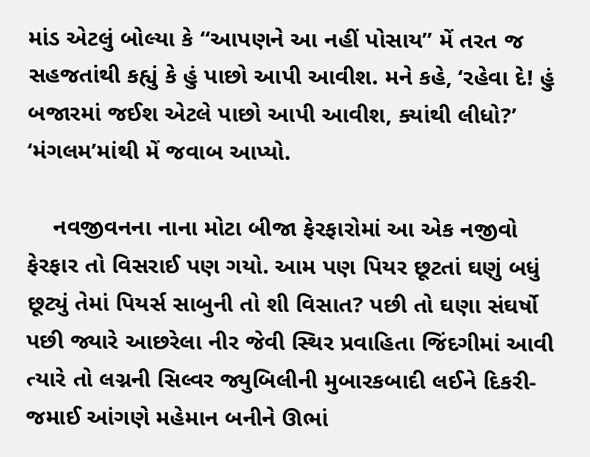માંડ એટલું બોલ્યા કે “આપણને આ નહીં પોસાય” મેં તરત જ સહજતાંથી કહ્યું કે હું પાછો આપી આવીશ. મને કહે, ‘રહેવા દે! હું બજારમાં જઈશ એટલે પાછો આપી આવીશ, ક્યાંથી લીધો?’ ‘મંગલમ’માંથી મેં જવાબ આપ્યો.

    નવજીવનના નાના મોટા બીજા ફેરફારોમાં આ એક નજીવો ફેરફાર તો વિસરાઈ પણ ગયો. આમ પણ પિયર છૂટતાં ઘણું બધું છૂટ્યું તેમાં પિયર્સ સાબુની તો શી વિસાત? પછી તો ઘણા સંઘર્ષો પછી જ્યારે આછરેલા નીર જેવી સ્થિર પ્રવાહિતા જિંદગીમાં આવી ત્યારે તો લગ્નની સિલ્વર જ્યુબિલીની મુબારકબાદી લઈને દિકરી-જમાઈ આંગણે મહેમાન બનીને ઊભાં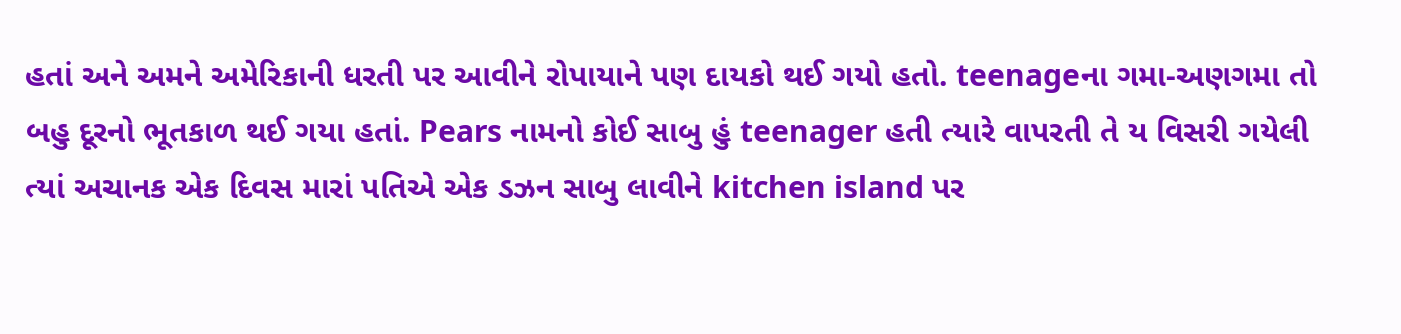હતાં અને અમને અમેરિકાની ધરતી પર આવીને રોપાયાને પણ દાયકો થઈ ગયો હતો. teenageના ગમા-અણગમા તો બહુ દૂરનો ભૂતકાળ થઈ ગયા હતાં. Pears નામનો કોઈ સાબુ હું teenager હતી ત્યારે વાપરતી તે ય વિસરી ગયેલી ત્યાં અચાનક એક દિવસ મારાં પતિએ એક ડઝન સાબુ લાવીને kitchen island પર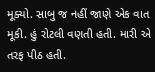મૂક્યો. સાબુ જ નહીં જાણે એક વાત મૂકી. હું રોટલી વણતી હતી. મારી એ તરફ પીઠ હતી.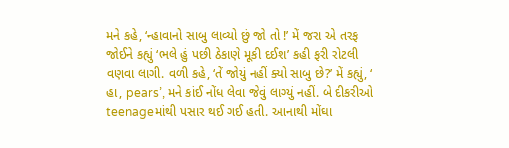મને કહે, ‘ન્હાવાનો સાબુ લાવ્યો છું જો તો !’ મેં જરા એ તરફ જોઈને કહ્યું ‘ભલે હું પછી ઠેકાણે મૂકી દઈશ’ કહી ફરી રોટલી વણવા લાગી. વળી કહે, ‘તેં જોયું નહીં ક્યો સાબુ છે?’ મેં કહ્યું, ‘ હા, pears’, મને કાંઈ નોંધ લેવા જેવું લાગ્યું નહીં. બે દીકરીઓ teenageમાંથી પસાર થઈ ગઈ હતી. આનાથી મોંઘા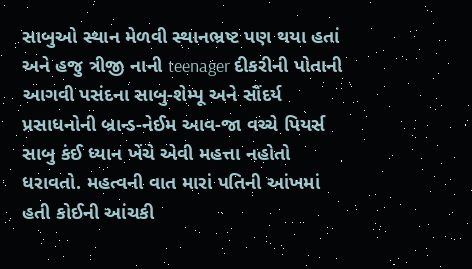સાબુઓ સ્થાન મેળવી સ્થાનભ્રષ્ટ પણ થયા હતાં અને હજુ ત્રીજી નાની teenager દીકરીની પોતાની આગવી પસંદના સાબુ-શેમ્પૂ અને સૌંદર્ય પ્રસાધનોની બ્રાન્ડ-નેઈમ આવ-જા વચ્ચે પિયર્સ સાબુ કંઈ ધ્યાન ખેંચે એવી મહત્તા નહોતો ધરાવતો. મહત્વની વાત મારાં પતિની આંખમાં હતી કોઈની આંચકી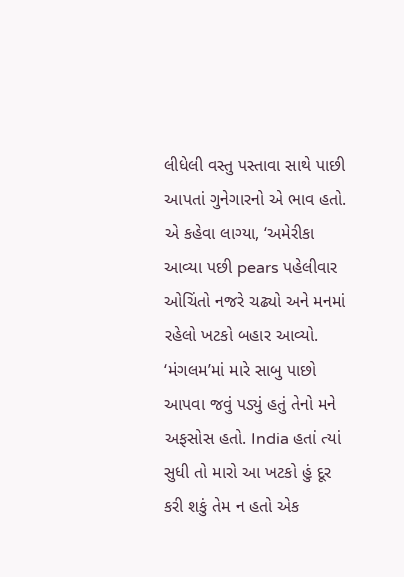લીધેલી વસ્તુ પસ્તાવા સાથે પાછી આપતાં ગુનેગારનો એ ભાવ હતો. એ કહેવા લાગ્યા, ‘અમેરીકા આવ્યા પછી pears પહેલીવાર ઓચિંતો નજરે ચઢ્યો અને મનમાં રહેલો ખટકો બહાર આવ્યો. ‘મંગલમ’માં મારે સાબુ પાછો આપવા જવું પડ્યું હતું તેનો મને અફસોસ હતો. India હતાં ત્યાં સુધી તો મારો આ ખટકો હું દૂર કરી શકું તેમ ન હતો એક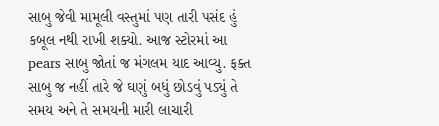સાબુ જેવી મામૂલી વસ્તુમાં પણ તારી પસંદ હું કબૂલ નથી રાખી શક્યો. આજ સ્ટોરમાં આ pears સાબુ જોતાં જ મંગલમ યાદ આવ્યુ. ફક્ત સાબુ જ નહીં તારે જે ઘણું બધું છોડવું પડ્યું તે સમય અને તે સમયની મારી લાચારી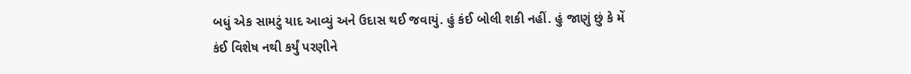બધું એક સામટું યાદ આવ્યું અને ઉદાસ થઈ જવાયું. હું કંઈ બોલી શકી નહીં. હું જાણું છું કે મેં કંઈ વિશેષ નથી કર્યું પરણીને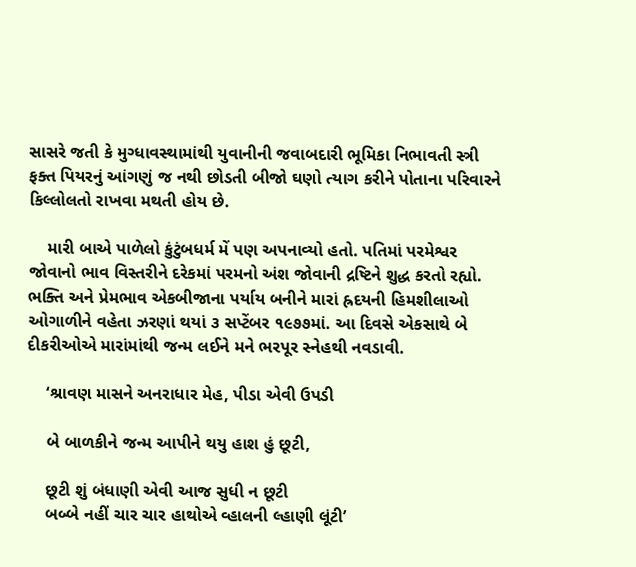સાસરે જતી કે મુગ્ધાવસ્થામાંથી યુવાનીની જવાબદારી ભૂમિકા નિભાવતી સ્ત્રી ફક્ત પિયરનું આંગણું જ નથી છોડતી બીજો ઘણો ત્યાગ કરીને પોતાના પરિવારને કિલ્લોલતો રાખવા મથતી હોય છે.

    મારી બાએ પાળેલો કુંટુંબધર્મ મેં પણ અપનાવ્યો હતો. પતિમાં પરમેશ્વર જોવાનો ભાવ વિસ્તરીને દરેકમાં પરમનો અંશ જોવાની દ્રષ્ટિને શુદ્ધ કરતો રહ્યો. ભક્તિ અને પ્રેમભાવ એકબીજાના પર્યાય બનીને મારાં હ્રદયની હિમશીલાઓ ઓગાળીને વહેતા ઝરણાં થયાં ૩ સપ્ટેંબર ૧૯૭૭માં. આ દિવસે એકસાથે બે દીકરીઓએ મારાંમાંથી જન્મ લઈને મને ભરપૂર સ્નેહથી નવડાવી.

    ‘શ્રાવણ માસને અનરાધાર મેહ, પીડા એવી ઉપડી

    બે બાળકીને જન્મ આપીને થયુ હાશ હું છૂટી,

    છૂટી શું બંધાણી એવી આજ સુધી ન છૂટી
    બબ્બે નહીં ચાર ચાર હાથોએ વ્હાલની લ્હાણી લૂંટી’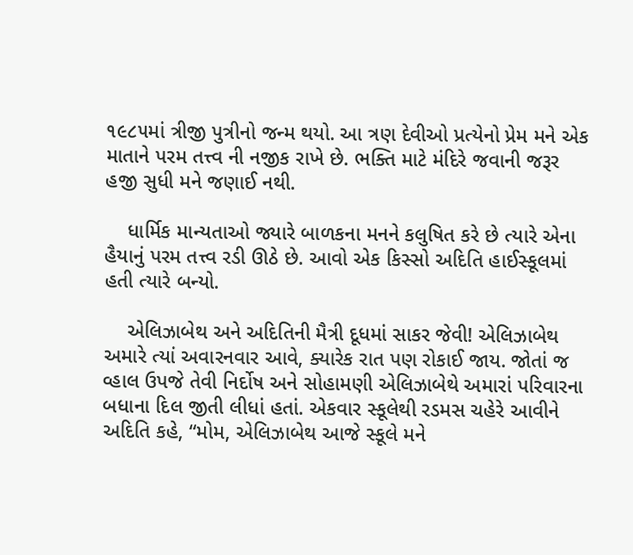૧૯૮૫માં ત્રીજી પુત્રીનો જન્મ થયો. આ ત્રણ દેવીઓ પ્રત્યેનો પ્રેમ મને એક માતાને પરમ તત્ત્વ ની નજીક રાખે છે. ભક્તિ માટે મંદિરે જવાની જરૂર હજી સુધી મને જણાઈ નથી.

    ધાર્મિક માન્યતાઓ જ્યારે બાળકના મનને કલુષિત કરે છે ત્યારે એના હૈયાનું પરમ તત્ત્વ રડી ઊઠે છે. આવો એક કિસ્સો અદિતિ હાઈસ્કૂલમાં હતી ત્યારે બન્યો.

    એલિઝાબેથ અને અદિતિની મૈત્રી દૂધમાં સાકર જેવી! એલિઝાબેથ અમારે ત્યાં અવારનવાર આવે, ક્યારેક રાત પણ રોકાઈ જાય. જોતાં જ વ્હાલ ઉપજે તેવી નિર્દોષ અને સોહામણી એલિઝાબેથે અમારાં પરિવારના બધાના દિલ જીતી લીધાં હતાં. એકવાર સ્કૂલેથી રડમસ ચહેરે આવીને અદિતિ કહે, “મોમ, એલિઝાબેથ આજે સ્કૂલે મને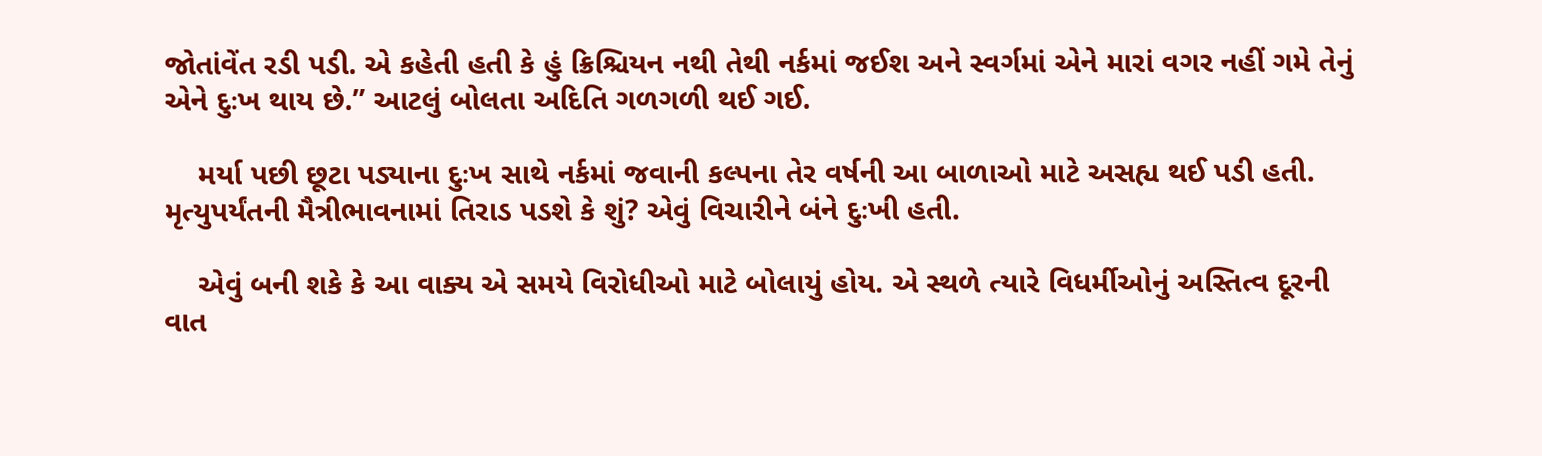જોતાંવેંત રડી પડી. એ કહેતી હતી કે હું ક્રિશ્ચિયન નથી તેથી નર્કમાં જઈશ અને સ્વર્ગમાં એને મારાં વગર નહીં ગમે તેનું એને દુઃખ થાય છે.” આટલું બોલતા અદિતિ ગળગળી થઈ ગઈ.

    મર્યા પછી છૂટા પડ્યાના દુઃખ સાથે નર્કમાં જવાની કલ્પના તેર વર્ષની આ બાળાઓ માટે અસહ્ય થઈ પડી હતી. મૃત્યુપર્યંતની મૈત્રીભાવનામાં તિરાડ પડશે કે શું? એવું વિચારીને બંને દુઃખી હતી.

    એવું બની શકે કે આ વાક્ય એ સમયે વિરોધીઓ માટે બોલાયું હોય. એ સ્થળે ત્યારે વિધર્મીઓનું અસ્તિત્વ દૂરની વાત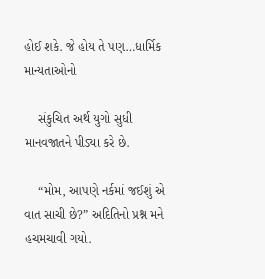હોઈ શકે. જે હોય તે પણ…ધાર્મિક માન્યતાઓનો

    સંકુચિત અર્થ યુગો સુધી માનવજાતને પીડ્યા કરે છે.

    “મોમ, આપણે નર્કમાં જઈશું એ વાત સાચી છે?” અદિતિનો પ્રશ્ન મને હચમચાવી ગયો.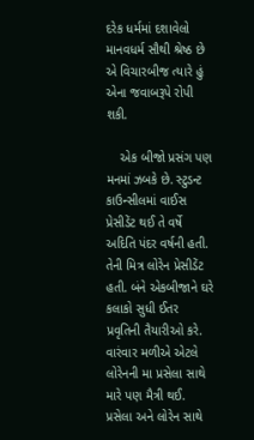દરેક ધર્મમાં દશાવેલો માનવધર્મ સૌથી શ્રેષ્ઠ છે એ વિચારબીજ ત્યારે હું એના જવાબરૂપે રોપી શકી.

    એક બીજો પ્રસંગ પણ મનમાં ઝબકે છે. સ્ટુડન્ટ કાઉન્સીલમાં વાઈસ પ્રેસીડેંટ થઈ તે વર્ષે અદિતિ પંદર વર્ષની હતી. તેની મિત્ર લોરેન પ્રેસીડેંટ હતી. બંને એકબીજાને ઘરે કલાકો સુધી ઈતર પ્રવૃતિની તૈયારીઓ કરે. વારંવાર મળીએ એટલે લોરેનની મા પ્રસેલા સાથે મારે પણ મૈત્રી થઈ. પ્રસેલા અને લોરેન સાથે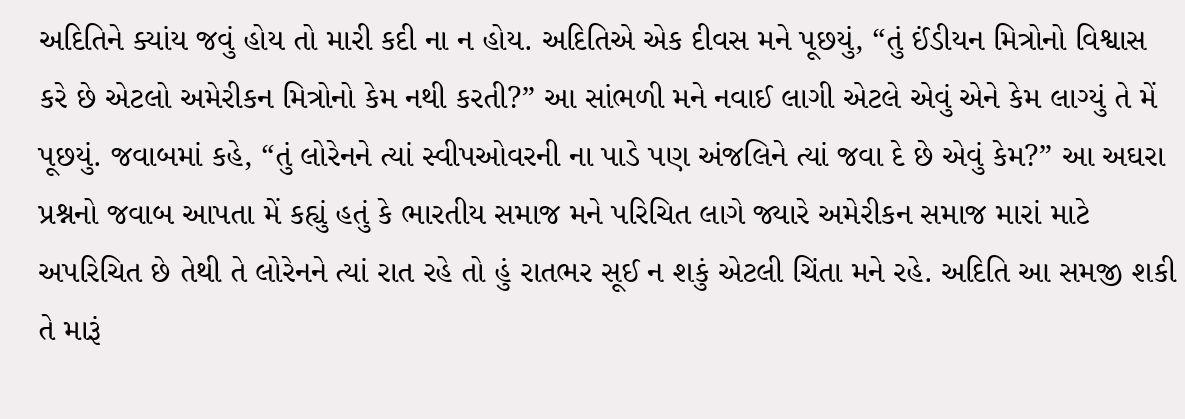અદિતિને ક્યાંય જવું હોય તો મારી કદી ના ન હોય. અદિતિએ એક દીવસ મને પૂછયું, “તું ઈંડીયન મિત્રોનો વિશ્વાસ કરે છે એટલો અમેરીકન મિત્રોનો કેમ નથી કરતી?” આ સાંભળી મને નવાઈ લાગી એટલે એવું એને કેમ લાગ્યું તે મેં પૂછયું. જવાબમાં કહે, “તું લોરેનને ત્યાં સ્વીપઓવરની ના પાડે પણ અંજલિને ત્યાં જવા દે છે એવું કેમ?” આ અઘરા પ્રશ્નનો જવાબ આપતા મેં કહ્યું હતું કે ભારતીય સમાજ મને પરિચિત લાગે જ્યારે અમેરીકન સમાજ મારાં માટે અપરિચિત છે તેથી તે લોરેનને ત્યાં રાત રહે તો હું રાતભર સૂઈ ન શકું એટલી ચિંતા મને રહે. અદિતિ આ સમજી શકી તે મારૂં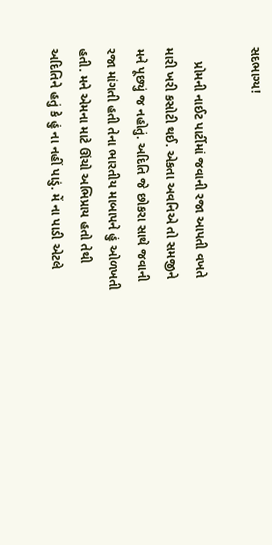સદભાગ્ય!

    પ્રોમની નાઈટ પાર્ટીમાં જવાની રજા આપતી વખતે મારી ખરી કસોટી થઈ. એકતા અવનિએ તો સમજીને મને પૂછ્યું જ નહોતું. અદિતિ જે છોકરા સાથે જવાની રજા માંગતી હતી તેના ભારતીય માબાપને હું ઓળખતી હતી. મને એમના માટે ઊંચો અભિપ્રાય હતો તેથી અદિતિને હતું કે હું ના નહીં પાડું. મેં ના પાડી એટલે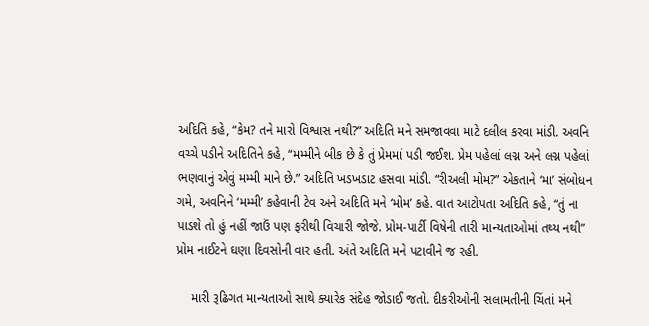અદિતિ કહે, “કેમ? તને મારો વિશ્વાસ નથી?” અદિતિ મને સમજાવવા માટે દલીલ કરવા માંડી. અવનિ વચ્ચે પડીને અદિતિને કહે, “મમ્મીને બીક છે કે તું પ્રેમમાં પડી જઈશ. પ્રેમ પહેલાં લગ્ન અને લગ્ન પહેલાં ભણવાનું એવું મમ્મી માને છે.” અદિતિ ખડખડાટ હસવા માંડી. “રીઅલી મોમ?” એકતાને ‘મા’ સંબોધન ગમે, અવનિને ‘મમ્મી’ કહેવાની ટેવ અને અદિતિ મને ‘મોમ’ કહે. વાત આટોપતા અદિતિ કહે, “તું ના પાડશે તો હું નહીં જાઉં પણ ફરીથી વિચારી જોજે. પ્રોમ-પાર્ટી વિષેની તારી માન્યતાઓમાં તથ્ય નથી” પ્રોમ નાઈટને ઘણા દિવસોની વાર હતી. અંતે અદિતિ મને પટાવીને જ રહી.

    મારી રૂઢિગત માન્યતાઓ સાથે ક્યારેક સંદેહ જોડાઈ જતો. દીકરીઓની સલામતીની ચિંતાં મને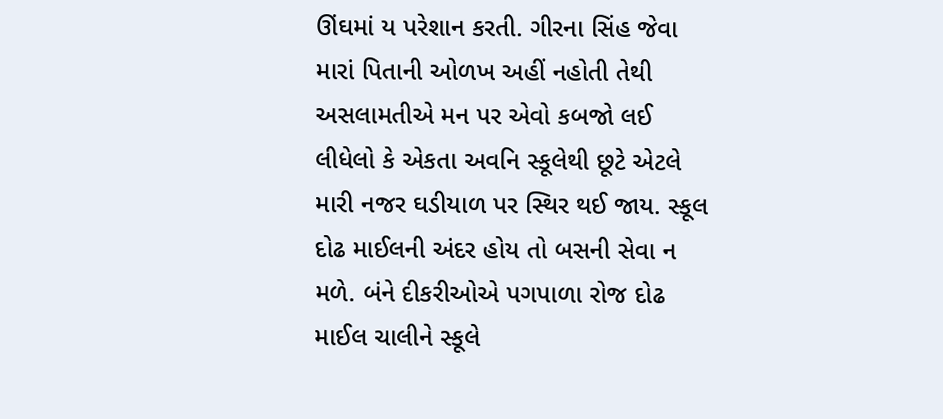ઊંઘમાં ય પરેશાન કરતી. ગીરના સિંહ જેવા મારાં પિતાની ઓળખ અહીં નહોતી તેથી અસલામતીએ મન પર એવો કબજો લઈ લીધેલો કે એકતા અવનિ સ્કૂલેથી છૂટે એટલે મારી નજર ઘડીયાળ પર સ્થિર થઈ જાય. સ્કૂલ દોઢ માઈલની અંદર હોય તો બસની સેવા ન મળે. બંને દીકરીઓએ પગપાળા રોજ દોઢ માઈલ ચાલીને સ્કૂલે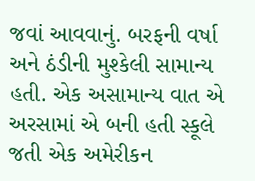જવાં આવવાનું. બરફની વર્ષા અને ઠંડીની મુશ્કેલી સામાન્ય હતી. એક અસામાન્ય વાત એ અરસામાં એ બની હતી સ્કૂલે જતી એક અમેરીકન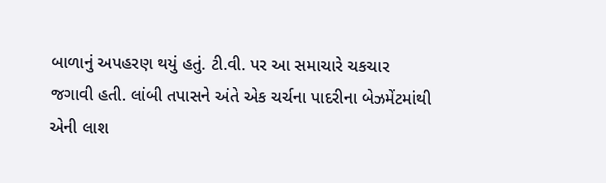બાળાનું અપહરણ થયું હતું. ટી.વી. પર આ સમાચારે ચકચાર જગાવી હતી. લાંબી તપાસને અંતે એક ચર્ચના પાદરીના બેઝમેંટમાંથી એની લાશ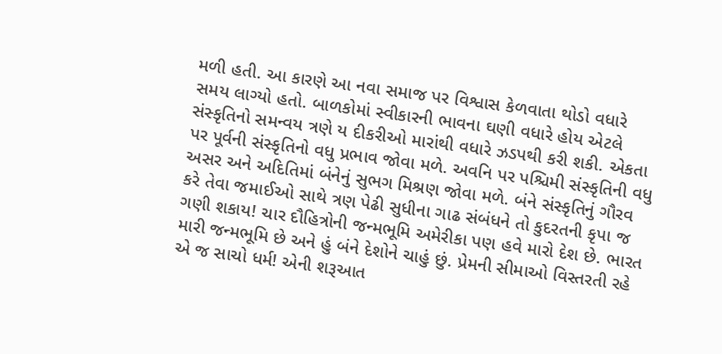મળી હતી. આ કારણે આ નવા સમાજ પર વિશ્વાસ કેળવાતા થોડો વધારે સમય લાગ્યો હતો. બાળકોમાં સ્વીકારની ભાવના ઘણી વધારે હોય એટલે સંસ્કૃતિનો સમન્વય ત્રણે ય દીકરીઓ મારાંથી વધારે ઝડપથી કરી શકી. એકતા પર પૂર્વની સંસ્કૃતિનો વધુ પ્રભાવ જોવા મળે. અવનિ પર પશ્ચિમી સંસ્કૃતિની વધુ અસર અને અદિતિમાં બંનેનું સુભગ મિશ્રણ જોવા મળે. બંને સંસ્કૃતિનું ગૌરવ કરે તેવા જમાઈઓ સાથે ત્રણ પેઢી સુધીના ગાઢ સંબંધને તો કુદરતની કૃપા જ ગણી શકાય! ચાર દૌહિત્રોની જન્મભૂમિ અમેરીકા પણ હવે મારો દેશ છે. ભારત મારી જન્મભૂમિ છે અને હું બંને દેશોને ચાહું છું. પ્રેમની સીમાઓ વિસ્તરતી રહે એ જ સાચો ધર્મ! એની શરૂઆત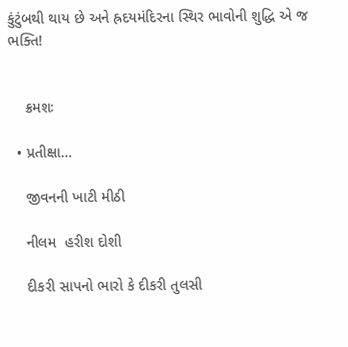કુંટુંબથી થાય છે અને હ્રદયમંદિરના સ્થિર ભાવોની શુદ્ધિ એ જ ભક્તિ!


    ક્રમશઃ

  • પ્રતીક્ષા…

    જીવનની ખાટી મીઠી

    નીલમ  હરીશ દોશી

    દીકરી સાપનો ભારો કે દીકરી તુલસી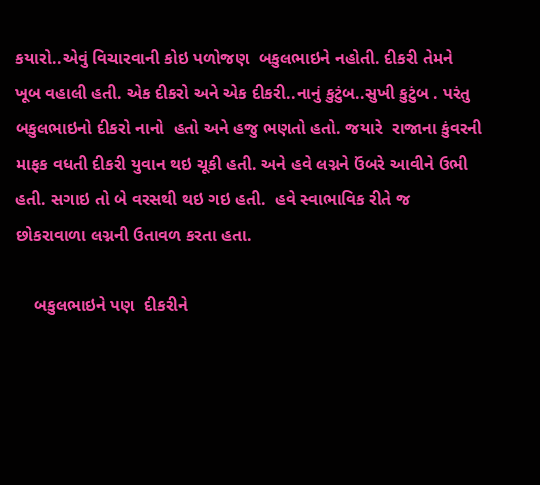કયારો..એવું વિચારવાની કોઇ પળોજણ  બકુલભાઇને નહોતી. દીકરી તેમને ખૂબ વહાલી હતી. એક દીકરો અને એક દીકરી..નાનું કુટુંબ..સુખી કુટુંબ . પરંતુ બકુલભાઇનો દીકરો નાનો  હતો અને હજુ ભણતો હતો. જયારે  રાજાના કુંવરની માફક વધતી દીકરી યુવાન થઇ ચૂકી હતી. અને હવે લગ્નને ઉંબરે આવીને ઉભી હતી. સગાઇ તો બે વરસથી થઇ ગઇ હતી.  હવે સ્વાભાવિક રીતે જ છોકરાવાળા લગ્નની ઉતાવળ કરતા હતા.

    બકુલભાઇને પણ  દીકરીને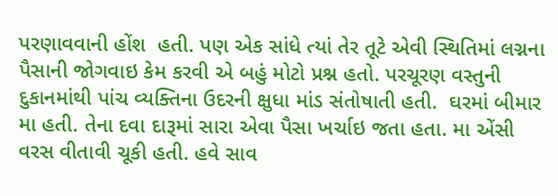પરણાવવાની હોંશ  હતી. પણ એક સાંધે ત્યાં તેર તૂટે એવી સ્થિતિમાં લગ્નના પૈસાની જોગવાઇ કેમ કરવી એ બહું મોટો પ્રશ્ન હતો. પરચૂરણ વસ્તુની દુકાનમાંથી પાંચ વ્યક્તિના ઉદરની ક્ષુધા માંડ સંતોષાતી હતી.  ઘરમાં બીમાર મા હતી. તેના દવા દારૂમાં સારા એવા પૈસા ખર્ચાઇ જતા હતા. મા એંસી  વરસ વીતાવી ચૂકી હતી. હવે સાવ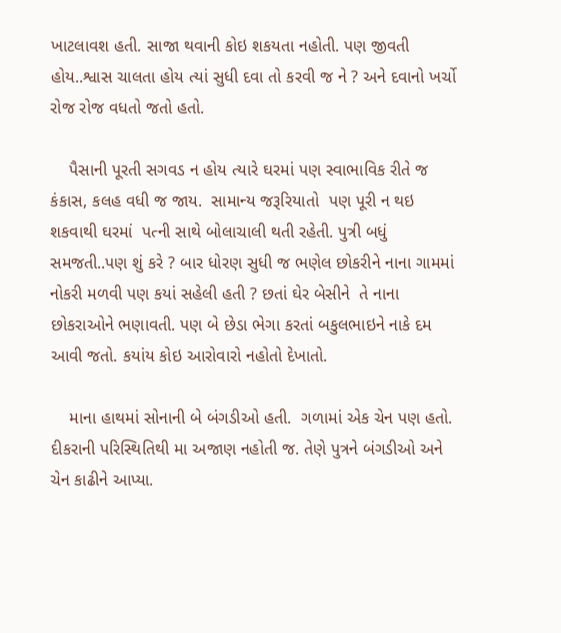ખાટલાવશ હતી. સાજા થવાની કોઇ શકયતા નહોતી. પણ જીવતી હોય..શ્વાસ ચાલતા હોય ત્યાં સુધી દવા તો કરવી જ ને ? અને દવાનો ખર્ચો રોજ રોજ વધતો જતો હતો.

    પૈસાની પૂરતી સગવડ ન હોય ત્યારે ઘરમાં પણ સ્વાભાવિક રીતે જ કંકાસ, કલહ વધી જ જાય.  સામાન્ય જરૂરિયાતો  પણ પૂરી ન થઇ શકવાથી ઘરમાં  પત્ની સાથે બોલાચાલી થતી રહેતી. પુત્રી બધું સમજતી..પણ શું કરે ? બાર ધોરણ સુધી જ ભણેલ છોકરીને નાના ગામમાં નોકરી મળવી પણ કયાં સહેલી હતી ? છતાં ઘેર બેસીને  તે નાના છોકરાઓને ભણાવતી. પણ બે છેડા ભેગા કરતાં બકુલભાઇને નાકે દમ આવી જતો. કયાંય કોઇ આરોવારો નહોતો દેખાતો.

    માના હાથમાં સોનાની બે બંગડીઓ હતી.  ગળામાં એક ચેન પણ હતો. દીકરાની પરિસ્થિતિથી મા અજાણ નહોતી જ. તેણે પુત્રને બંગડીઓ અને ચેન કાઢીને આપ્યા.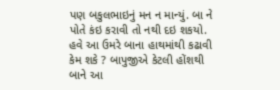પણ બકુલભાઇનું મન ન માન્યું. બા ને પોતે કંઇ કરાવી તો નથી દઇ શકયો. હવે આ ઉમરે બાના હાથમાંથી કઢાવી કેમ શકે ? બાપુજીએ કેટલી હોંશથી બાને આ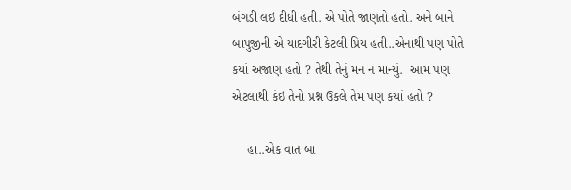બંગડી લઇ દીધી હતી. એ પોતે જાણતો હતો. અને બાને બાપુજીની એ યાદગીરી કેટલી પ્રિય હતી..એનાથી પણ પોતે કયાં અજાણ હતો ? તેથી તેનું મન ન માન્યું.  આમ પણ એટલાથી કંઇ તેનો પ્રશ્ન ઉકલે તેમ પણ કયાં હતો ?

    હા..એક વાત બા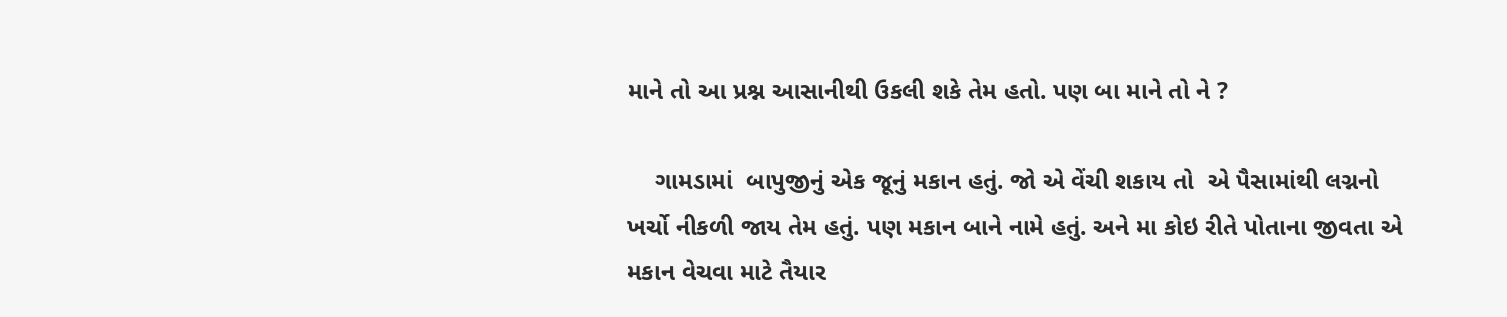માને તો આ પ્રશ્ન આસાનીથી ઉકલી શકે તેમ હતો. પણ બા માને તો ને ?

    ગામડામાં  બાપુજીનું એક જૂનું મકાન હતું. જો એ વેંચી શકાય તો  એ પૈસામાંથી લગ્નનો ખર્ચો નીકળી જાય તેમ હતું. પણ મકાન બાને નામે હતું. અને મા કોઇ રીતે પોતાના જીવતા એ મકાન વેચવા માટે તૈયાર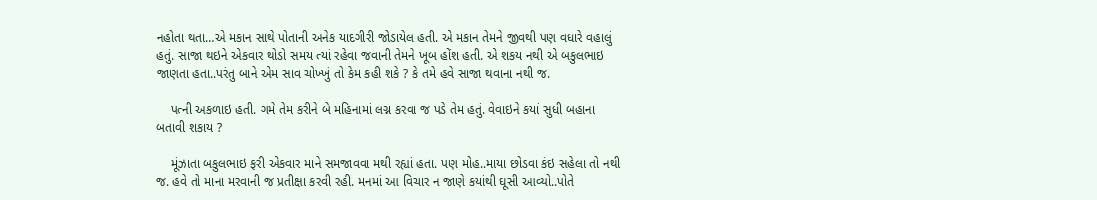નહોતા થતા…એ મકાન સાથે પોતાની અનેક યાદગીરી જોડાયેલ હતી. એ મકાન તેમને જીવથી પણ વધારે વહાલું હતું. સાજા થઇને એકવાર થોડો સમય ત્યાં રહેવા જવાની તેમને ખૂબ હોંશ હતી. એ શકય નથી એ બકુલભાઇ જાણતા હતા..પરંતુ બાને એમ સાવ ચોખ્ખું તો કેમ કહી શકે ? કે તમે હવે સાજા થવાના નથી જ.

    પત્ની અકળાઇ હતી. ગમે તેમ કરીને બે મહિનામાં લગ્ન કરવા જ પડે તેમ હતું. વેવાઇને કયાં સુધી બહાના બતાવી શકાય ?

    મૂંઝાતા બકુલભાઇ ફરી એકવાર માને સમજાવવા મથી રહ્યાં હતા. પણ મોહ..માયા છોડવા કંઇ સહેલા તો નથી જ. હવે તો માના મરવાની જ પ્રતીક્ષા કરવી રહી. મનમાં આ વિચાર ન જાણે કયાંથી ઘૂસી આવ્યો..પોતે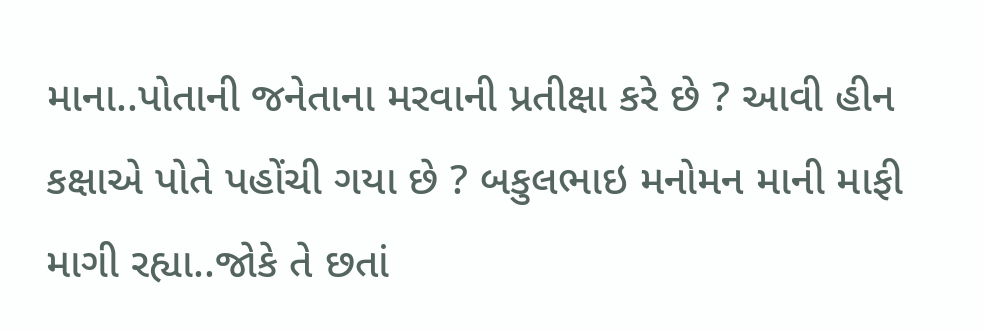માના..પોતાની જનેતાના મરવાની પ્રતીક્ષા કરે છે ? આવી હીન કક્ષાએ પોતે પહોંચી ગયા છે ? બકુલભાઇ મનોમન માની માફી માગી રહ્યા..જોકે તે છતાં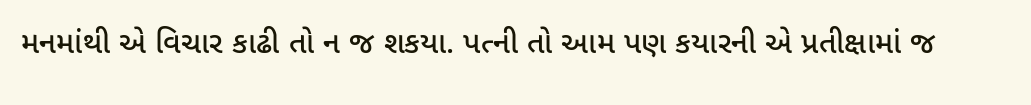મનમાંથી એ વિચાર કાઢી તો ન જ શકયા. પત્ની તો આમ પણ કયારની એ પ્રતીક્ષામાં જ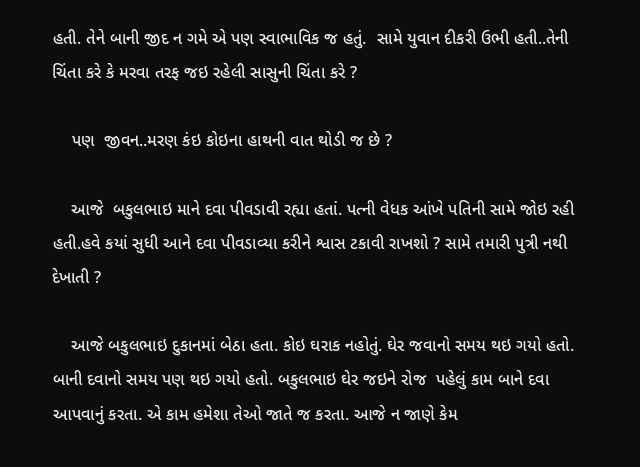હતી. તેને બાની જીદ ન ગમે એ પણ સ્વાભાવિક જ હતું.  સામે યુવાન દીકરી ઉભી હતી..તેની ચિંતા કરે કે મરવા તરફ જઇ રહેલી સાસુની ચિંતા કરે ?

    પણ  જીવન..મરણ કંઇ કોઇના હાથની વાત થોડી જ છે ?

    આજે  બકુલભાઇ માને દવા પીવડાવી રહ્યા હતાં. પત્ની વેધક આંખે પતિની સામે જોઇ રહી હતી.હવે કયાં સુધી આને દવા પીવડાવ્યા કરીને શ્વાસ ટકાવી રાખશો ? સામે તમારી પુત્રી નથી દેખાતી ?

    આજે બકુલભાઇ દુકાનમાં બેઠા હતા. કોઇ ઘરાક નહોતું. ઘેર જવાનો સમય થઇ ગયો હતો. બાની દવાનો સમય પણ થઇ ગયો હતો. બકુલભાઇ ઘેર જઇને રોજ  પહેલું કામ બાને દવા આપવાનું કરતા. એ કામ હમેશા તેઓ જાતે જ કરતા. આજે ન જાણે કેમ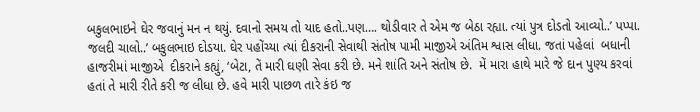બકુલભાઇને ઘેર જવાનું મન ન થયું. દવાનો સમય તો યાદ હતો..પણ…. થોડીવાર તે એમ જ બેઠા રહ્યા. ત્યાં પુત્ર દોડતો આવ્યો..’ પપ્પા. જલદી ચાલો..’ બકુલભાઇ દોડયા. ઘેર પહોંચ્યા ત્યાં દીકરાની સેવાથી સંતોષ પામી માજીએ અંતિમ શ્વાસ લીધા. જતાં પહેલાં  બધાની હાજરીમાં માજીએ  દીકરાને કહ્યું, ‘બેટા, તેં મારી ઘણી સેવા કરી છે. મને શાંતિ અને સંતોષ છે.  મેં મારા હાથે મારે જે દાન પુણ્ય કરવાં હતાં તે મારી રીતે કરી જ લીધા છે. હવે મારી પાછળ તારે કંઇ જ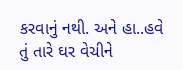કરવાનું નથી. અને હા..હવે તું તારે ઘર વેચીને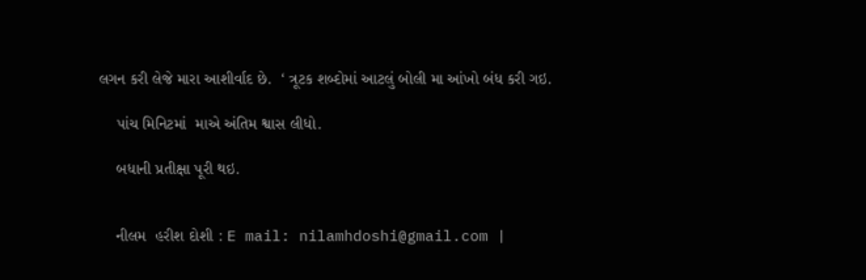લગન કરી લેજે મારા આશીર્વાદ છે.  ‘ ત્રૂટક શબ્દોમાં આટલું બોલી મા આંખો બંધ કરી ગઇ.

    પાંચ મિનિટમાં  માએ અંતિમ શ્વાસ લીધો.

    બધાની પ્રતીક્ષા પૂરી થઇ.


    નીલમ  હરીશ દોશી : E mail: nilamhdoshi@gmail.com |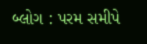બ્લોગ : પરમ સમીપે